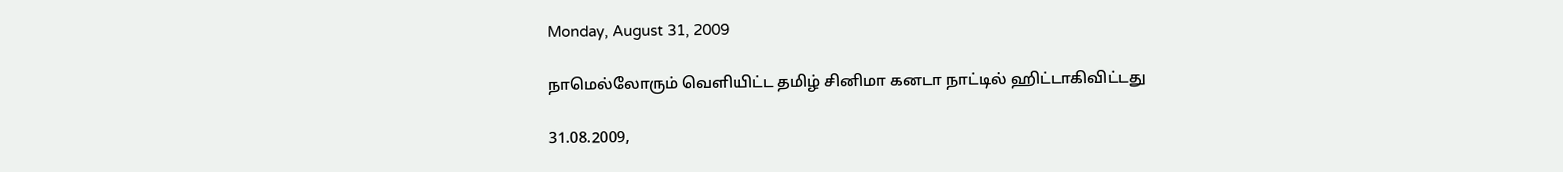Monday, August 31, 2009

நாமெல்லோரும் வெளியிட்ட தமிழ் சினிமா கனடா நாட்டில் ஹிட்டாகிவிட்டது

31.08.2009,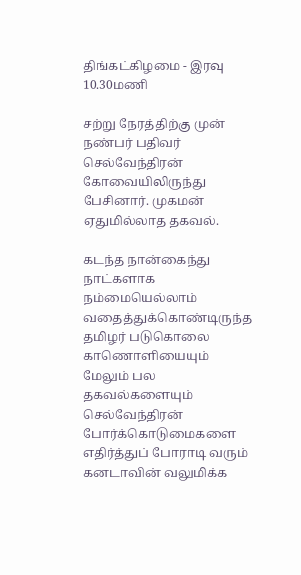திங்கட்கிழமை - இரவு 10.30மணி

சற்று நேரத்திற்கு முன் நண்பர் பதிவர் செல்வேந்திரன் கோவையிலிருந்து பேசினார். முகமன் ஏதுமில்லாத தகவல்.

கடந்த நான்கைந்து நாட்களாக நம்மையெல்லாம் வதைத்துக்கொண்டிருந்த தமிழர் படுகொலை காணொளியையும் மேலும் பல தகவல்களையும் செல்வேந்திரன் போர்க்கொடுமைகளை எதிர்த்துப் போராடி வரும் கனடாவின் வலுமிக்க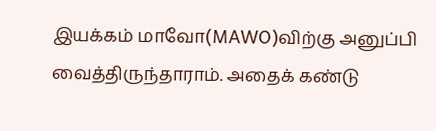இயக்கம் மாவோ(MAWO)விற்கு அனுப்பி வைத்திருந்தாராம். அதைக் கண்டு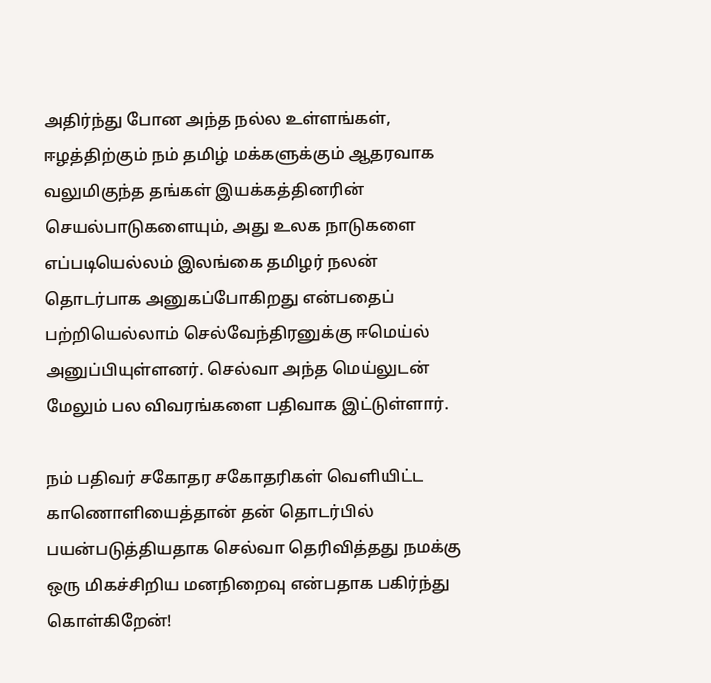அதிர்ந்து போன அந்த நல்ல உள்ளங்கள், ஈழத்திற்கும் நம் தமிழ் மக்களுக்கும் ஆதரவாக வலுமிகுந்த தங்கள் இயக்கத்தினரின் செயல்பாடுகளையும், அது உலக நாடுகளை எப்படியெல்லம் இலங்கை தமிழர் நலன் தொடர்பாக அனுகப்போகிறது என்பதைப் பற்றியெல்லாம் செல்வேந்திரனுக்கு ஈமெய்ல் அனுப்பியுள்ளனர். செல்வா அந்த மெய்லுடன் மேலும் பல விவரங்களை பதிவாக இட்டுள்ளார்.

நம் பதிவர் சகோதர சகோதரிகள் வெளியிட்ட காணொளியைத்தான் தன் தொடர்பில் பயன்படுத்தியதாக செல்வா தெரிவித்தது நமக்கு ஒரு மிகச்சிறிய மனநிறைவு என்பதாக பகிர்ந்து கொள்கிறேன்!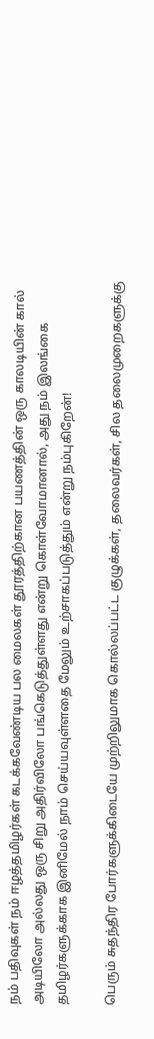நம் பதிவுகள் நம் ஈழத்தமிழர்கள் கடக்கவேண்டிய பல மைலகள் தூரத்திற்கான பயணத்தின் ஒரு காலடியின் கால் அடியிலோ அல்லது ஒரு சிறு அதிர்விலோ பங்கெடுத்துள்ளது என்று கொள்வோமானால், அது நம் இலங்கை தமிழர்களுக்காக இனிமேல் நாம் செய்யவுள்ளதை மேலும் உற்சாகப்படுத்தும் என்று நம்புகிறேன்!

பெரும் சுதந்திர போர்களுக்கிடையே முற்றிலுமாக கொல்லப்பட்ட குழுக்கள், தலைவர்கள், சில தலைமுறைகளுக்கு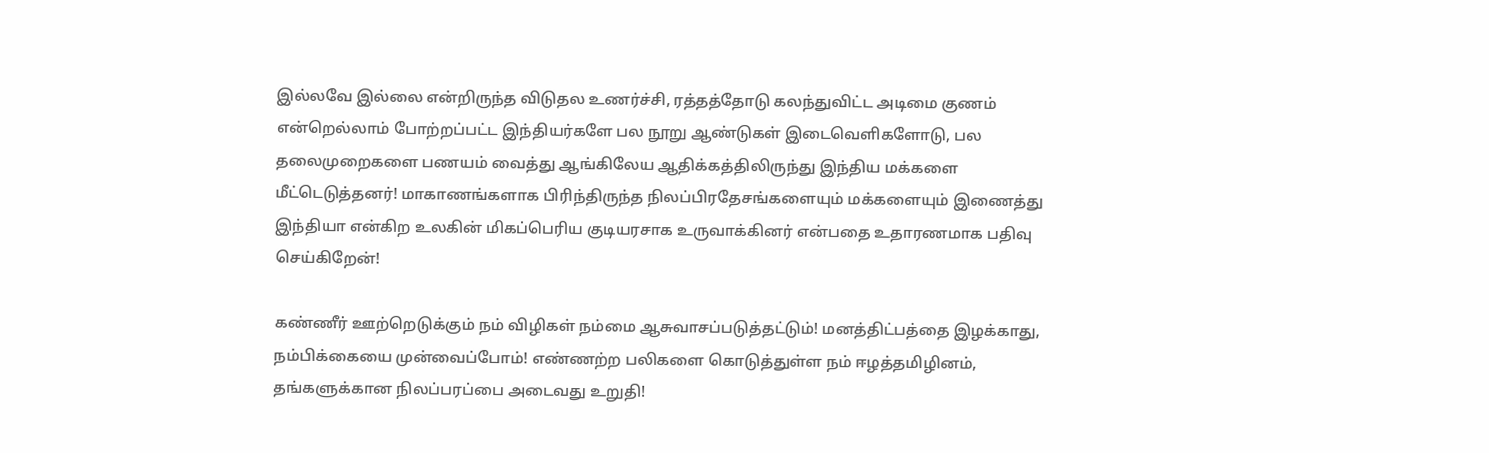இல்லவே இல்லை என்றிருந்த விடுதல உணர்ச்சி, ரத்தத்தோடு கலந்துவிட்ட அடிமை குணம் என்றெல்லாம் போற்றப்பட்ட இந்தியர்களே பல நூறு ஆண்டுகள் இடைவெளிகளோடு, பல தலைமுறைகளை பணயம் வைத்து ஆங்கிலேய ஆதிக்கத்திலிருந்து இந்திய மக்களை மீட்டெடுத்தனர்! மாகாணங்களாக பிரிந்திருந்த நிலப்பிரதேசங்களையும் மக்களையும் இணைத்து இந்தியா என்கிற உலகின் மிகப்பெரிய குடியரசாக உருவாக்கினர் என்பதை உதாரணமாக பதிவு செய்கிறேன்!

கண்ணீர் ஊற்றெடுக்கும் நம் விழிகள் நம்மை ஆசுவாசப்படுத்தட்டும்! மனத்திட்பத்தை இழக்காது, நம்பிக்கையை முன்வைப்போம்! எண்ணற்ற பலிகளை கொடுத்துள்ள நம் ஈழத்தமிழினம், தங்களுக்கான நிலப்பரப்பை அடைவது உறுதி!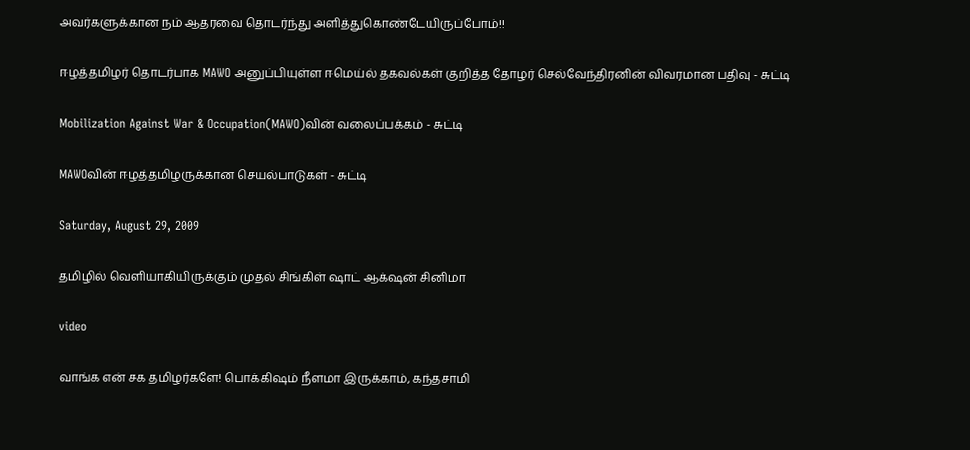அவர்களுக்கான நம் ஆதரவை தொடர்ந்து அளித்துகொண்டேயிருப்போம்!!

ஈழத்தமிழர் தொடர்பாக MAWO அனுப்பியுள்ள ஈமெய்ல் தகவல்கள் குறித்த தோழர் செல்வேந்திரனின் விவரமான பதிவு - சுட்டி

Mobilization Against War & Occupation(MAWO)வின் வலைப்பக்கம் - சுட்டி

MAWOவின் ஈழத்தமிழருக்கான செயல்பாடுகள் - சுட்டி

Saturday, August 29, 2009

தமிழில் வெளியாகியிருக்கும் முதல் சிங்கிள் ஷாட் ஆக்‌ஷன் சினிமா

video

வாங்க என் சக தமிழர்களே! பொக்கிஷம் நீளமா இருக்காம், கந்தசாமி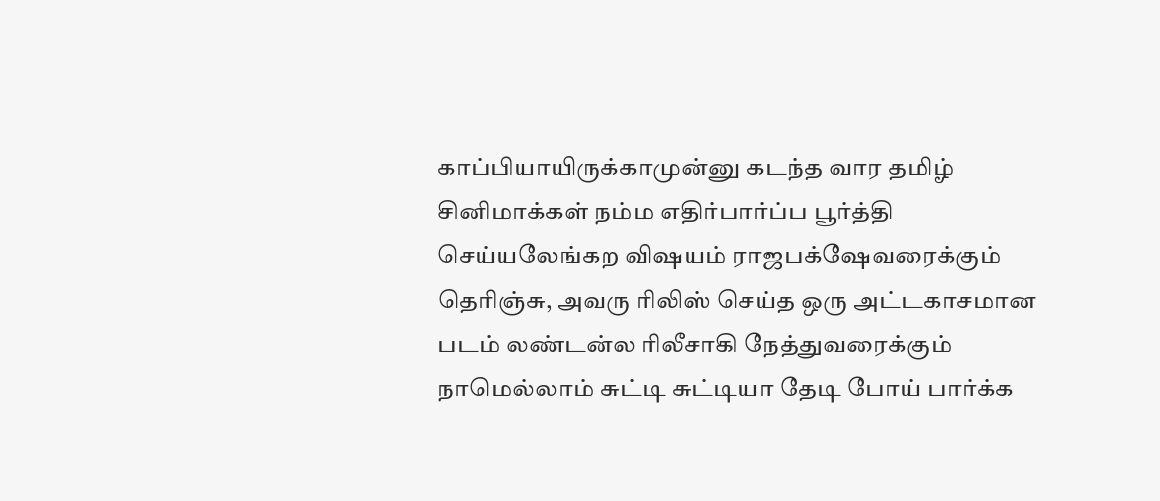காப்பியாயிருக்காமுன்னு கடந்த வார தமிழ் சினிமாக்கள் நம்ம எதிர்பார்ப்ப பூர்த்தி செய்யலேங்கற விஷயம் ராஜபக்‌ஷேவரைக்கும் தெரிஞ்சு, அவரு ரிலிஸ் செய்த ஒரு அட்டகாசமான படம் லண்டன்ல ரிலீசாகி நேத்துவரைக்கும் நாமெல்லாம் சுட்டி சுட்டியா தேடி போய் பார்க்க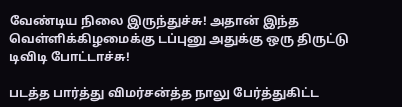வேண்டிய நிலை இருந்துச்சு! அதான் இந்த வெள்ளிக்கிழமைக்கு டப்புனு அதுக்கு ஒரு திருட்டு டிவிடி போட்டாச்சு!

படத்த பார்த்து விமர்சன்த்த நாலு பேர்த்துகிட்ட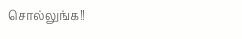சொல்லுங்க!!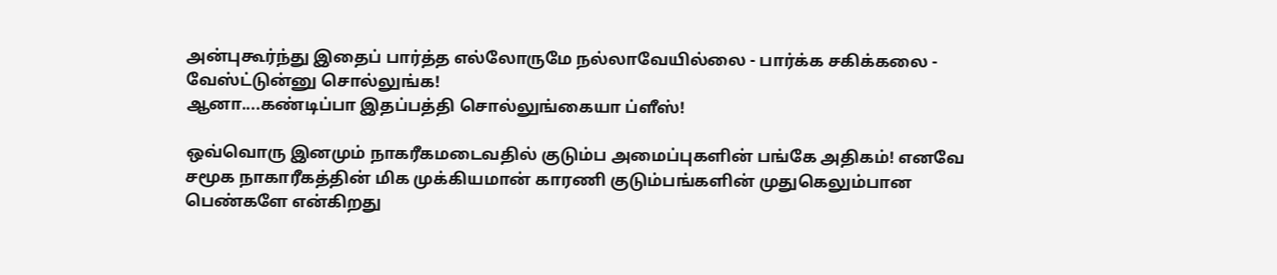அன்புகூர்ந்து இதைப் பார்த்த எல்லோருமே நல்லாவேயில்லை - பார்க்க சகிக்கலை - வேஸ்ட்டுன்னு சொல்லுங்க!
ஆனா....கண்டிப்பா இதப்பத்தி சொல்லுங்கையா ப்ளீஸ்!

ஒவ்வொரு இனமும் நாகரீகமடைவதில் குடும்ப அமைப்புகளின் பங்கே அதிகம்! எனவே சமூக நாகாரீகத்தின் மிக முக்கியமான் காரணி குடும்பங்களின் முதுகெலும்பான பெண்களே என்கிறது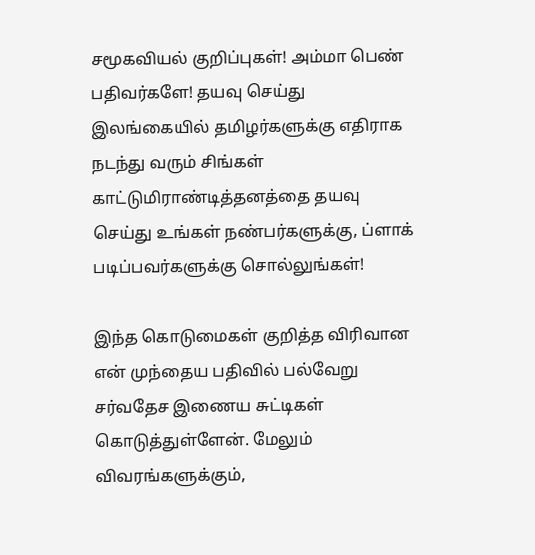சமூகவியல் குறிப்புகள்! அம்மா பெண் பதிவர்களே! தயவு செய்து இலங்கையில் தமிழர்களுக்கு எதிராக நடந்து வரும் சிங்கள் காட்டுமிராண்டித்தனத்தை தயவு செய்து உங்கள் நண்பர்களுக்கு, ப்ளாக் படிப்பவர்களுக்கு சொல்லுங்கள்!

இந்த கொடுமைகள் குறித்த விரிவான என் முந்தைய பதிவில் பல்வேறு சர்வதேச இணைய சுட்டிகள் கொடுத்துள்ளேன். மேலும் விவரங்களுக்கும்,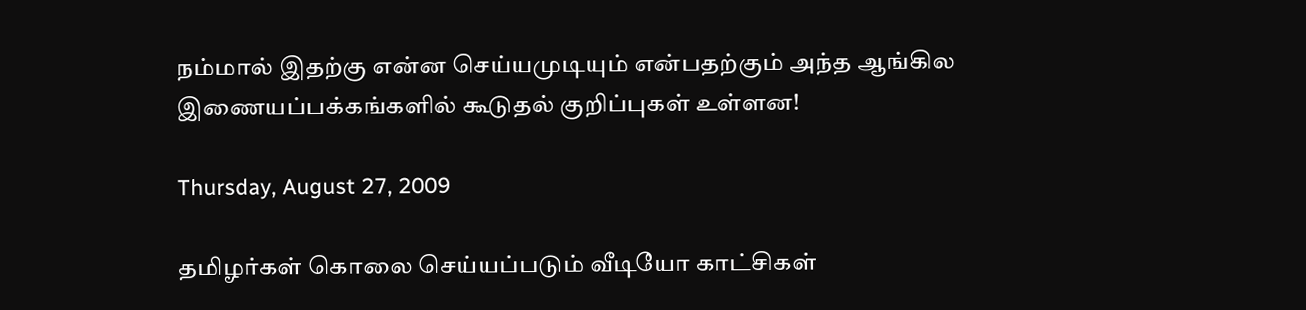நம்மால் இதற்கு என்ன செய்யமுடியும் என்பதற்கும் அந்த ஆங்கில இணையப்பக்கங்களில் கூடுதல் குறிப்புகள் உள்ளன!

Thursday, August 27, 2009

தமிழர்கள் கொலை செய்யப்படும் வீடியோ காட்சிகள்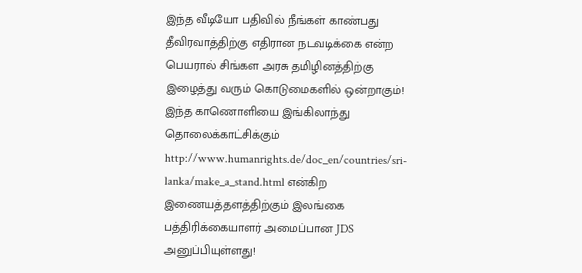இந்த வீடியோ பதிவில் நீங்கள் காண்பது தீவிரவாத்திற்கு எதிரான நடவடிக்கை என்ற பெயரால் சிங்கள அரசு தமிழினத்திற்கு இழைத்து வரும் கொடுமைகளில் ஒன்றாகும்! இந்த காணொளியை இங்கிலாந்து தொலைக்காட்சிக்கும் http://www.humanrights.de/doc_en/countries/sri-lanka/make_a_stand.html என்கிற இணையத்தளத்திற்கும் இலங்கை பத்திரிக்கையாளர் அமைப்பான JDS அனுப்பியுள்ளது!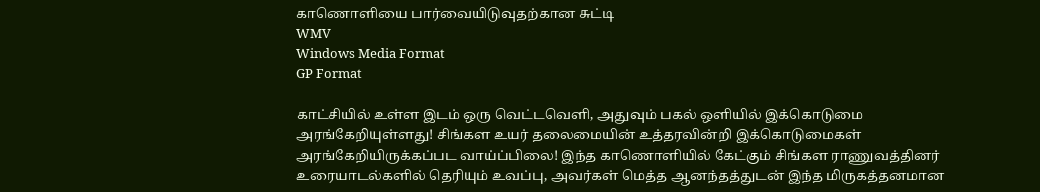காணொளியை பார்வையிடுவுதற்கான சுட்டி
WMV
Windows Media Format
GP Format

காட்சியில் உள்ள இடம் ஒரு வெட்டவெளி, அதுவும் பகல் ஒளியில் இக்கொடுமை அரங்கேறியுள்ளது! சிங்கள உயர் தலைமையின் உத்தரவின்றி இக்கொடுமைகள் அரங்கேறியிருக்கப்பட வாய்ப்பிலை! இந்த காணொளியில் கேட்கும் சிங்கள ராணுவத்தினர் உரையாடல்களில் தெரியும் உவப்பு, அவர்கள் மெத்த ஆனந்தத்துடன் இந்த மிருகத்தனமான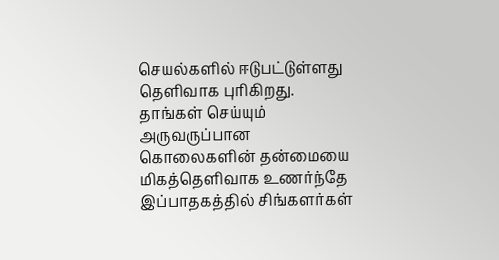செயல்களில் ஈடுபட்டுள்ளது தெளிவாக புரிகிறது. தாங்கள் செய்யும் அருவருப்பான கொலைகளின் தன்மையை மிகத்தெளிவாக உணர்ந்தே இப்பாதகத்தில் சிங்களர்கள்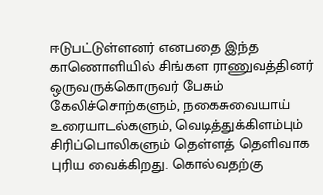ஈடுபட்டுள்ளனர் எனபதை இந்த காணொளியில் சிங்கள ராணுவத்தினர் ஒருவருக்கொருவர் பேசும் கேலிச்சொற்களும், நகைசுவையாய் உரையாடல்களும், வெடித்துக்கிளம்பும் சிரிப்பொலிகளும் தெள்ளத் தெளிவாக புரிய வைக்கிறது. கொல்வதற்கு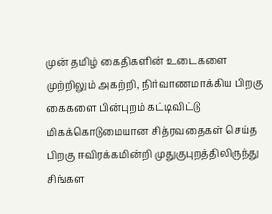முன் தமிழ் கைதிகளின் உடைகளை முற்றிலும் அகற்றி, நிர்வாணமாக்கிய பிறகு கைகளை பின்புறம் கட்டிவிட்டு மிகக்கொடுமையான சித்ரவதைகள் செய்த பிறகு ஈவிரக்கமின்றி முதுகுபுறத்திலிருந்து சிங்கள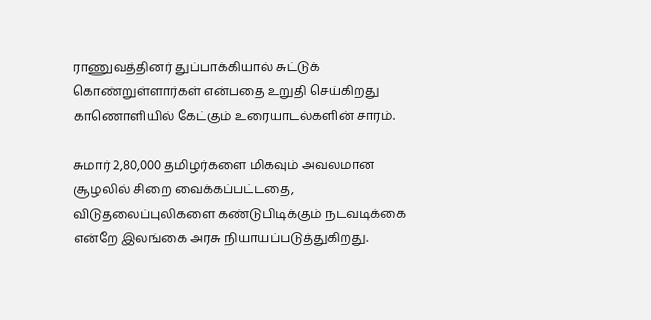ராணுவத்தினர் துப்பாக்கியால் சுட்டுக் கொண்றுள்ளார்கள் என்பதை உறுதி செய்கிறது காணொளியில் கேட்கும் உரையாடல்களின் சாரம்.

சுமார் 2,80,000 தமிழர்களை மிகவும் அவலமான சூழலில் சிறை வைக்கப்பட்டதை, விடுதலைப்புலிகளை கண்டுபிடிக்கும் நடவடிக்கை என்றே இலங்கை அரசு நியாயப்படுத்துகிறது.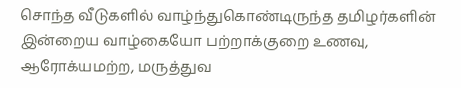சொந்த வீடுகளில் வாழ்ந்துகொண்டிருந்த தமிழர்களின் இன்றைய வாழ்கையோ பற்றாக்குறை உணவு, ஆரோக்யமற்ற, மருத்துவ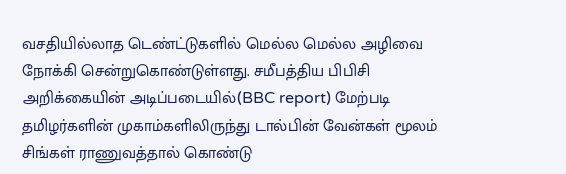வசதியில்லாத டெண்ட்டுகளில் மெல்ல மெல்ல அழிவை நோக்கி சென்றுகொண்டுள்ளது. சமீபத்திய பிபிசி அறிக்கையின் அடிப்படையில்(BBC report) மேற்படி தமிழர்களின் முகாம்களிலிருந்து டால்பின் வேன்கள் மூலம் சிங்கள் ராணுவத்தால் கொண்டு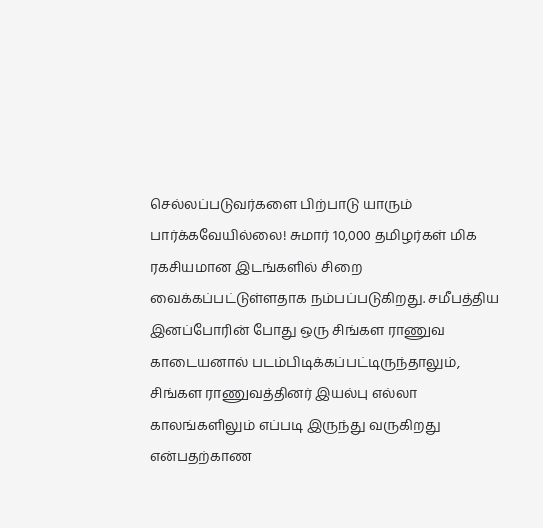செல்லப்படுவர்களை பிற்பாடு யாரும் பார்க்கவேயில்லை! சுமார் 10,000 தமிழர்கள் மிக ரகசியமான இடங்களில் சிறை வைக்கப்பட்டுள்ளதாக நம்பப்படுகிறது. சமீபத்திய இனப்போரின் போது ஒரு சிங்கள ராணுவ காடையனால் படம்பிடிக்கப்பட்டிருந்தாலும், சிங்கள ராணுவத்தினர் இயல்பு எல்லா காலங்களிலும் எப்படி இருந்து வருகிறது என்பதற்காண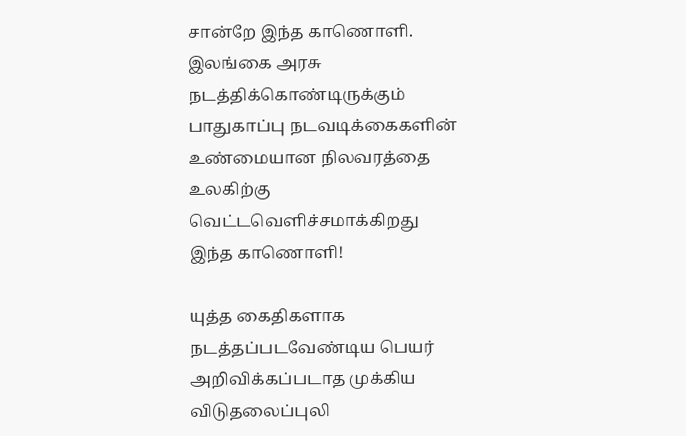சான்றே இந்த காணொளி. இலங்கை அரசு நடத்திக்கொண்டிருக்கும் பாதுகாப்பு நடவடிக்கைகளின் உண்மையான நிலவரத்தை உலகிற்கு வெட்டவெளிச்சமாக்கிறது இந்த காணொளி!

யுத்த கைதிகளாக நடத்தப்படவேண்டிய பெயர் அறிவிக்கப்படாத முக்கிய விடுதலைப்புலி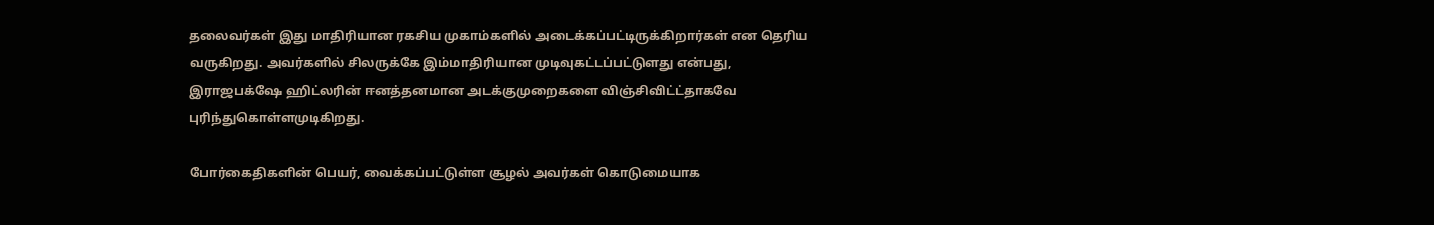தலைவர்கள் இது மாதிரியான ரகசிய முகாம்களில் அடைக்கப்பட்டிருக்கிறார்கள் என தெரிய வருகிறது. அவர்களில் சிலருக்கே இம்மாதிரியான முடிவுகட்டப்பட்டுளது என்பது, இராஜபக்‌ஷே ஹிட்லரின் ஈனத்தனமான அடக்குமுறைகளை விஞ்சிவிட்ட்தாகவே புரிந்துகொள்ளமுடிகிறது.

போர்கைதிகளின் பெயர், வைக்கப்பட்டுள்ள சூழல் அவர்கள் கொடுமையாக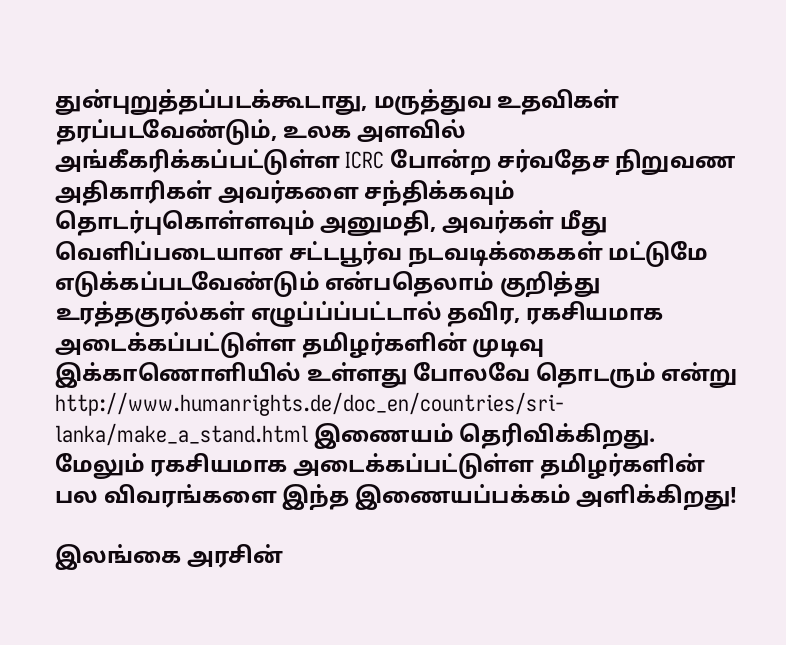துன்புறுத்தப்படக்கூடாது, மருத்துவ உதவிகள் தரப்படவேண்டும், உலக அளவில் அங்கீகரிக்கப்பட்டுள்ள ICRC போன்ற சர்வதேச நிறுவண அதிகாரிகள் அவர்களை சந்திக்கவும் தொடர்புகொள்ளவும் அனுமதி, அவர்கள் மீது வெளிப்படையான சட்டபூர்வ நடவடிக்கைகள் மட்டுமே எடுக்கப்படவேண்டும் என்பதெலாம் குறித்து உரத்தகுரல்கள் எழுப்ப்ப்பட்டால் தவிர, ரகசியமாக அடைக்கப்பட்டுள்ள தமிழர்களின் முடிவு இக்காணொளியில் உள்ளது போலவே தொடரும் என்று http://www.humanrights.de/doc_en/countries/sri-lanka/make_a_stand.html இணையம் தெரிவிக்கிறது. மேலும் ரகசியமாக அடைக்கப்பட்டுள்ள தமிழர்களின் பல விவரங்களை இந்த இணையப்பக்கம் அளிக்கிறது!

இலங்கை அரசின்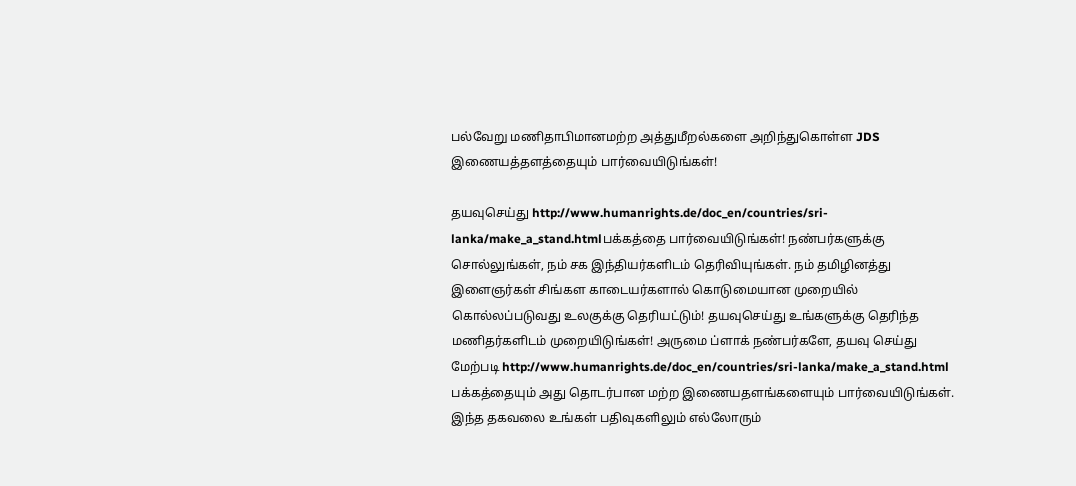பல்வேறு மணிதாபிமானமற்ற அத்துமீறல்களை அறிந்துகொள்ள JDS இணையத்தளத்தையும் பார்வையிடுங்கள்!

தயவுசெய்து http://www.humanrights.de/doc_en/countries/sri-lanka/make_a_stand.htmlபக்கத்தை பார்வையிடுங்கள்! நண்பர்களுக்கு சொல்லுங்கள், நம் சக இந்தியர்களிடம் தெரிவியுங்கள். நம் தமிழினத்து இளைஞர்கள் சிங்கள காடையர்களால் கொடுமையான முறையில் கொல்லப்படுவது உலகுக்கு தெரியட்டும்! தயவுசெய்து உங்களுக்கு தெரிந்த மணிதர்களிடம் முறையிடுங்கள்! அருமை ப்ளாக் நண்பர்களே, தயவு செய்து மேற்படி http://www.humanrights.de/doc_en/countries/sri-lanka/make_a_stand.html பக்கத்தையும் அது தொடர்பான மற்ற இணையதளங்களையும் பார்வையிடுங்கள். இந்த தகவலை உங்கள் பதிவுகளிலும் எல்லோரும்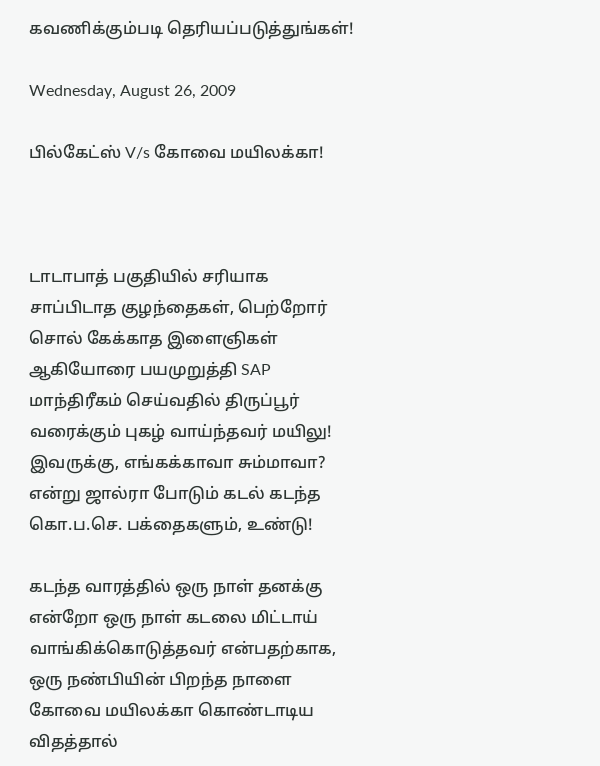கவணிக்கும்படி தெரியப்படுத்துங்கள்!

Wednesday, August 26, 2009

பில்கேட்ஸ் V/s கோவை மயிலக்கா!



டாடாபாத் பகுதியில் சரியாக சாப்பிடாத குழந்தைகள், பெற்றோர் சொல் கேக்காத இளைஞிகள் ஆகியோரை பயமுறுத்தி SAP மாந்திரீகம் செய்வதில் திருப்பூர் வரைக்கும் புகழ் வாய்ந்தவர் மயிலு! இவருக்கு, எங்கக்காவா சும்மாவா? என்று ஜால்ரா போடும் கடல் கடந்த கொ.ப.செ. பக்தைகளும், உண்டு!

கடந்த வாரத்தில் ஒரு நாள் தனக்கு என்றோ ஒரு நாள் கடலை மிட்டாய் வாங்கிக்கொடுத்தவர் என்பதற்காக, ஒரு நண்பியின் பிறந்த நாளை கோவை மயிலக்கா கொண்டாடிய விதத்தால்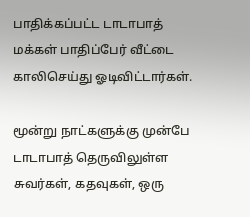பாதிக்கப்பட்ட டாடாபாத் மக்கள் பாதிப்பேர் வீட்டை காலிசெய்து ஓடிவிட்டார்கள்.

மூன்று நாட்களுக்கு முன்பே டாடாபாத் தெருவிலுள்ள சுவர்கள், கதவுகள், ஒரு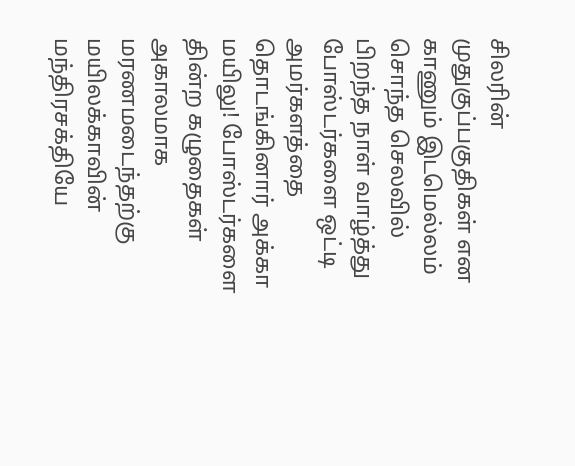சிலரின் முதுகுப்பகுதிகள் என காணும் இடமெல்லம்  சொந்த செலவில் பிறந்த நாள் வாழ்த்து போஸ்டர்களை ஒட்டி அமர்களத்தை தொடங்கினார் அக்கா மயிலு! போஸ்டர்களை தின்ற கழுதைகள் அகாலமாக மரணமடைந்தற்கு மயிலக்காவின் மந்திரசக்தியே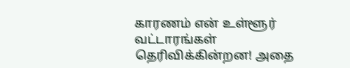காரணம் என் உள்ளூர் வட்டாரங்கள் தெரிவிக்கின்றன! அதை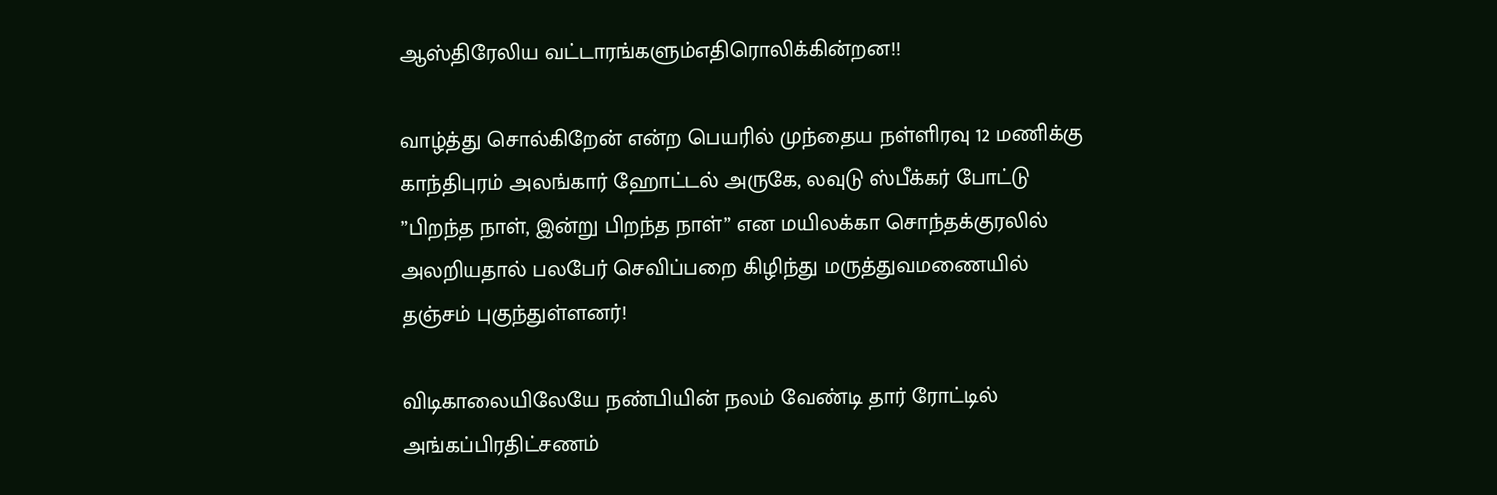ஆஸ்திரேலிய வட்டாரங்களும்எதிரொலிக்கின்றன!!

வாழ்த்து சொல்கிறேன் என்ற பெயரில் முந்தைய நள்ளிரவு 12 மணிக்கு காந்திபுரம் அலங்கார் ஹோட்டல் அருகே, லவுடு ஸ்பீக்கர் போட்டு ”பிறந்த நாள், இன்று பிறந்த நாள்” என மயிலக்கா சொந்தக்குரலில் அலறியதால் பலபேர் செவிப்பறை கிழிந்து மருத்துவமணையில் தஞ்சம் புகுந்துள்ளனர்!

விடிகாலையிலேயே நண்பியின் நலம் வேண்டி தார் ரோட்டில் அங்கப்பிரதிட்சணம்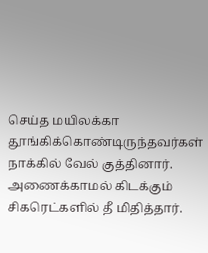செய்த மயிலக்கா தூங்கிக்கொண்டிருந்தவர்கள் நாக்கில் வேல் குத்தினார். அணைக்காமல் கிடக்கும் சிகரெட்களில் தீ மிதித்தார்.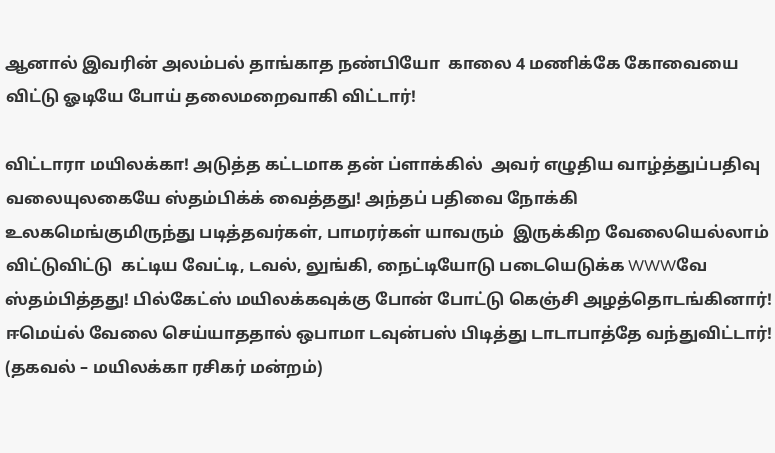ஆனால் இவரின் அலம்பல் தாங்காத நண்பியோ  காலை 4 மணிக்கே கோவையை விட்டு ஓடியே போய் தலைமறைவாகி விட்டார்!

விட்டாரா மயிலக்கா! அடுத்த கட்டமாக தன் ப்ளாக்கில்  அவர் எழுதிய வாழ்த்துப்பதிவு வலையுலகையே ஸ்தம்பிக்க் வைத்தது! அந்தப் பதிவை நோக்கி உலகமெங்குமிருந்து படித்தவர்கள், பாமரர்கள் யாவரும்  இருக்கிற வேலையெல்லாம் விட்டுவிட்டு  கட்டிய வேட்டி, டவல், லுங்கி, நைட்டியோடு படையெடுக்க WWWவே ஸ்தம்பித்தது! பில்கேட்ஸ் மயிலக்கவுக்கு போன் போட்டு கெஞ்சி அழத்தொடங்கினார்! ஈமெய்ல் வேலை செய்யாததால் ஒபாமா டவுன்பஸ் பிடித்து டாடாபாத்தே வந்துவிட்டார்! (தகவல் – மயிலக்கா ரசிகர் மன்றம்)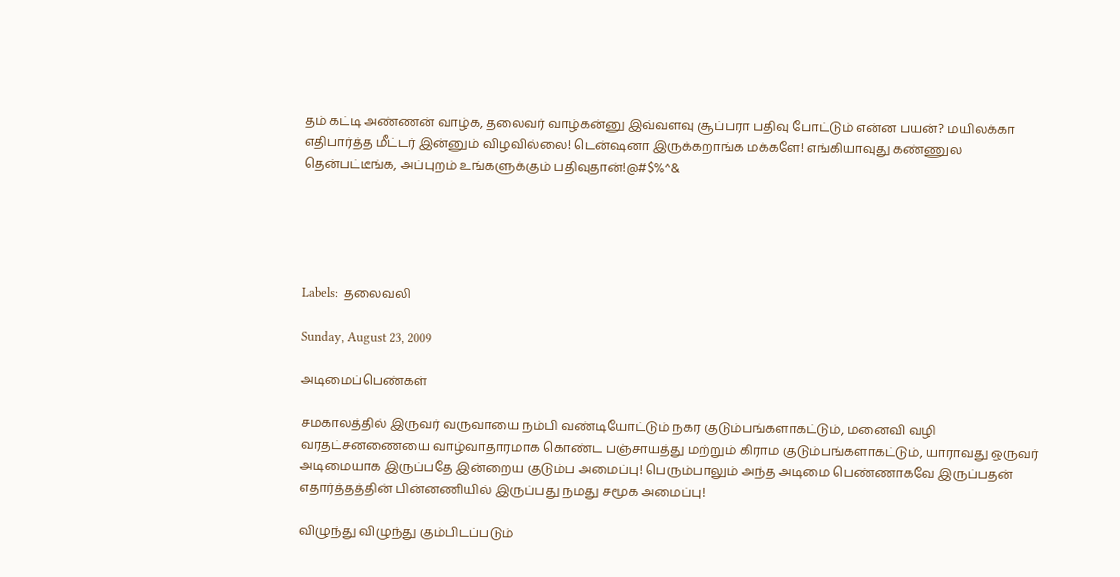தம் கட்டி அண்ணன் வாழ்க, தலைவர் வாழ்கன்னு இவ்வளவு சூப்பரா பதிவு போட்டும் என்ன பயன்? மயிலக்கா எதிபார்த்த மீட்டர் இன்னும் விழவில்லை! டென்ஷனா இருக்கறாங்க மக்களே! எங்கியாவுது கண்ணுல தென்பட்டீங்க, அப்புறம் உங்களுக்கும் பதிவுதான்!@#$%^&





Labels:  தலைவலி

Sunday, August 23, 2009

அடிமைப்பெண்கள்

சமகாலத்தில் இருவர் வருவாயை நம்பி வண்டியோட்டும் நகர குடும்பங்களாகட்டும், மனைவி வழி வரதட்சனணையை வாழ்வாதாரமாக கொண்ட பஞ்சாயத்து மற்றும் கிராம குடும்பங்களாகட்டும், யாராவது ஒருவர் அடிமையாக இருப்பதே இன்றைய குடும்ப அமைப்பு! பெரும்பாலும் அந்த அடிமை பெண்ணாகவே இருப்பதன் எதார்த்தத்தின் பின்னணியில் இருப்பது நமது சமூக அமைப்பு!

விழுந்து விழுந்து கும்பிடப்படும்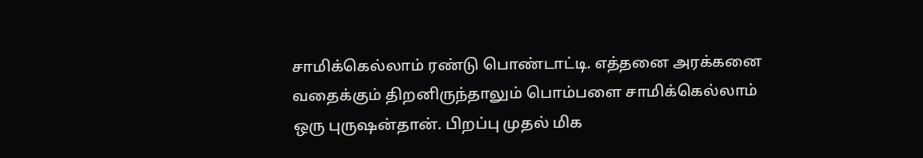சாமிக்கெல்லாம் ரண்டு பொண்டாட்டி. எத்தனை அரக்கனை வதைக்கும் திறனிருந்தாலும் பொம்பளை சாமிக்கெல்லாம் ஒரு புருஷன்தான். பிறப்பு முதல் மிக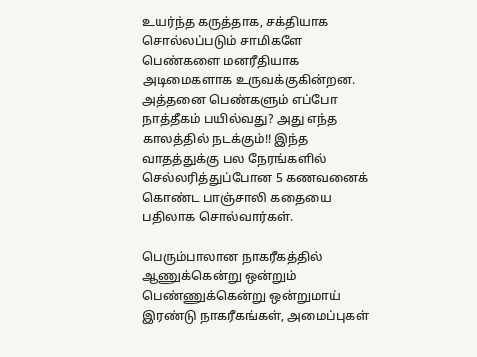உயர்ந்த கருத்தாக, சக்தியாக சொல்லப்படும் சாமிகளே பெண்களை மனரீதியாக அடிமைகளாக உருவக்குகின்றன. அத்தனை பெண்களும் எப்போ நாத்தீகம் பயில்வது? அது எந்த காலத்தில் நடக்கும்!! இந்த வாதத்துக்கு பல நேரங்களில் செல்லரித்துப்போன 5 கணவனைக் கொண்ட பாஞ்சாலி கதையை பதிலாக சொல்வார்கள்.

பெரும்பாலான நாகரீகத்தில் ஆணுக்கென்று ஒன்றும் பெண்ணுக்கென்று ஒன்றுமாய் இரண்டு நாகரீகங்கள், அமைப்புகள்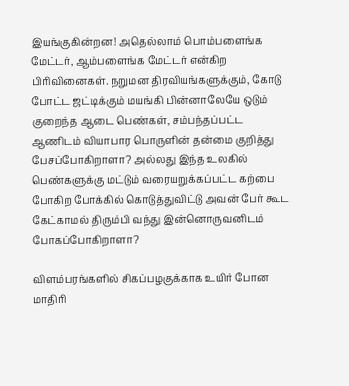இயங்குகின்றன! அதெல்லாம் பொம்பளைங்க மேட்டர், ஆம்பளைங்க மேட்டர் என்கிற பிரிவினைகள். நறுமன திரவியங்களுக்கும், கோடு போட்ட ஜட்டிக்கும் மயங்கி பின்னாலேயே ஒடும் குறைந்த ஆடை பெண்கள், சம்பந்தப்பட்ட ஆணிடம் வியாபார பொருளின் தன்மை குறித்து பேசப்போகிறாளா? அல்லது இந்த உலகில் பெண்களுக்கு மட்டும் வரையறுக்கப்பட்ட கற்பை போகிற போக்கில் கொடுத்துவிட்டு அவன் பேர் கூட கேட்காமல் திரும்பி வந்து இன்னொருவனிடம் போகப்போகிறாளா?

விளம்பரங்களில் சிகப்பழகுக்காக உயிர் போன மாதிரி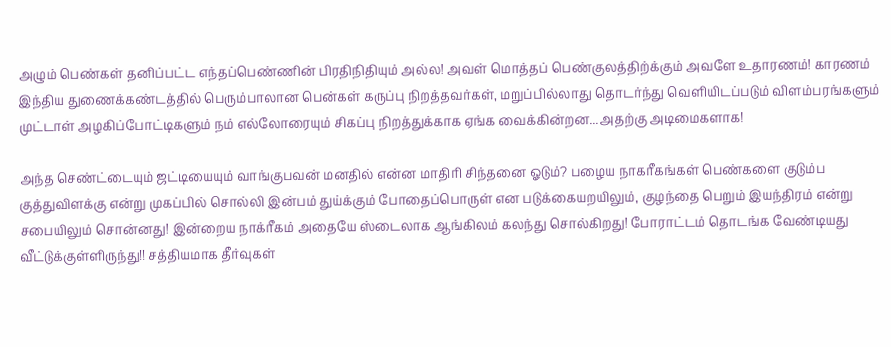அழும் பெண்கள் தனிப்பட்ட எந்தப்பெண்ணின் பிரதிநிதியும் அல்ல! அவள் மொத்தப் பெண்குலத்திற்க்கும் அவளே உதாரணம்! காரணம் இந்திய துணைக்கண்டத்தில் பெரும்பாலான பென்கள் கருப்பு நிறத்தவர்கள், மறுப்பில்லாது தொடர்ந்து வெளியிடப்படும் விளம்பரங்களும் முட்டாள் அழகிப்போட்டிகளும் நம் எல்லோரையும் சிகப்பு நிறத்துக்காக ஏங்க வைக்கின்றன...அதற்கு அடிமைகளாக!

அந்த செண்ட்டையும் ஜட்டியையும் வாங்குபவன் மனதில் என்ன மாதிரி சிந்தனை ஓடும்? பழைய நாகரீகங்கள் பெண்களை குடும்ப குத்துவிளக்கு என்று முகப்பில் சொல்லி இன்பம் துய்க்கும் போதைப்பொருள் என படுக்கையறயிலும், குழந்தை பெறும் இயந்திரம் என்று சபையிலும் சொன்னது! இன்றைய நாக்ரீகம் அதையே ஸ்டைலாக ஆங்கிலம் கலந்து சொல்கிறது! போராட்டம் தொடங்க வேண்டியது வீட்டுக்குள்ளிருந்து!! சத்தியமாக தீர்வுகள்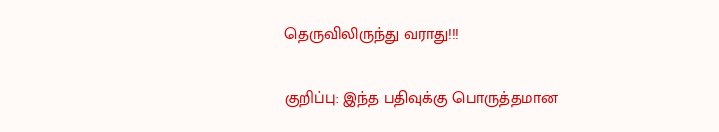தெருவிலிருந்து வராது!!!

குறிப்பு: இந்த பதிவுக்கு பொருத்தமான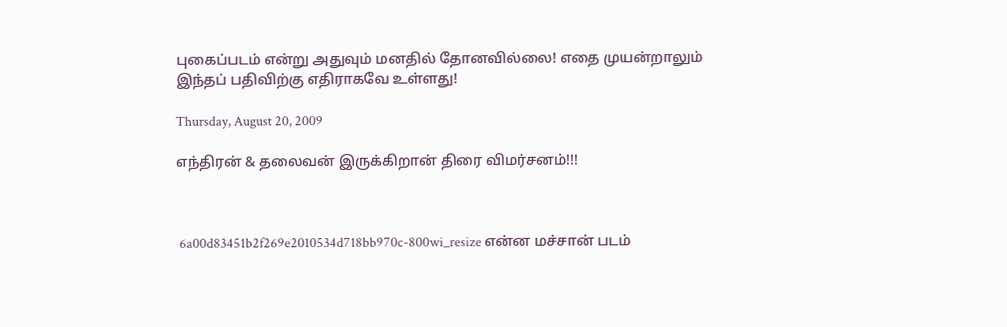புகைப்படம் என்று அதுவும் மனதில் தோனவில்லை! எதை முயன்றாலும் இந்தப் பதிவிற்கு எதிராகவே உள்ளது!

Thursday, August 20, 2009

எந்திரன் & தலைவன் இருக்கிறான் திரை விமர்சனம்!!!



 6a00d83451b2f269e2010534d718bb970c-800wi_resize என்ன மச்சான் படம்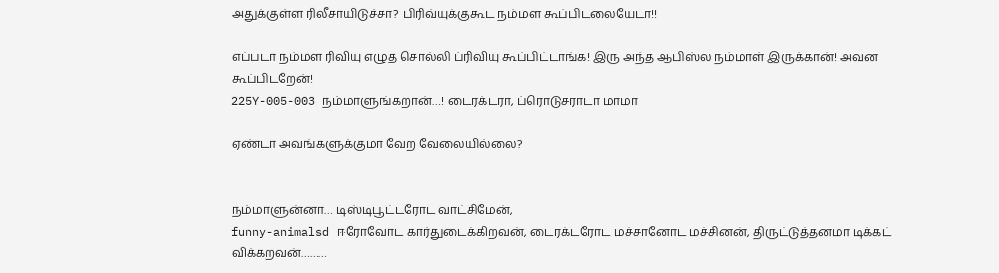அதுக்குள்ள ரிலீசாயிடுச்சா? பிரிவ்யுக்குகூட நம்மள கூப்பிடலையேடா!!

எப்படா நம்மள ரிவியு எழுத சொல்லி ப்ரிவியு கூப்பிட்டாங்க! இரு அந்த ஆபிஸ்ல நம்மாள் இருக்கான்! அவன கூப்பிடறேன்!
225Y-005-003 நம்மாளுங்கறான்…! டைரக்டரா, ப்ரொடுசராடா மாமா

ஏண்டா அவங்களுக்குமா வேற வேலையில்லை?


நம்மாளுன்னா… டிஸ்டிபூட்டரோட வாட்சிமேன்,
funny-animalsd ஈரோவோட கார்துடைக்கிறவன், டைரக்டரோட மச்சானோட மச்சினன், திருட்டுத்தனமா டிக்கட் விக்கறவன்………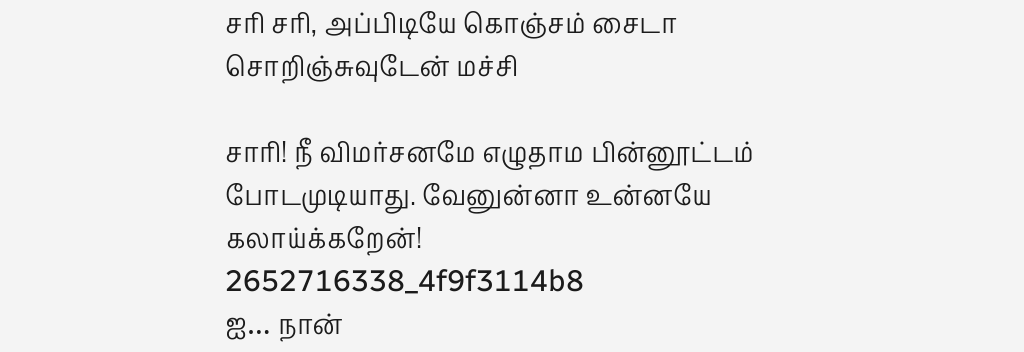சரி சரி, அப்பிடியே கொஞ்சம் சைடா சொறிஞ்சுவுடேன் மச்சி

சாரி! நீ விமர்சனமே எழுதாம பின்னூட்டம் போடமுடியாது. வேனுன்னா உன்னயே கலாய்க்கறேன்!
2652716338_4f9f3114b8
ஐ… நான்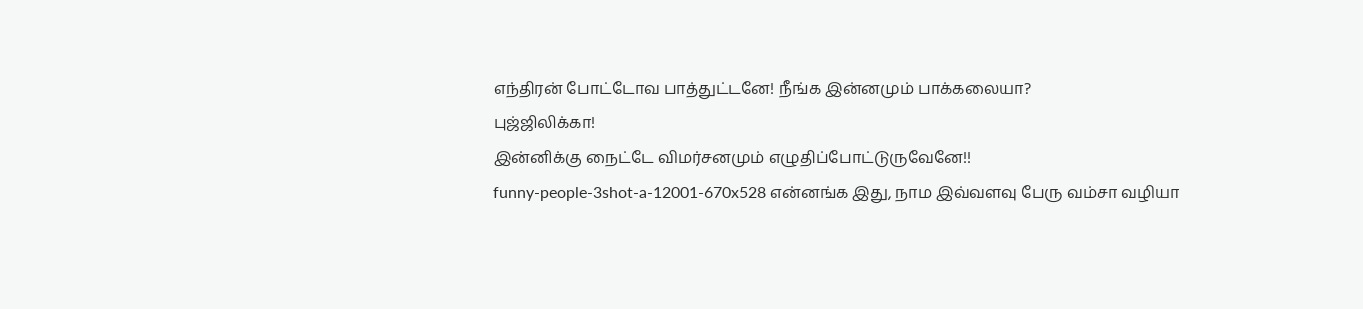எந்திரன் போட்டோவ பாத்துட்டனே! நீங்க இன்னமும் பாக்கலையா?
புஜ்ஜிலிக்கா!
இன்னிக்கு நைட்டே விமர்சனமும் எழுதிப்போட்டுருவேனே!!
funny-people-3shot-a-12001-670x528 என்னங்க இது, நாம இவ்வளவு பேரு வம்சா வழியா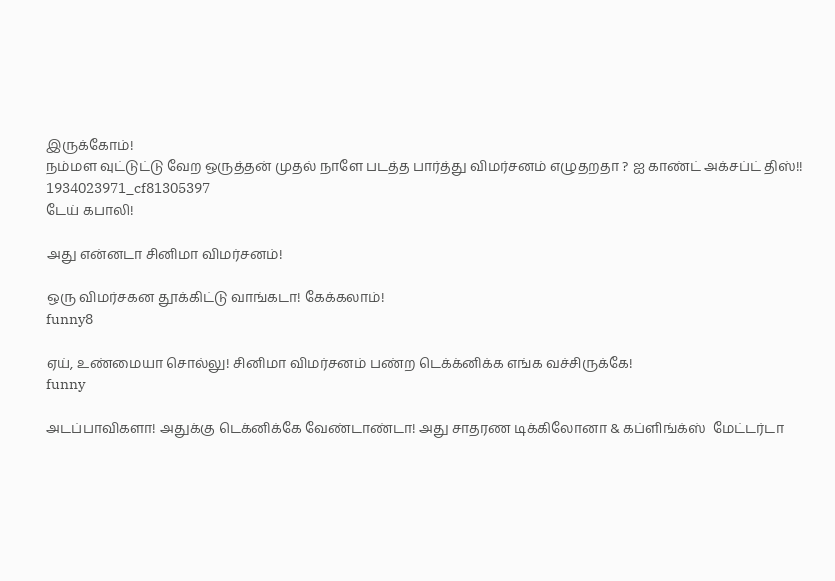இருக்கோம்!
நம்மள வுட்டுட்டு வேற ஒருத்தன் முதல் நாளே படத்த பார்த்து விமர்சனம் எழுதறதா ? ஐ காண்ட் அக்சப்ட் திஸ்!!
1934023971_cf81305397
டேய் கபாலி!

அது என்னடா சினிமா விமர்சனம்!

ஒரு விமர்சகன தூக்கிட்டு வாங்கடா! கேக்கலாம்!
funny8

ஏய், உண்மையா சொல்லு! சினிமா விமர்சனம் பண்ற டெக்க்னிக்க எங்க வச்சிருக்கே!
funny

அடப்பாவிகளா! அதுக்கு டெக்னிக்கே வேண்டாண்டா! அது சாதரண டிக்கிலோனா & கப்ளிங்க்ஸ்  மேட்டர்டா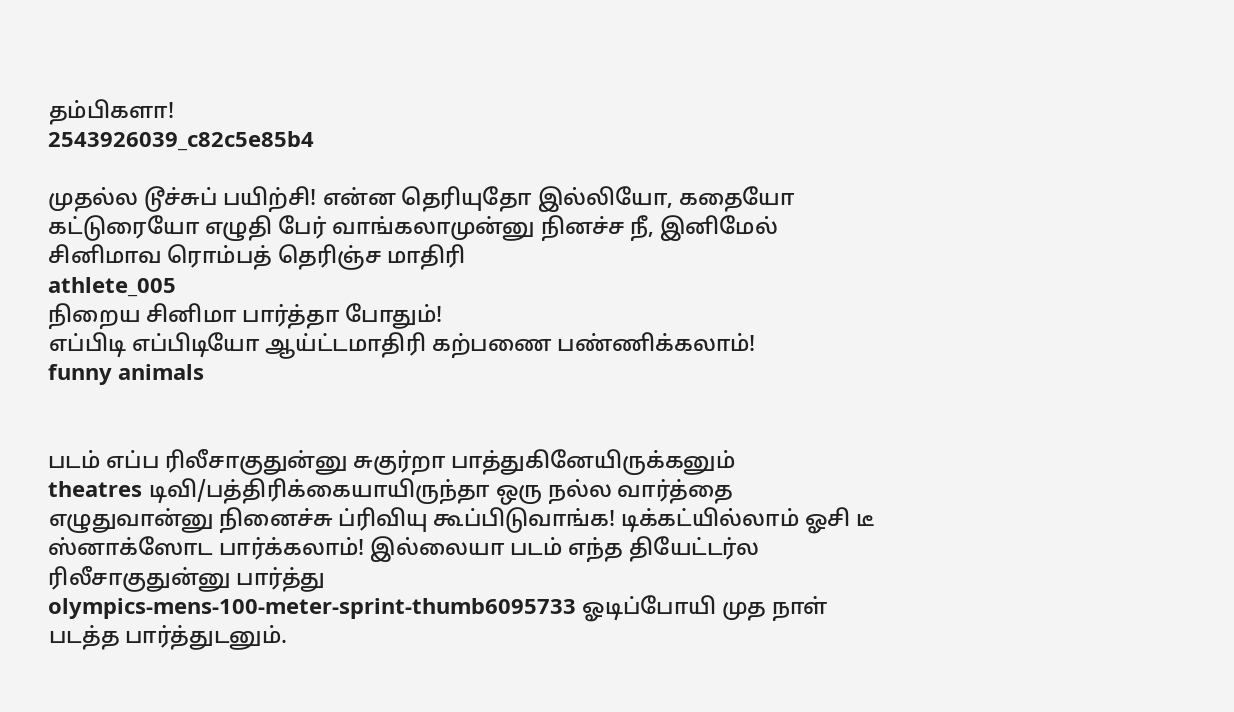தம்பிகளா!
2543926039_c82c5e85b4

முதல்ல டூச்சுப் பயிற்சி! என்ன தெரியுதோ இல்லியோ, கதையோ கட்டுரையோ எழுதி பேர் வாங்கலாமுன்னு நினச்ச நீ, இனிமேல் சினிமாவ ரொம்பத் தெரிஞ்ச மாதிரி
athlete_005
நிறைய சினிமா பார்த்தா போதும்!
எப்பிடி எப்பிடியோ ஆய்ட்டமாதிரி கற்பணை பண்ணிக்கலாம்!
funny animals


படம் எப்ப ரிலீசாகுதுன்னு சுகுர்றா பாத்துகினேயிருக்கனும்
theatres டிவி/பத்திரிக்கையாயிருந்தா ஒரு நல்ல வார்த்தை எழுதுவான்னு நினைச்சு ப்ரிவியு கூப்பிடுவாங்க! டிக்கட்யில்லாம் ஓசி டீ ஸ்னாக்ஸோட பார்க்கலாம்! இல்லையா படம் எந்த தியேட்டர்ல ரிலீசாகுதுன்னு பார்த்து
olympics-mens-100-meter-sprint-thumb6095733 ஓடிப்போயி முத நாள் படத்த பார்த்துடனும்.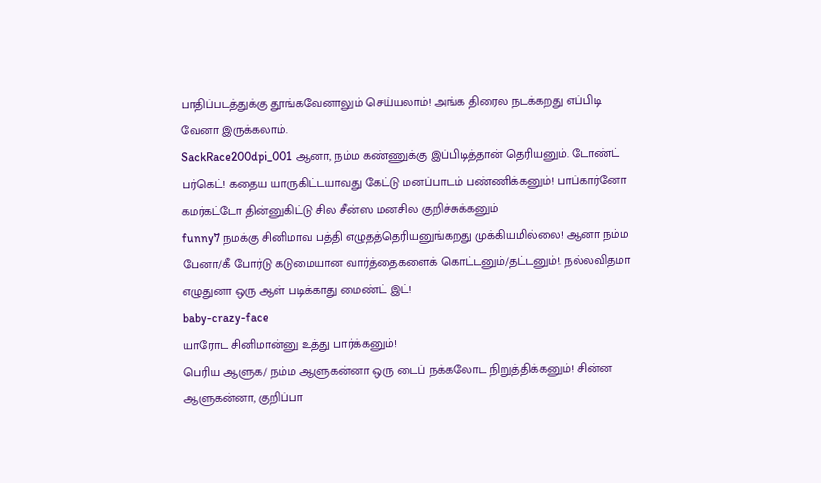பாதிப்படத்துக்கு தூங்கவேனாலும் செய்யலாம்! அங்க திரைல நடக்கறது எப்பிடி வேனா இருக்கலாம்.
SackRace200dpi_001 ஆனா, நம்ம கண்ணுக்கு இப்பிடித்தான் தெரியனும். டோண்ட் பர்கெட்! கதைய யாருகிட்டயாவது கேட்டு மனப்பாடம் பண்ணிக்கனும்! பாப்கார்னோ கமர்கட்டோ தின்னுகிட்டு சில சீன்ஸ மனசில குறிச்சுக்கனும்
funny7 நமக்கு சினிமாவ பத்தி எழுதத்தெரியனுங்கறது முக்கியமில்லை! ஆனா நம்ம பேனா/கீ போர்டு கடுமையான வார்த்தைகளைக் கொட்டனும்/தட்டனும்!. நல்லவிதமா எழுதுனா ஒரு ஆள் படிக்காது மைண்ட் இட்!
baby-crazy-face
யாரோட சினிமான்னு உத்து பார்க்கனும்!
பெரிய ஆளுக/ நம்ம ஆளுகன்னா ஒரு டைப் நக்கலோட நிறுத்திக்கனும்! சின்ன ஆளுகன்னா, குறிப்பா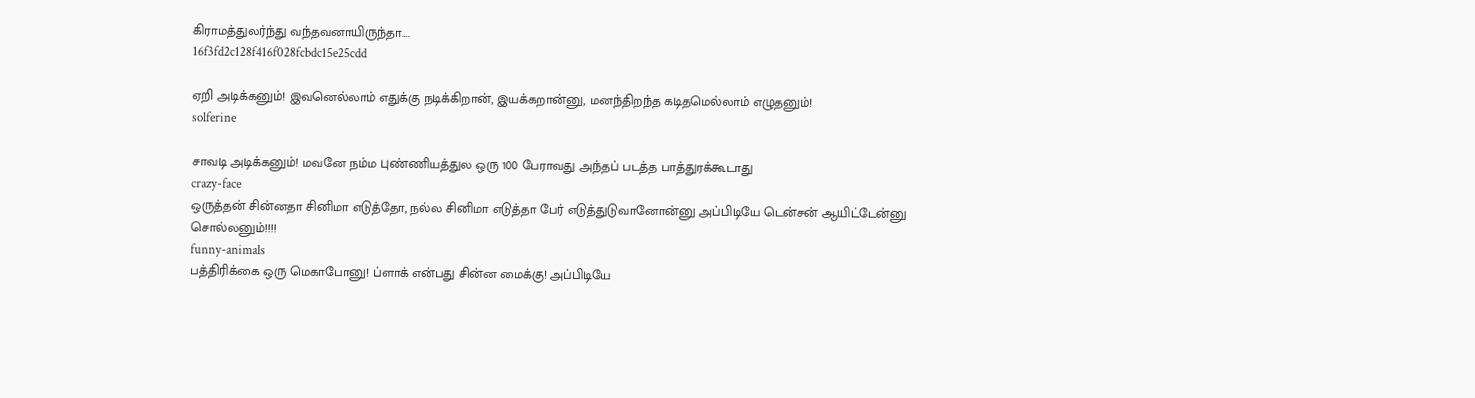கிராமத்துலர்ந்து வந்தவனாயிருந்தா….
16f3fd2c128f416f028fcbdc15e25cdd

ஏறி அடிக்கனும்! இவனெல்லாம் எதுக்கு நடிக்கிறான், இயக்கறான்னு, மனந்திறந்த கடிதமெல்லாம் எழுதனும்!
solferine

சாவடி அடிக்கனும்! மவனே நம்ம புண்ணியத்துல ஒரு 100 பேராவது அந்தப் படத்த பாத்துரக்கூடாது
crazy-face
ஒருத்தன் சின்னதா சினிமா எடுத்தோ, நல்ல சினிமா எடுத்தா பேர் எடுத்துடுவானோன்னு அப்பிடியே டென்சன் ஆயிட்டேன்னு சொல்லனும்!!!!
funny-animals
பத்திரிக்கை ஒரு மெகாபோனு! ப்ளாக் என்பது சின்ன மைக்கு! அப்பிடியே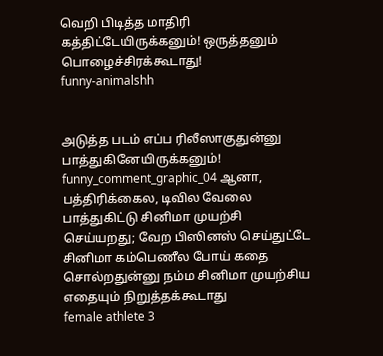வெறி பிடித்த மாதிரி கத்திட்டேயிருக்கனும்! ஒருத்தனும் பொழைச்சிரக்கூடாது!
funny-animalshh


அடுத்த படம் எப்ப ரிலீஸாகுதுன்னு பாத்துகினேயிருக்கனும்!
funny_comment_graphic_04 ஆனா, பத்திரிக்கைல, டிவில வேலை பாத்துகிட்டு சினிமா முயற்சி செய்யறது; வேற பிஸினஸ் செய்துட்டே சினிமா கம்பெணீல போய் கதை சொல்றதுன்னு நம்ம சினிமா முயற்சிய எதையும் நிறுத்தக்கூடாது
female athlete 3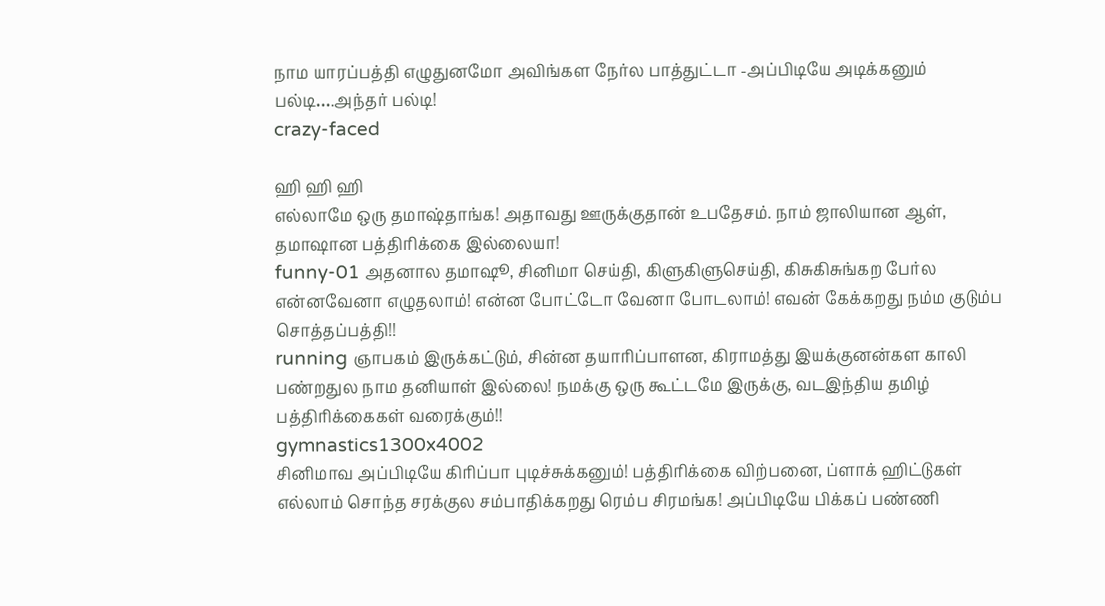நாம யாரப்பத்தி எழுதுனமோ அவிங்கள நேர்ல பாத்துட்டா -அப்பிடியே அடிக்கனும் பல்டி….அந்தர் பல்டி!
crazy-faced

ஹி ஹி ஹி
எல்லாமே ஒரு தமாஷ்தாங்க! அதாவது ஊருக்குதான் உபதேசம். நாம் ஜாலியான ஆள், தமாஷான பத்திரிக்கை இல்லையா!
funny-01 அதனால தமாஷூ, சினிமா செய்தி, கிளுகிளுசெய்தி, கிசுகிசுங்கற பேர்ல என்னவேனா எழுதலாம்! என்ன போட்டோ வேனா போடலாம்! எவன் கேக்கறது நம்ம குடும்ப சொத்தப்பத்தி!!
running ஞாபகம் இருக்கட்டும், சின்ன தயாரிப்பாளன, கிராமத்து இயக்குனன்கள காலி பண்றதுல நாம தனியாள் இல்லை! நமக்கு ஒரு கூட்டமே இருக்கு, வடஇந்திய தமிழ் பத்திரிக்கைகள் வரைக்கும்!!
gymnastics1300x4002
சினிமாவ அப்பிடியே கிரிப்பா புடிச்சுக்கனும்! பத்திரிக்கை விற்பனை, ப்ளாக் ஹிட்டுகள் எல்லாம் சொந்த சரக்குல சம்பாதிக்கறது ரெம்ப சிரமங்க! அப்பிடியே பிக்கப் பண்ணி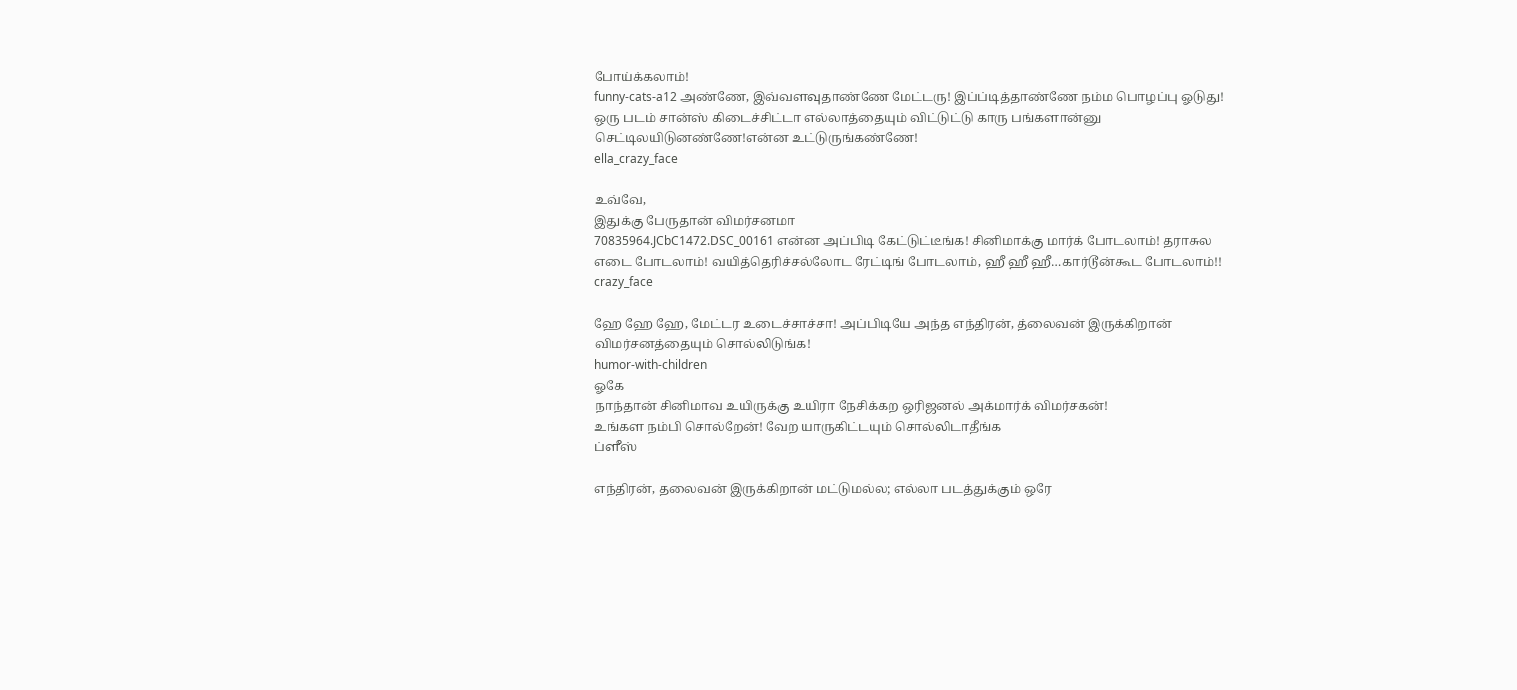போய்க்கலாம்!
funny-cats-a12 அண்ணே, இவ்வளவுதாண்ணே மேட்டரு! இப்ப்டித்தாண்ணே நம்ம பொழப்பு ஓடுது! ஒரு படம் சான்ஸ் கிடைச்சிட்டா எல்லாத்தையும் விட்டுட்டு காரு பங்களான்னு செட்டிலயிடுனண்ணே!என்ன உட்டுருங்கண்ணே!
ella_crazy_face

உவ்வே,
இதுக்கு பேருதான் விமர்சனமா
70835964.JCbC1472.DSC_00161 என்ன அப்பிடி கேட்டுட்டீங்க! சினிமாக்கு மார்க் போடலாம்! தராசுல எடை போடலாம்! வயித்தெரிச்சல்லோட ரேட்டிங் போடலாம், ஹீ ஹீ ஹீ…கார்டூன்கூட போடலாம்!!
crazy_face

ஹே ஹே ஹே, மேட்டர உடைச்சாச்சா! அப்பிடியே அந்த எந்திரன், த்லைவன் இருக்கிறான் விமர்சனத்தையும் சொல்லிடுங்க!
humor-with-children
ஓகே
நாந்தான் சினிமாவ உயிருக்கு உயிரா நேசிக்கற ஒரிஜனல் அக்மார்க் விமர்சகன்!
உங்கள நம்பி சொல்றேன்! வேற யாருகிட்டயும் சொல்லிடாதீங்க
ப்ளீஸ்

எந்திரன், தலைவன் இருக்கிறான் மட்டுமல்ல; எல்லா படத்துக்கும் ஒரே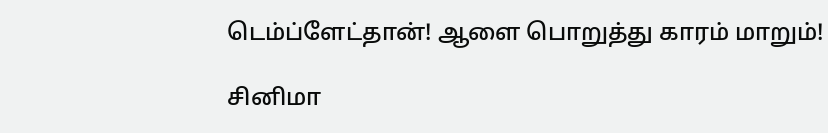டெம்ப்ளேட்தான்! ஆளை பொறுத்து காரம் மாறும்!

சினிமா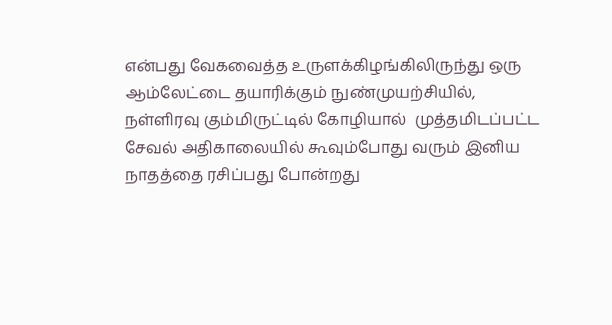என்பது வேகவைத்த உருளக்கிழங்கிலிருந்து ஒரு ஆம்லேட்டை தயாரிக்கும் நுண்முயற்சியில், நள்ளிரவு கும்மிருட்டில் கோழியால்  முத்தமிடப்பட்ட சேவல் அதிகாலையில் கூவும்போது வரும் இனிய நாதத்தை ரசிப்பது போன்றது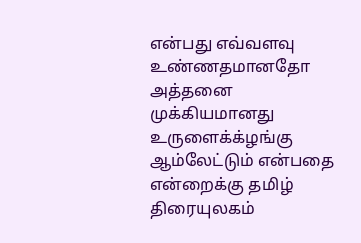என்பது எவ்வளவு உண்ணதமானதோ அத்தனை முக்கியமானது உருளைக்க்ழங்கு ஆம்லேட்டும் என்பதை என்றைக்கு தமிழ் திரையுலகம்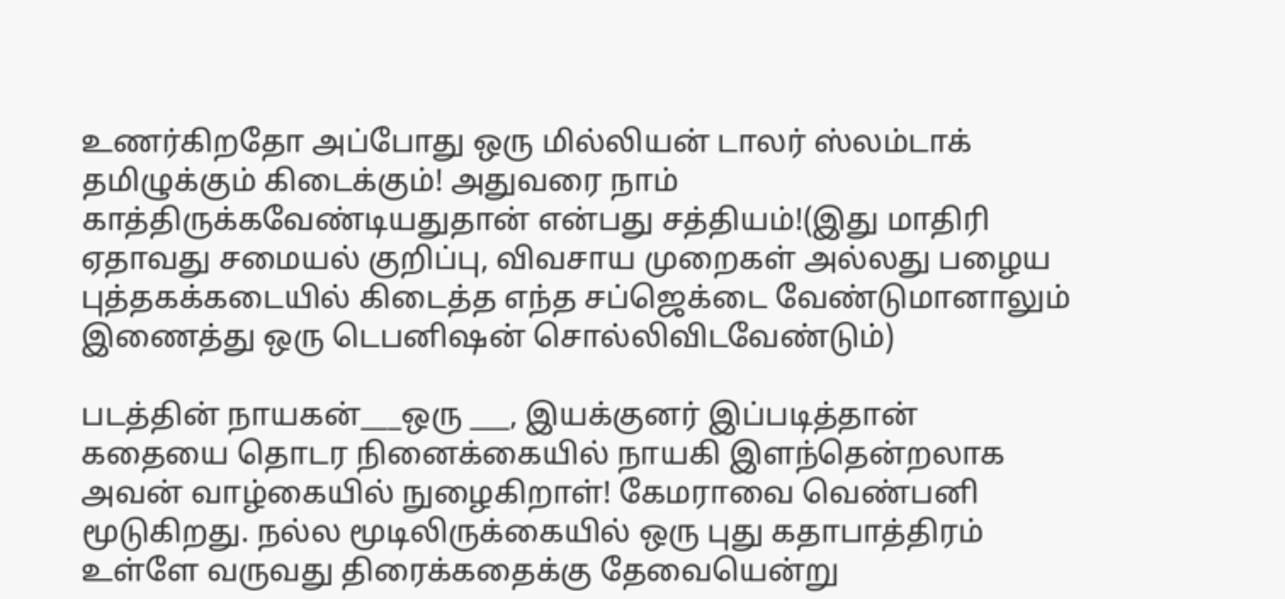உணர்கிறதோ அப்போது ஒரு மில்லியன் டாலர் ஸ்லம்டாக் தமிழுக்கும் கிடைக்கும்! அதுவரை நாம் காத்திருக்கவேண்டியதுதான் என்பது சத்தியம்!(இது மாதிரி ஏதாவது சமையல் குறிப்பு, விவசாய முறைகள் அல்லது பழைய புத்தகக்கடையில் கிடைத்த எந்த சப்ஜெக்டை வேண்டுமானாலும் இணைத்து ஒரு டெபனிஷன் சொல்லிவிடவேண்டும்)

படத்தின் நாயகன்___ஒரு ___, இயக்குனர் இப்படித்தான் கதையை தொடர நினைக்கையில் நாயகி இளந்தென்றலாக அவன் வாழ்கையில் நுழைகிறாள்! கேமராவை வெண்பனி மூடுகிறது. நல்ல மூடிலிருக்கையில் ஒரு புது கதாபாத்திரம் உள்ளே வருவது திரைக்கதைக்கு தேவையென்று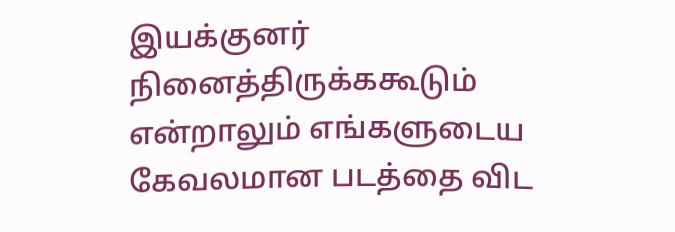இயக்குனர் நினைத்திருக்ககூடும் என்றாலும் எங்களுடைய கேவலமான படத்தை விட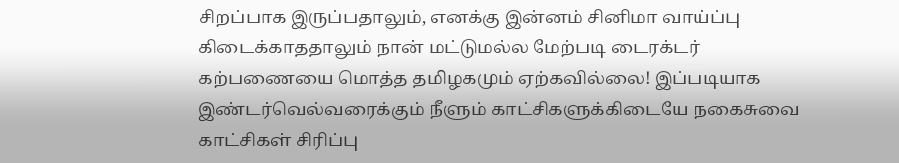சிறப்பாக இருப்பதாலும், எனக்கு இன்னம் சினிமா வாய்ப்பு கிடைக்காததாலும் நான் மட்டுமல்ல மேற்படி டைரக்டர் கற்பணையை மொத்த தமிழகமும் ஏற்கவில்லை! இப்படியாக இண்டர்வெல்வரைக்கும் நீளும் காட்சிகளுக்கிடையே நகைசுவை காட்சிகள் சிரிப்பு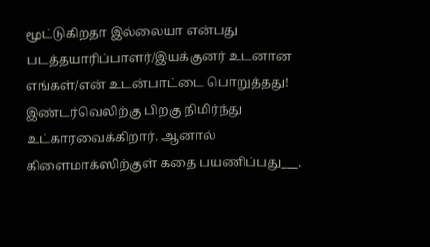மூட்டுகிறதா இல்லையா என்பது படத்தயாரிப்பாளர்/இயக்குனர் உடனான எங்கள்/என் உடன்பாட்டை பொறுத்தது! இண்டர்வெலிற்கு பிறகு நிமிர்ந்து உட்காரவைக்கிறார். ஆனால் கிளைமாக்ஸிற்குள் கதை பயணிப்பது___.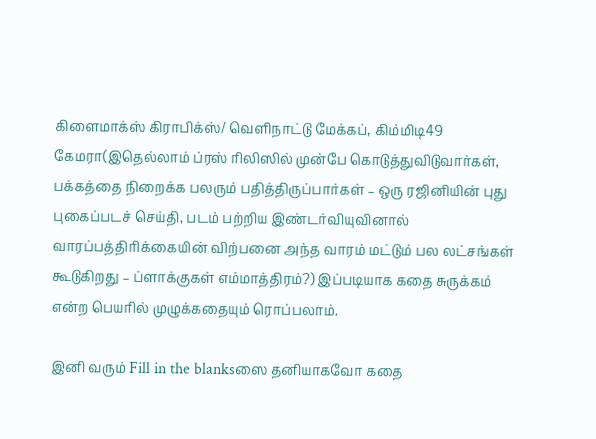கிளைமாக்ஸ் கிராபிக்ஸ்/ வெளிநாட்டு மேக்கப், கிம்மிடி49 கேமரா(இதெல்லாம் ப்ரஸ் ரிலிஸில் முன்பே கொடுத்துவிடுவார்கள், பக்கத்தை நிறைக்க பலரும் பதித்திருப்பார்கள் – ஒரு ரஜினியின் புது புகைப்படச் செய்தி, படம் பற்றிய இண்டர்வியுவினால் வாரப்பத்திரிக்கையின் விற்பனை அந்த வாரம் மட்டும் பல லட்சங்கள் கூடுகிறது – ப்ளாக்குகள் எம்மாத்திரம்?) இப்படியாக கதை சுருக்கம் என்ற பெயரில் முழுக்கதையும் ரொப்பலாம்.

இனி வரும் Fill in the blanksஸை தனியாகவோ கதை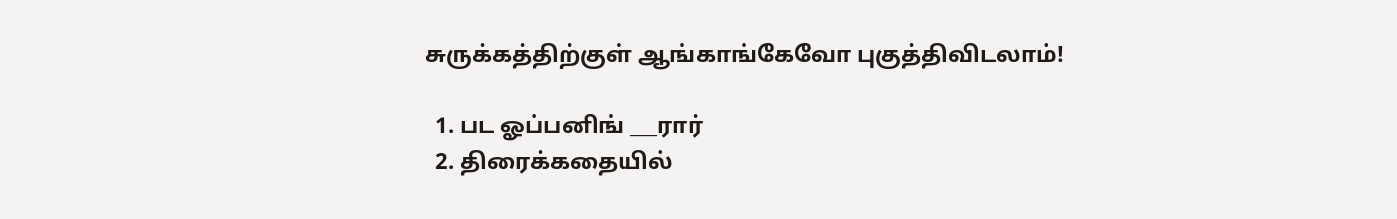சுருக்கத்திற்குள் ஆங்காங்கேவோ புகுத்திவிடலாம்!

  1. பட ஓப்பனிங் ___ரார்
  2. திரைக்கதையில்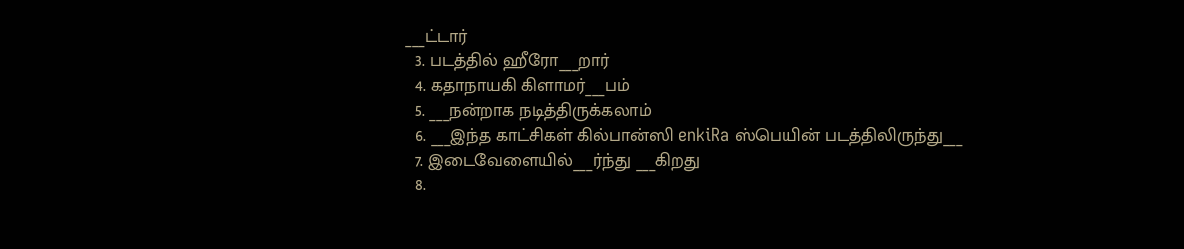___ட்டார்
  3. படத்தில் ஹீரோ___றார்
  4. கதாநாயகி கிளாமர்___பம்
  5. ___நன்றாக நடித்திருக்கலாம்
  6. ___இந்த காட்சிகள் கில்பான்ஸி enkiRa ஸ்பெயின் படத்திலிருந்து___
  7. இடைவேளையில்___ர்ந்து ___கிறது
  8.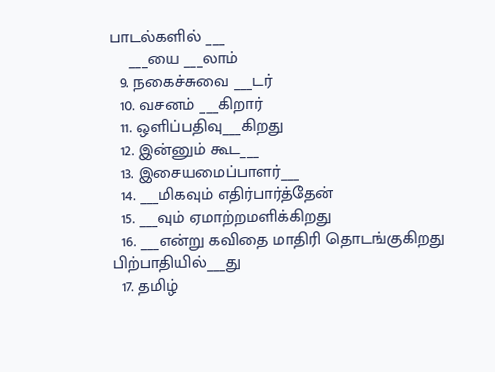பாடல்களில் ___
    ___யை ___லாம்
  9. நகைச்சுவை ___டர்
  10. வசனம் ___கிறார்
  11. ஒளிப்பதிவு___கிறது
  12. இன்னும் கூட___
  13. இசையமைப்பாளர்___
  14. ___மிகவும் எதிர்பார்த்தேன்
  15. ___வும் ஏமாற்றமளிக்கிறது
  16. ___என்று கவிதை மாதிரி தொடங்குகிறது பிற்பாதியில்___து
  17. தமிழ்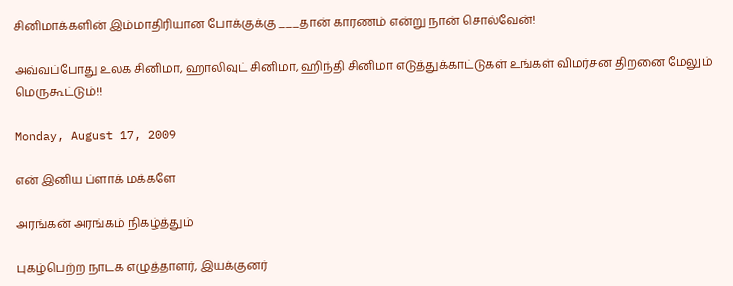சினிமாக்களின் இம்மாதிரியான போக்குக்கு ___தான் காரணம் என்று நான் சொல்வேன்!

அவ்வப்போது உலக சினிமா, ஹாலிவுட் சினிமா, ஹிந்தி சினிமா எடுத்துக்காட்டுகள் உங்கள் விமர்சன திறனை மேலும் மெருகூட்டும்!!

Monday, August 17, 2009

என் இனிய ப்ளாக் மக்களே

அரங்கன் அரங்கம் நிகழ்த்தும்

புகழ்பெற்ற நாடக எழுத்தாளர், இயக்குனர்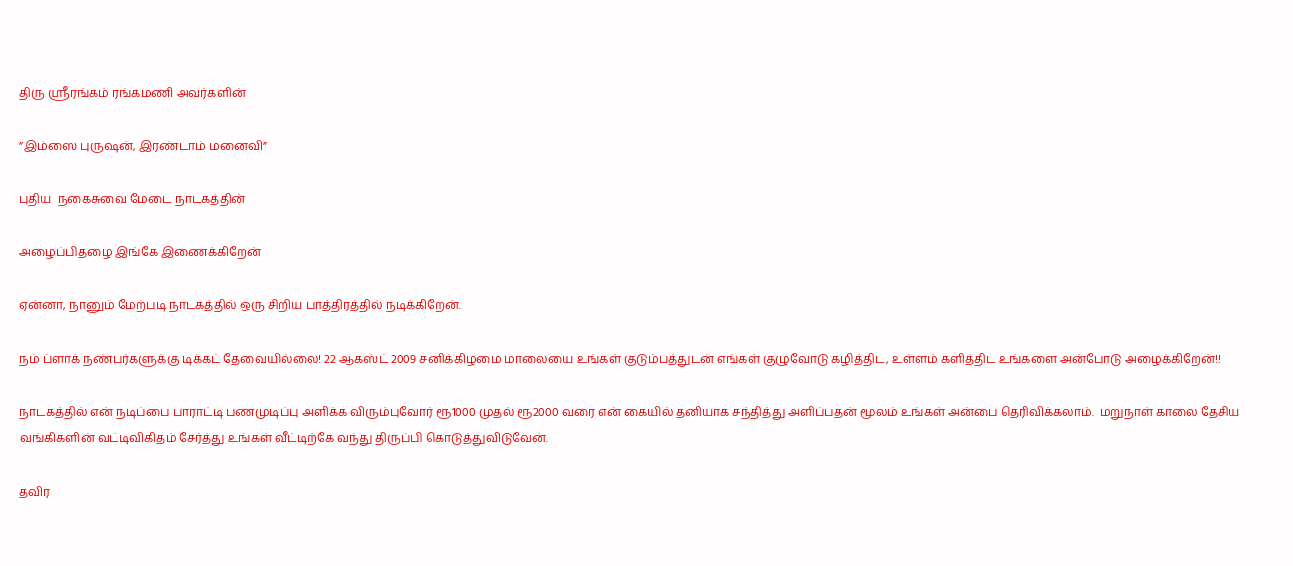திரு ஸ்ரீரங்கம் ரங்கமணி அவர்களின்

”இம்ஸை புருஷன், இரண்டாம் மனைவி”

புதிய  நகைசுவை மேடை நாடகத்தின்

அழைப்பிதழை இங்கே இணைக்கிறேன்

ஏன்னா, நானும் மேற்படி நாடகத்தில் ஒரு சிறிய பாத்திரத்தில் நடிக்கிறேன்.

நம் ப்ளாக் நண்பர்களுக்கு டிக்கட் தேவையில்லை! 22 ஆகஸ்ட் 2009 சனிக்கிழமை மாலையை உங்கள் குடும்பத்துடன் எங்கள் குழுவோடு கழித்திட, உள்ளம் களித்திட உங்களை அன்போடு அழைக்கிறேன்!!

நாடகத்தில் என் நடிப்பை பாராட்டி பணமுடிப்பு அளிக்க விரும்புவோர் ரூ1000 முதல் ரூ2000 வரை என் கையில் தனியாக சந்தித்து அளிப்பதன் மூலம் உங்கள் அன்பை தெரிவிக்கலாம்.  மறுநாள் காலை தேசிய வங்கிகளின் வட்டிவிகிதம் சேர்த்து உங்கள் வீட்டிற்கே வந்து திருப்பி கொடுத்துவிடுவேன்.

தவிர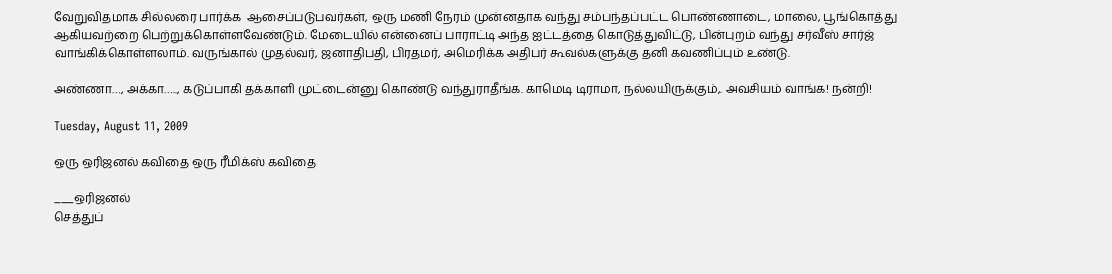வேறுவிதமாக சில்லரை பார்க்க  ஆசைப்படுபவர்கள், ஒரு மணி நேரம் முன்னதாக வந்து சம்பந்தப்பட்ட பொண்ணாடை, மாலை, பூங்கொத்து ஆகியவற்றை பெற்றுக்கொள்ளவேண்டும். மேடையில் என்னைப் பாராட்டி அந்த ஐட்டத்தை கொடுத்துவிட்டு, பின்புறம் வந்து சர்வீஸ் சார்ஜ் வாங்கிக்கொள்ளலாம். வருங்கால் முதல்வர், ஜனாதிபதி, பிரதமர், அமெரிக்க அதிபர் கூவல்களுக்கு தனி கவணிப்பும் உண்டு.

அண்ணா…, அக்கா….., கடுப்பாகி தக்காளி முட்டைன்னு கொண்டு வந்துராதீங்க. காமெடி டிராமா, நல்லயிருக்கும்,. அவசியம் வாங்க! நன்றி!

Tuesday, August 11, 2009

ஒரு ஒரிஜனல் கவிதை ஒரு ரீமிக்ஸ் கவிதை

___ஒரிஜனல்
செத்துப்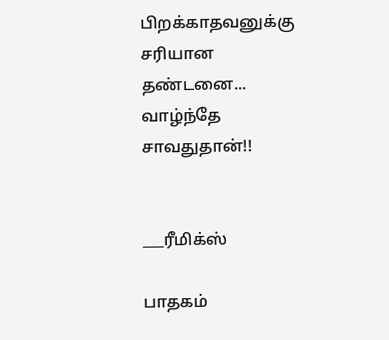பிறக்காதவனுக்கு
சரியான
தண்டனை...
வாழ்ந்தே
சாவதுதான்!!


___ரீமிக்ஸ்

பாதகம்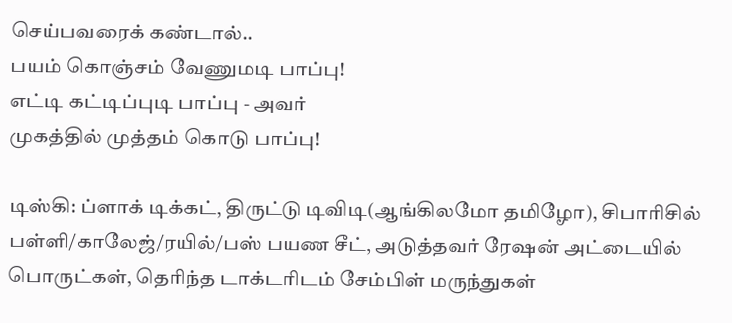செய்பவரைக் கண்டால்..
பயம் கொஞ்சம் வேணுமடி பாப்பு!
எட்டி கட்டிப்புடி பாப்பு - அவர்
முகத்தில் முத்தம் கொடு பாப்பு!

டிஸ்கி: ப்ளாக் டிக்கட், திருட்டு டிவிடி(ஆங்கிலமோ தமிழோ), சிபாரிசில் பள்ளி/காலேஜ்/ரயில்/பஸ் பயண சீட், அடுத்தவர் ரேஷன் அட்டையில் பொருட்கள், தெரிந்த டாக்டரிடம் சேம்பிள் மருந்துகள்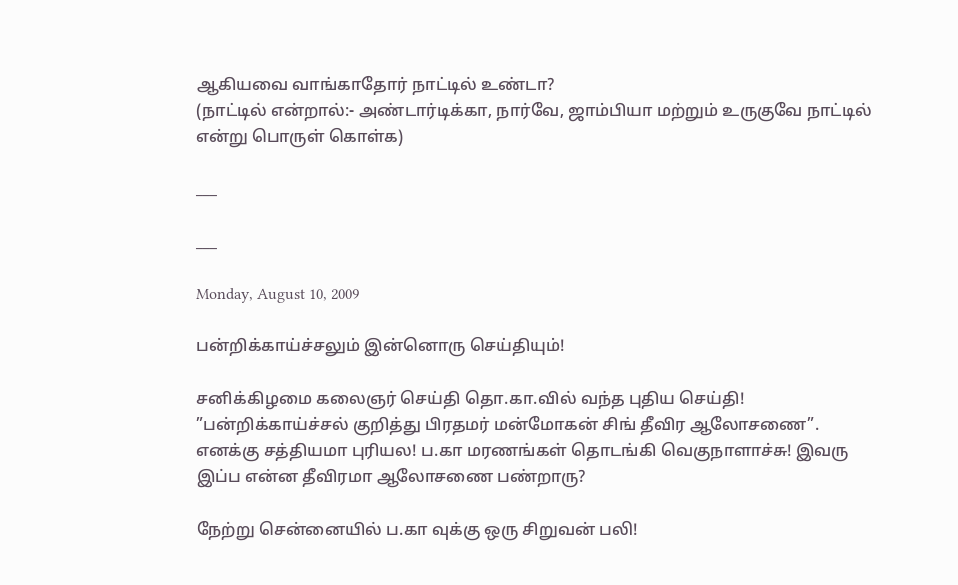ஆகியவை வாங்காதோர் நாட்டில் உண்டா?
(நாட்டில் என்றால்:- அண்டார்டிக்கா, நார்வே, ஜாம்பியா மற்றும் உருகுவே நாட்டில் என்று பொருள் கொள்க)

___

___

Monday, August 10, 2009

பன்றிக்காய்ச்சலும் இன்னொரு செய்தியும்!

சனிக்கிழமை கலைஞர் செய்தி தொ.கா.வில் வந்த புதிய செய்தி! ”பன்றிக்காய்ச்சல் குறித்து பிரதமர் மன்மோகன் சிங் தீவிர ஆலோசணை”. எனக்கு சத்தியமா புரியல! ப.கா மரணங்கள் தொடங்கி வெகுநாளாச்சு! இவரு இப்ப என்ன தீவிரமா ஆலோசணை பண்றாரு?

நேற்று சென்னையில் ப.கா வுக்கு ஒரு சிறுவன் பலி!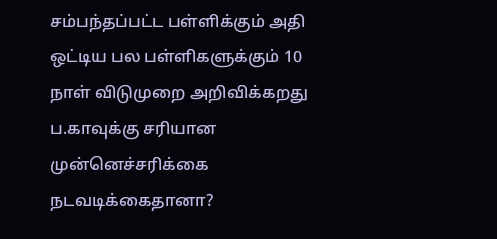சம்பந்தப்பட்ட பள்ளிக்கும் அதி ஒட்டிய பல பள்ளிகளுக்கும் 10 நாள் விடுமுறை அறிவிக்கறது ப.காவுக்கு சரியான முன்னெச்சரிக்கை நடவடிக்கைதானா?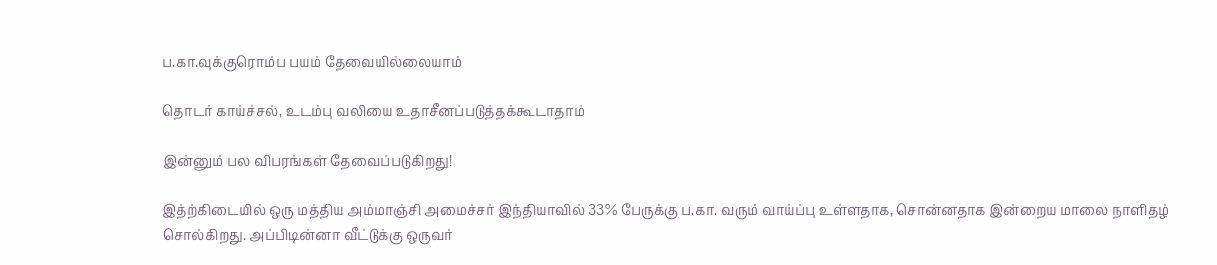ப.கா.வுக்குரொம்ப பயம் தேவையில்லையாம்

தொடர் காய்ச்சல், உடம்பு வலியை உதாசீனப்படுத்தக்கூடாதாம்

இன்னும் பல விபரங்கள் தேவைப்படுகிறது!

இத்ற்கிடையில் ஒரு மத்திய அம்மாஞ்சி அமைச்சர் இந்தியாவில் 33% பேருக்கு ப.கா. வரும் வாய்ப்பு உள்ளதாக, சொன்னதாக இன்றைய மாலை நாளிதழ் சொல்கிறது. அப்பிடின்னா வீட்டுக்கு ஒருவர்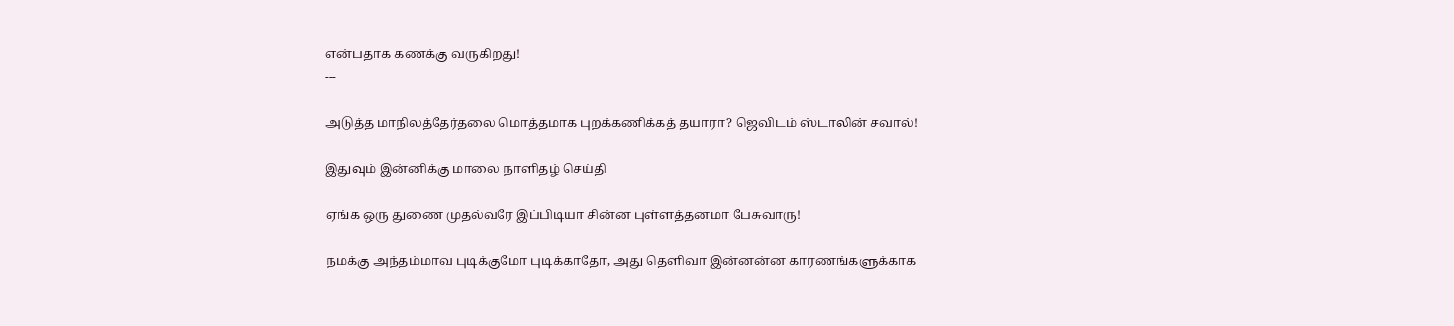என்பதாக கணக்கு வருகிறது!
---

அடுத்த மாநிலத்தேர்தலை மொத்தமாக புறக்கணிக்கத் தயாரா? ஜெவிடம் ஸ்டாலின் சவால்!

இதுவும் இன்னிக்கு மாலை நாளிதழ் செய்தி

ஏங்க ஒரு துணை முதல்வரே இப்பிடியா சின்ன புள்ளத்தனமா பேசுவாரு!

நமக்கு அந்தம்மாவ புடிக்குமோ புடிக்காதோ, அது தெளிவா இன்னன்ன காரணங்களுக்காக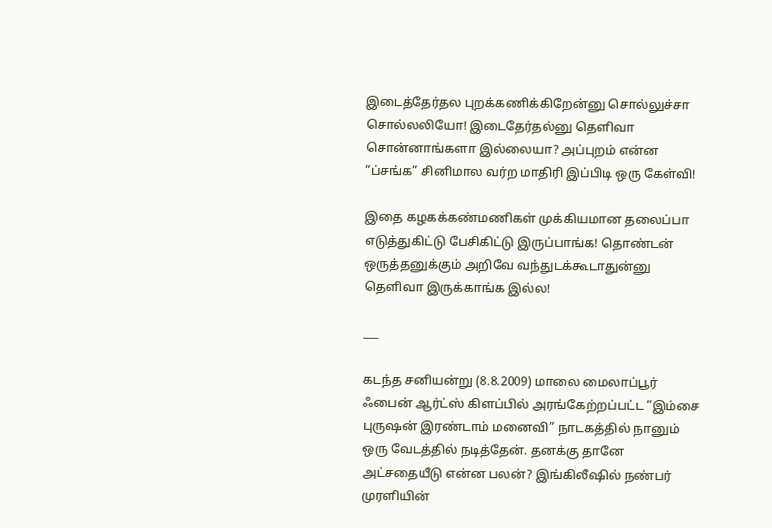இடைத்தேர்தல புறக்கணிக்கிறேன்னு சொல்லுச்சா சொல்லலியோ! இடைதேர்தல்னு தெளிவா சொன்னாங்களா இல்லையா? அப்புறம் என்ன “ப்சங்க” சினிமால வர்ற மாதிரி இப்பிடி ஒரு கேள்வி!

இதை கழகக்கண்மணிகள் முக்கியமான தலைப்பா எடுத்துகிட்டு பேசிகிட்டு இருப்பாங்க! தொண்டன் ஒருத்தனுக்கும் அறிவே வந்துடக்கூடாதுன்னு தெளிவா இருக்காங்க இல்ல!

___

கடந்த சனியன்று (8.8.2009) மாலை மைலாப்பூர் ஃபைன் ஆர்ட்ஸ் கிளப்பில் அரங்கேற்றப்பட்ட “இம்சை புருஷன் இரண்டாம் மனைவி” நாடகத்தில் நானும் ஒரு வேடத்தில் நடித்தேன். தனக்கு தானே அட்சதையீடு என்ன பலன்? இங்கிலீஷில் நண்பர் முரளியின்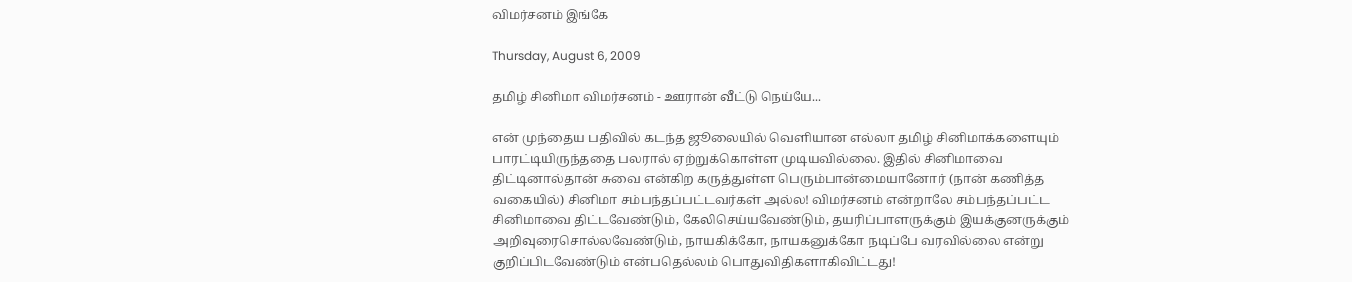விமர்சனம் இங்கே

Thursday, August 6, 2009

தமிழ் சினிமா விமர்சனம் - ஊரான் வீட்டு நெய்யே...

என் முந்தைய பதிவில் கடந்த ஜூலையில் வெளியான எல்லா தமிழ் சினிமாக்களையும் பாரட்டியிருந்ததை பலரால் ஏற்றுக்கொள்ள முடியவில்லை. இதில் சினிமாவை திட்டினால்தான் சுவை என்கிற கருத்துள்ள பெரும்பான்மையானோர் (நான் கணித்த வகையில்) சினிமா சம்பந்தப்பட்டவர்கள் அல்ல! விமர்சனம் என்றாலே சம்பந்தப்பட்ட சினிமாவை திட்டவேண்டும், கேலிசெய்யவேண்டும், தயரிப்பாளருக்கும் இயக்குனருக்கும் அறிவுரைசொல்லவேண்டும், நாயகிக்கோ, நாயகனுக்கோ நடிப்பே வரவில்லை என்று குறிப்பிடவேண்டும் என்பதெல்லம் பொதுவிதிகளாகிவிட்டது!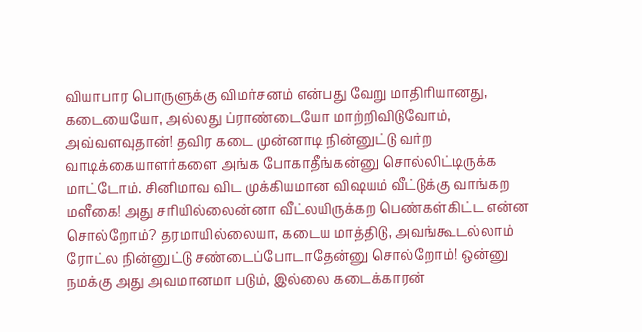வியாபார பொருளுக்கு விமர்சனம் என்பது வேறு மாதிரியானது, கடையையோ, அல்லது ப்ராண்டையோ மாற்றிவிடுவோம், அவ்வளவுதான்! தவிர கடை முன்னாடி நின்னுட்டு வர்ற வாடிக்கையாளர்களை அங்க போகாதீங்கன்னு சொல்லிட்டிருக்க மாட்டோம். சினிமாவ விட முக்கியமான விஷயம் வீட்டுக்கு வாங்கற மளீகை! அது சரியில்லைன்னா வீட்லயிருக்கற பெண்கள்கிட்ட என்ன சொல்றோம்? தரமாயில்லையா, கடைய மாத்திடு, அவங்கூடல்லாம் ரோட்ல நின்னுட்டு சண்டைப்போடாதேன்னு சொல்றோம்! ஒன்னு நமக்கு அது அவமானமா படும், இல்லை கடைக்காரன்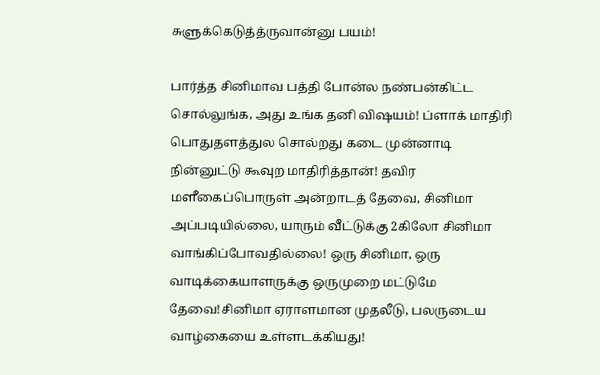சுளுக்கெடுத்த்ருவான்னு பயம்!

பார்த்த சினிமாவ பத்தி போன்ல நண்பன்கிட்ட சொல்லுங்க, அது உங்க தனி விஷயம்! ப்ளாக் மாதிரி பொதுதளத்துல சொல்றது கடை முன்னாடி நின்னுட்டு கூவுற மாதிரித்தான்! தவிர மளீகைப்பொருள் அன்றாடத் தேவை, சினிமா அப்படியில்லை, யாரும் வீட்டுக்கு 2கிலோ சினிமா வாங்கிப்போவதில்லை! ஒரு சினிமா, ஒரு வாடிக்கையாளருக்கு ஒருமுறை மட்டுமே தேவை!சினிமா ஏராளமான முதலீடு, பலருடைய வாழ்கையை உள்ளடக்கியது!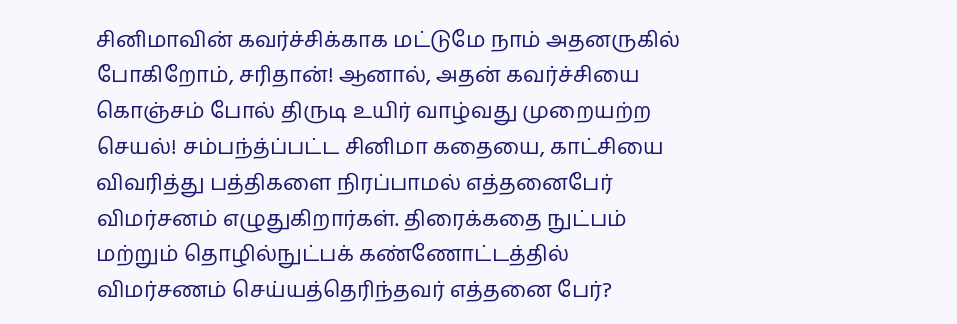சினிமாவின் கவர்ச்சிக்காக மட்டுமே நாம் அதனருகில் போகிறோம், சரிதான்! ஆனால், அதன் கவர்ச்சியை கொஞ்சம் போல் திருடி உயிர் வாழ்வது முறையற்ற செயல்! சம்பந்த்ப்பட்ட சினிமா கதையை, காட்சியை விவரித்து பத்திகளை நிரப்பாமல் எத்தனைபேர் விமர்சனம் எழுதுகிறார்கள். திரைக்கதை நுட்பம் மற்றும் தொழில்நுட்பக் கண்ணோட்டத்தில் விமர்சணம் செய்யத்தெரிந்தவர் எத்தனை பேர்?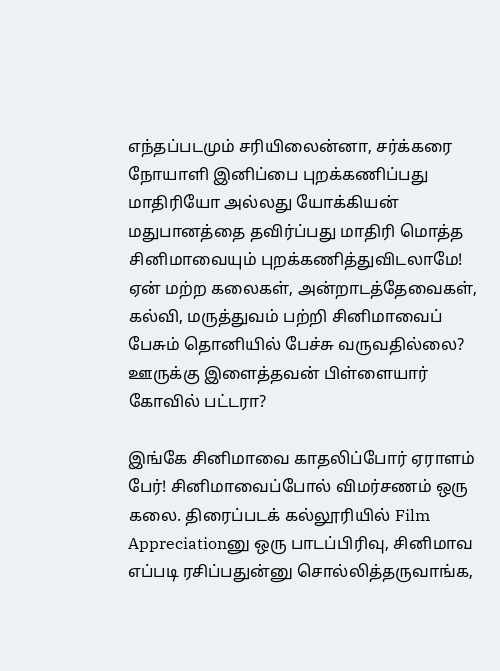எந்தப்படமும் சரியிலைன்னா, சர்க்கரை நோயாளி இனிப்பை புறக்கணிப்பது மாதிரியோ அல்லது யோக்கியன் மதுபானத்தை தவிர்ப்பது மாதிரி மொத்த சினிமாவையும் புறக்கணித்துவிடலாமே! ஏன் மற்ற கலைகள், அன்றாடத்தேவைகள், கல்வி, மருத்துவம் பற்றி சினிமாவைப் பேசும் தொனியில் பேச்சு வருவதில்லை? ஊருக்கு இளைத்தவன் பிள்ளையார் கோவில் பட்டரா?

இங்கே சினிமாவை காதலிப்போர் ஏராளம் பேர்! சினிமாவைப்போல் விமர்சணம் ஒரு கலை. திரைப்படக் கல்லூரியில் Film Appreciationனு ஒரு பாடப்பிரிவு, சினிமாவ எப்படி ரசிப்பதுன்னு சொல்லித்தருவாங்க,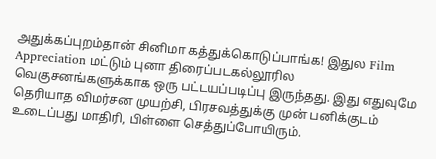அதுக்கப்புறம்தான் சினிமா கத்துக்கொடுப்பாங்க! இதுல Film Appreciation மட்டும் புனா திரைப்படகல்லூரில வெகுசனங்களுக்காக ஒரு பட்டயப்படிப்பு இருந்தது. இது எதுவுமே தெரியாத விமர்சன முயற்சி, பிரசவத்துக்கு முன் பனிக்குடம் உடைப்பது மாதிரி, பிள்ளை செத்துப்போயிரும்.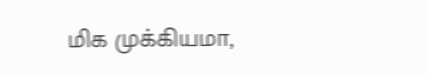மிக முக்கியமா,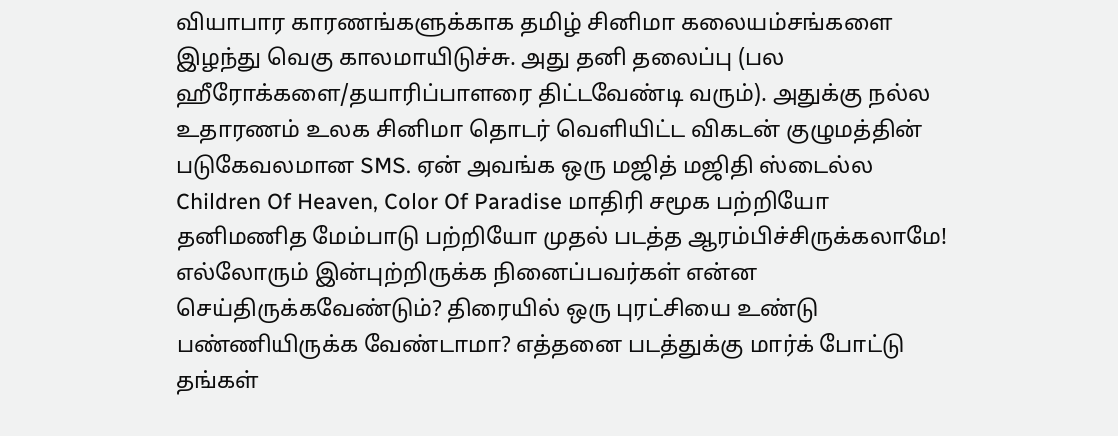வியாபார காரணங்களுக்காக தமிழ் சினிமா கலையம்சங்களை இழந்து வெகு காலமாயிடுச்சு. அது தனி தலைப்பு (பல ஹீரோக்களை/தயாரிப்பாளரை திட்டவேண்டி வரும்). அதுக்கு நல்ல உதாரணம் உலக சினிமா தொடர் வெளியிட்ட விகடன் குழுமத்தின் படுகேவலமான SMS. ஏன் அவங்க ஒரு மஜித் மஜிதி ஸ்டைல்ல Children Of Heaven, Color Of Paradise மாதிரி சமூக பற்றியோ தனிமணித மேம்பாடு பற்றியோ முதல் படத்த ஆரம்பிச்சிருக்கலாமே! எல்லோரும் இன்புற்றிருக்க நினைப்பவர்கள் என்ன செய்திருக்கவேண்டும்? திரையில் ஒரு புரட்சியை உண்டு பண்ணியிருக்க வேண்டாமா? எத்தனை படத்துக்கு மார்க் போட்டு தங்கள்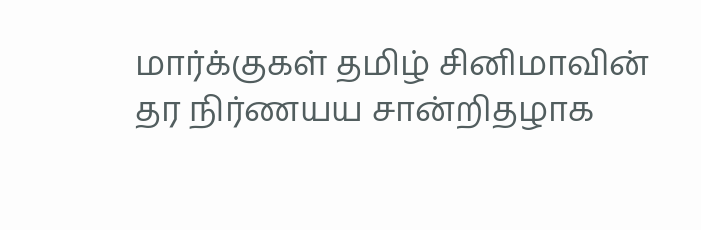மார்க்குகள் தமிழ் சினிமாவின் தர நிர்ணயய சான்றிதழாக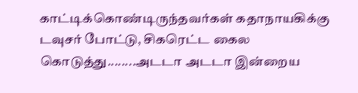காட்டிக்கொண்டிருந்தவர்கள் கதாநாயகிக்கு டவுசர் போட்டு, சிகரெட்ட கைல கொடுத்து........அடடா அடடா இன்றைய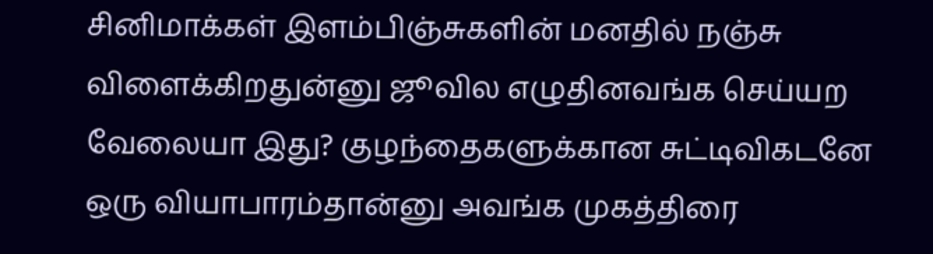சினிமாக்கள் இளம்பிஞ்சுகளின் மனதில் நஞ்சு விளைக்கிறதுன்னு ஜூவில எழுதினவங்க செய்யற வேலையா இது? குழந்தைகளுக்கான சுட்டிவிகடனே ஒரு வியாபாரம்தான்னு அவங்க முகத்திரை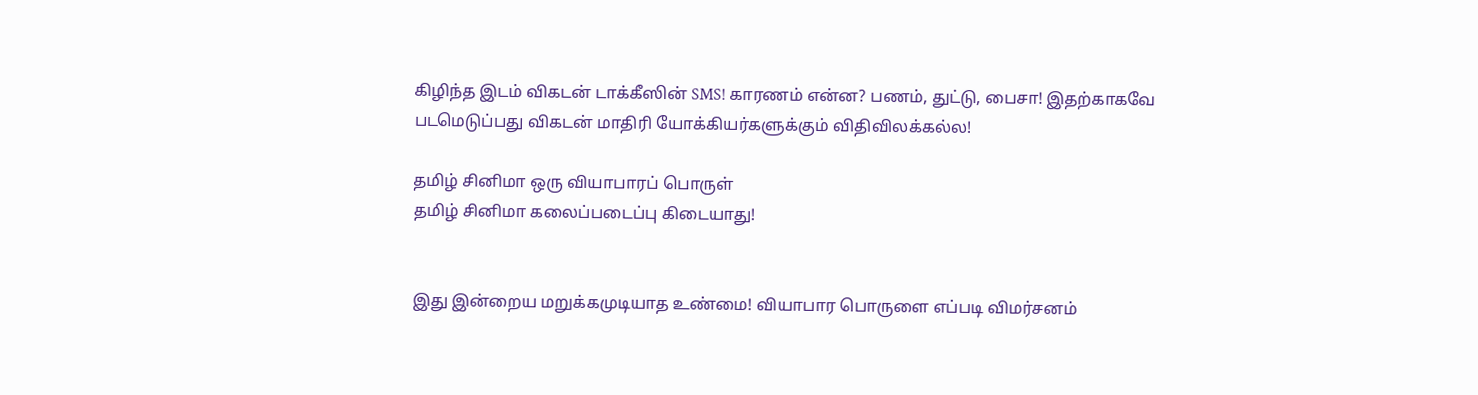கிழிந்த இடம் விகடன் டாக்கீஸின் SMS! காரணம் என்ன? பணம், துட்டு, பைசா! இதற்காகவே படமெடுப்பது விகடன் மாதிரி யோக்கியர்களுக்கும் விதிவிலக்கல்ல!

தமிழ் சினிமா ஒரு வியாபாரப் பொருள்
தமிழ் சினிமா கலைப்படைப்பு கிடையாது!


இது இன்றைய மறுக்கமுடியாத உண்மை! வியாபார பொருளை எப்படி விமர்சனம்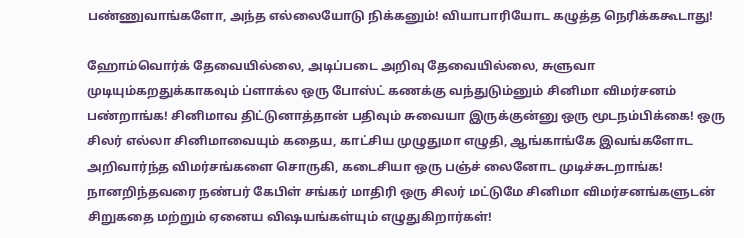பண்ணுவாங்களோ, அந்த எல்லையோடு நிக்கனும்! வியாபாரியோட கழுத்த நெரிக்ககூடாது!

ஹோம்வொர்க் தேவையில்லை, அடிப்படை அறிவு தேவையில்லை, சுளுவா முடியும்கறதுக்காகவும் ப்ளாக்ல ஒரு போஸ்ட் கணக்கு வந்துடும்னும் சினிமா விமர்சனம் பண்றாங்க! சினிமாவ திட்டுனாத்தான் பதிவும் சுவையா இருக்குன்னு ஒரு மூடநம்பிக்கை! ஒரு சிலர் எல்லா சினிமாவையும் கதைய, காட்சிய முழுதுமா எழுதி, ஆங்காங்கே இவங்களோட அறிவார்ந்த விமர்சங்களை சொருகி, கடைசியா ஒரு பஞ்ச் லைனோட முடிச்சுடறாங்க! நானறிந்தவரை நண்பர் கேபிள் சங்கர் மாதிரி ஒரு சிலர் மட்டுமே சினிமா விமர்சனங்களுடன் சிறுகதை மற்றும் ஏனைய விஷயங்கள்யும் எழுதுகிறார்கள்!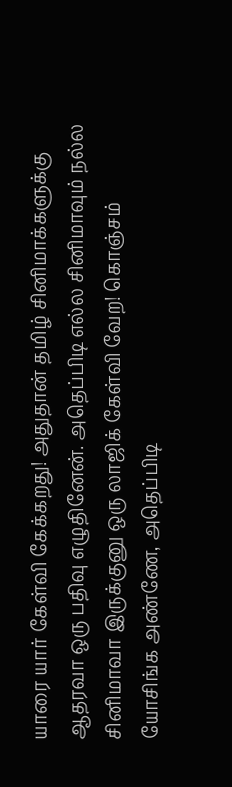யாரை யார் கேள்வி கேக்கறது! அதுதான் தமிழ் சினிமாக்களுக்கு ஆதரவா ஒரு பதிவு எழுதினேன். அதெப்பிடி எல்ல சினிமாவும் நல்ல சினிமாவா இருக்குனு ஒரு லாஜிக் கேள்வி வேற! கொஞ்சம் யோசிங்க அண்ணே, அதெப்பிடி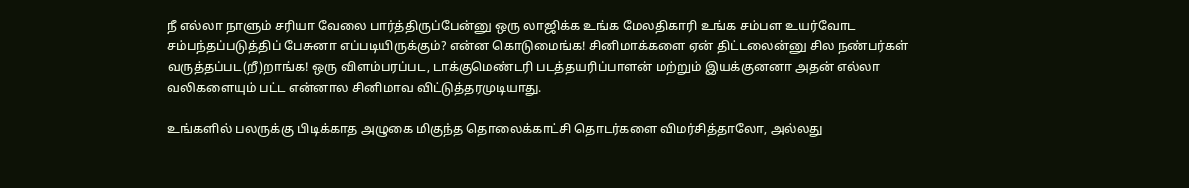நீ எல்லா நாளும் சரியா வேலை பார்த்திருப்பேன்னு ஒரு லாஜிக்க உங்க மேலதிகாரி உங்க சம்பள உயர்வோட சம்பந்தப்படுத்திப் பேசுனா எப்படியிருக்கும்? என்ன கொடுமைங்க! சினிமாக்களை ஏன் திட்டலைன்னு சில நண்பர்கள் வருத்தப்பட(றீ)றாங்க! ஒரு விளம்பரப்பட, டாக்குமெண்டரி படத்தயரிப்பாளன் மற்றும் இயக்குனனா அதன் எல்லா வலிகளையும் பட்ட என்னால சினிமாவ விட்டுத்தரமுடியாது.

உங்களில் பலருக்கு பிடிக்காத அழுகை மிகுந்த தொலைக்காட்சி தொடர்களை விமர்சித்தாலோ, அல்லது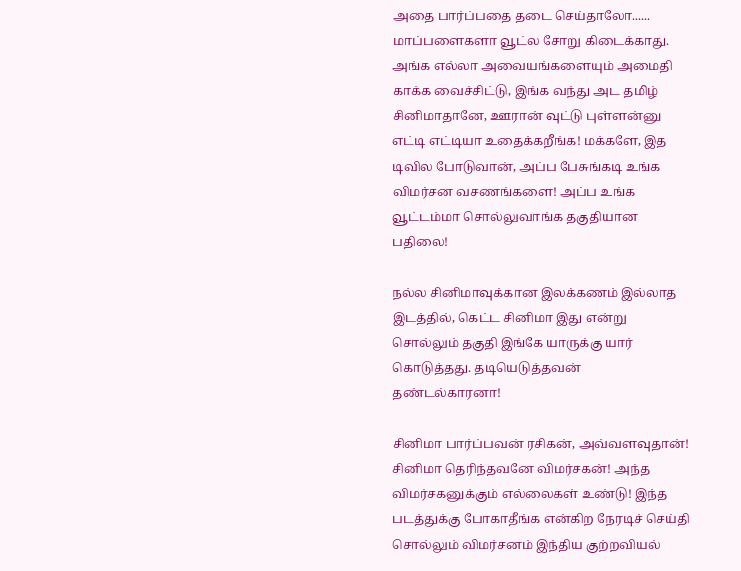அதை பார்ப்பதை தடை செய்தாலோ...... மாப்பளைகளா வூட்ல சோறு கிடைக்காது. அங்க எல்லா அவையங்களையும் அமைதி காக்க வைச்சிட்டு, இங்க வந்து அட தமிழ் சினிமாதானே, ஊரான் வுட்டு புள்ளன்னு எட்டி எட்டியா உதைக்கறீங்க! மக்களே, இத டிவில போடுவான், அப்ப பேசுங்கடி உங்க விமர்சன வசணங்களை! அப்ப உங்க வூட்டம்மா சொல்லுவாங்க தகுதியான பதிலை!

நல்ல சினிமாவுக்கான இலக்கணம் இல்லாத இடத்தில், கெட்ட சினிமா இது என்று சொல்லும் தகுதி இங்கே யாருக்கு யார் கொடுத்தது. தடியெடுத்தவன் தண்டல்காரனா!

சினிமா பார்ப்பவன் ரசிகன், அவ்வளவுதான்! சினிமா தெரிந்தவனே விமர்சகன்! அந்த விமர்சகனுக்கும் எல்லைகள் உண்டு! இந்த படத்துக்கு போகாதீங்க என்கிற நேரடிச் செய்தி சொல்லும் விமர்சனம் இந்திய குற்றவியல்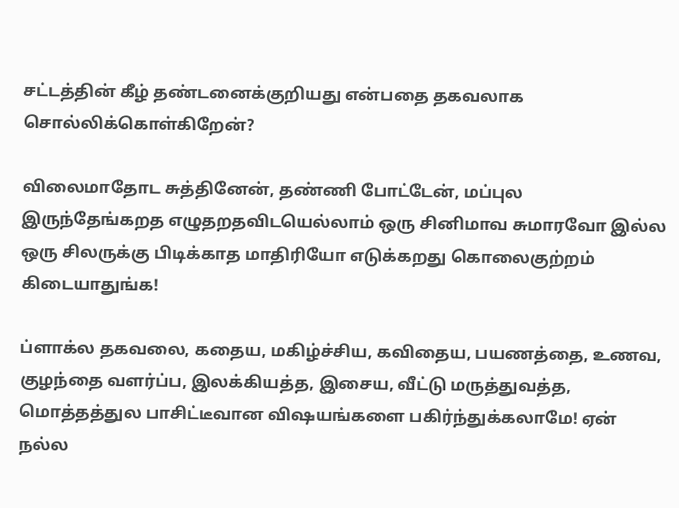சட்டத்தின் கீழ் தண்டனைக்குறியது என்பதை தகவலாக சொல்லிக்கொள்கிறேன்?

விலைமாதோட சுத்தினேன், தண்ணி போட்டேன், மப்புல இருந்தேங்கறத எழுதறதவிடயெல்லாம் ஒரு சினிமாவ சுமாரவோ இல்ல ஒரு சிலருக்கு பிடிக்காத மாதிரியோ எடுக்கறது கொலைகுற்றம் கிடையாதுங்க!

ப்ளாக்ல தகவலை, கதைய, மகிழ்ச்சிய, கவிதைய, பயணத்தை, உணவ, குழந்தை வளர்ப்ப, இலக்கியத்த, இசைய, வீட்டு மருத்துவத்த, மொத்தத்துல பாசிட்டீவான விஷயங்களை பகிர்ந்துக்கலாமே! ஏன் நல்ல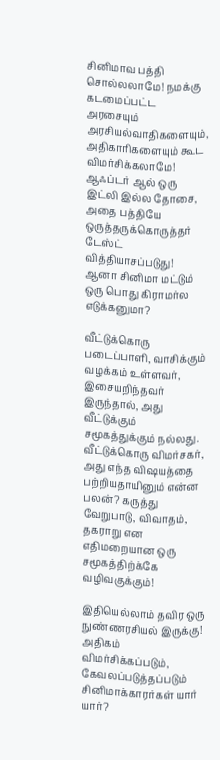சினிமாவ பத்தி சொல்லலாமே! நமக்கு கடமைப்பட்ட அரசையும் அரசியல்வாதிகளையும், அதிகாரிகளையும் கூட விமர்சிக்கலாமே! ஆஃப்டர் ஆல் ஒரு இட்லி இல்ல தோசை, அதை பத்தியே ஒருத்தருக்கொருத்தர் டேஸ்ட் வித்தியாசப்படுது! ஆனா சினிமா மட்டும் ஒரு பொது கிராமர்ல எடுக்கனுமா?

வீட்டுக்கொரு படைப்பாளி, வாசிக்கும் வழக்கம் உள்ளவர், இசையறிந்தவர் இருந்தால், அது வீட்டுக்கும் சமூகத்துக்கும் நல்லது. வீட்டுக்கொரு விமர்சகர், அது எந்த விஷயத்தை பற்றியதாயினும் என்ன பலன்? கருத்து வேறுபாடு, விவாதம், தகராறு என எதிமறையான ஒரு சமூகத்திற்க்கே வழிவகுக்கும்!

இதியெல்லாம் தவிர ஒரு நுண்ணரசியல் இருக்கு! அதிகம் விமர்சிக்கப்படும், கேவலப்படுத்தப்படும் சினிமாக்காரர்கள் யார் யார்?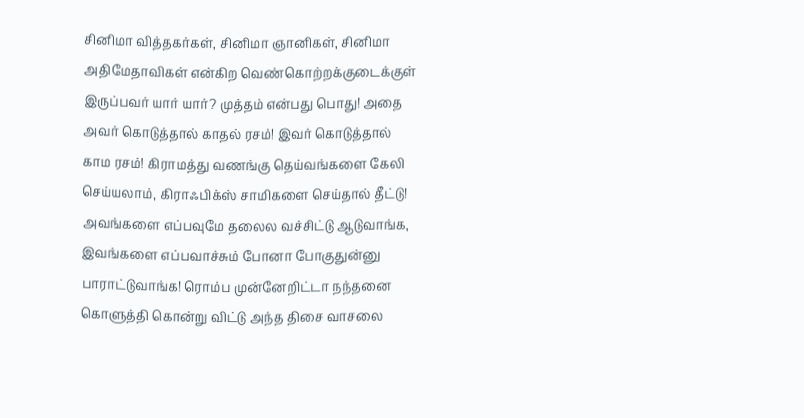சினிமா வித்தகர்கள், சினிமா ஞானிகள், சினிமா அதிமேதாவிகள் என்கிற வெண்கொற்றக்குடைக்குள் இருப்பவர் யார் யார்? முத்தம் என்பது பொது! அதை அவர் கொடுத்தால் காதல் ரசம்! இவர் கொடுத்தால் காம ரசம்! கிராமத்து வணங்கு தெய்வங்களை கேலி செய்யலாம், கிராஃபிக்ஸ் சாமிகளை செய்தால் தீட்டு! அவங்களை எப்பவுமே தலைல வச்சிட்டு ஆடுவாங்க, இவங்களை எப்பவாச்சும் போனா போகுதுன்னு பாராட்டுவாங்க! ரொம்ப முன்னேறிட்டா நந்தனை கொளுத்தி கொன்று விட்டு அந்த திசை வாசலை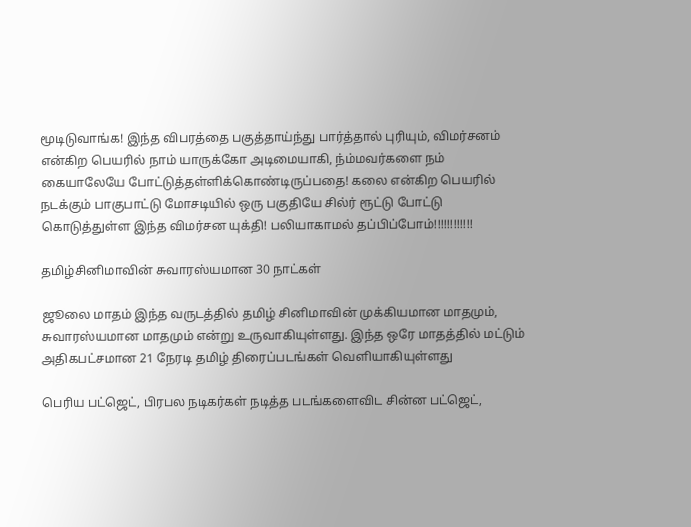மூடிடுவாங்க! இந்த விபரத்தை பகுத்தாய்ந்து பார்த்தால் புரியும், விமர்சனம் என்கிற பெயரில் நாம் யாருக்கோ அடிமையாகி, ந்ம்மவர்களை நம் கையாலேயே போட்டுத்தள்ளிக்கொண்டிருப்பதை! கலை என்கிற பெயரில் நடக்கும் பாகுபாட்டு மோசடியில் ஒரு பகுதியே சில்ர் ரூட்டு போட்டு கொடுத்துள்ள இந்த விமர்சன யுக்தி! பலியாகாமல் தப்பிப்போம்!!!!!!!!!!!!

தமிழ்சினிமாவின் சுவாரஸ்யமான 30 நாட்கள்

ஜூலை மாதம் இந்த வருடத்தில் தமிழ் சினிமாவின் முக்கியமான மாதமும், சுவாரஸ்யமான மாதமும் என்று உருவாகியுள்ளது. இந்த ஒரே மாதத்தில் மட்டும் அதிகபட்சமான 21 நேரடி தமிழ் திரைப்படங்கள் வெளியாகியுள்ளது

பெரிய பட்ஜெட், பிரபல நடிகர்கள் நடித்த படங்களைவிட சின்ன பட்ஜெட்,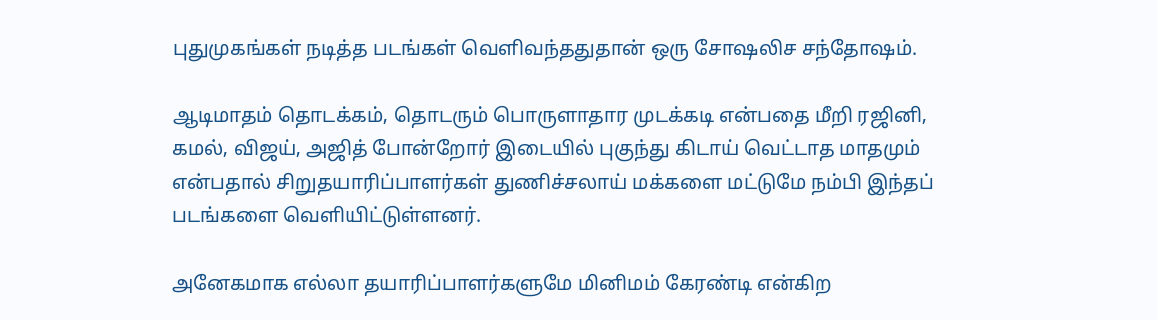புதுமுகங்கள் நடித்த படங்கள் வெளிவந்ததுதான் ஒரு சோஷலிச சந்தோஷம்.

ஆடிமாதம் தொடக்கம், தொடரும் பொருளாதார முடக்கடி என்பதை மீறி ரஜினி, கமல், விஜய், அஜித் போன்றோர் இடையில் புகுந்து கிடாய் வெட்டாத மாதமும் என்பதால் சிறுதயாரிப்பாளர்கள் துணிச்சலாய் மக்களை மட்டுமே நம்பி இந்தப் படங்களை வெளியிட்டுள்ளனர்.

அனேகமாக எல்லா தயாரிப்பாளர்களுமே மினிமம் கேரண்டி என்கிற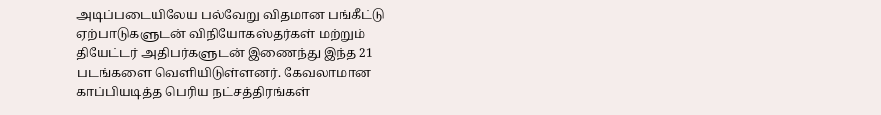அடிப்படையிலேய பல்வேறு விதமான பங்கீட்டு ஏற்பாடுகளுடன் விநியோகஸ்தர்கள் மற்றும் தியேட்டர் அதிபர்களுடன் இணைந்து இந்த 21 படங்களை வெளியிடுள்ளனர். கேவலாமான காப்பியடித்த பெரிய நட்சத்திரங்கள்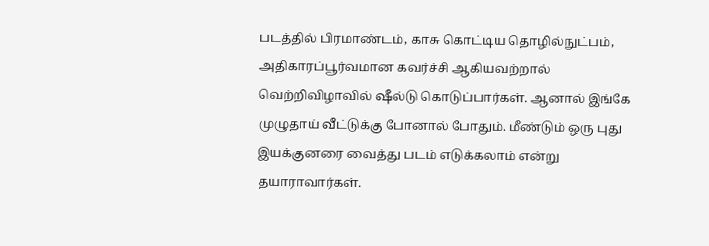படத்தில் பிரமாண்டம், காசு கொட்டிய தொழில்நுட்பம், அதிகாரப்பூர்வமான கவர்ச்சி ஆகியவற்றால் வெற்றிவிழாவில் ஷீல்டு கொடுப்பார்கள். ஆனால் இங்கே முழுதாய் வீட்டுக்கு போனால் போதும். மீண்டும் ஒரு புது இயக்குனரை வைத்து படம் எடுக்கலாம் என்று தயாராவார்கள்.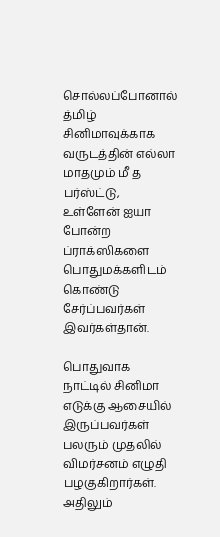சொல்லப்போனால் த்மிழ் சினிமாவுக்காக வருடத்தின் எல்லா மாதமும் மீ த பர்ஸ்ட்டு, உள்ளேன் ஐயா போன்ற ப்ராக்ஸிகளை பொதுமக்களிடம் கொண்டு சேர்ப்பவர்கள் இவர்கள்தான்.

பொதுவாக நாட்டில் சினிமா எடுக்கு ஆசையில் இருப்பவர்கள் பலரும் முதலில் விமர்சனம் எழுதி பழகுகிறார்கள். அதிலும்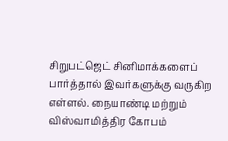சிறுபட்ஜெட் சினிமாக்களைப் பார்த்தால் இவர்களுக்கு வருகிற எள்ளல். நையாண்டி மற்றும் விஸ்வாமித்திர கோபம்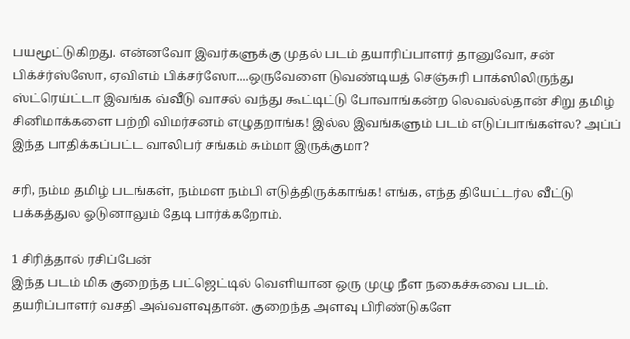பயமூட்டுகிறது. என்னவோ இவர்களுக்கு முதல் படம் தயாரிப்பாளர் தானுவோ, சன் பிக்ச்ர்ஸ்ஸோ, ஏவிஎம் பிக்சர்ஸோ....ஒருவேளை டுவண்டியத் செஞ்சுரி பாக்ஸிலிருந்து ஸ்ட்ரெய்ட்டா இவங்க வ்வீடு வாசல் வந்து கூட்டிட்டு போவாங்கன்ற லெவல்ல்தான் சிறு தமிழ் சினிமாக்களை பற்றி விமர்சனம் எழுதறாங்க! இல்ல இவங்களும் படம் எடுப்பாங்கள்ல? அப்ப் இந்த பாதிக்கப்பட்ட வாலிபர் சங்கம் சும்மா இருக்குமா?

சரி, நம்ம தமிழ் படங்கள், நம்மள நம்பி எடுத்திருக்காங்க! எங்க, எந்த தியேட்டர்ல வீட்டு பக்கத்துல ஓடுனாலும் தேடி பார்க்கறோம்.

1 சிரித்தால் ரசிப்பேன்
இந்த படம் மிக குறைந்த பட்ஜெட்டில் வெளியான ஒரு முழு நீள நகைச்சுவை படம். தயரிப்பாளர் வசதி அவ்வளவுதான். குறைந்த அளவு பிரிண்டுகளே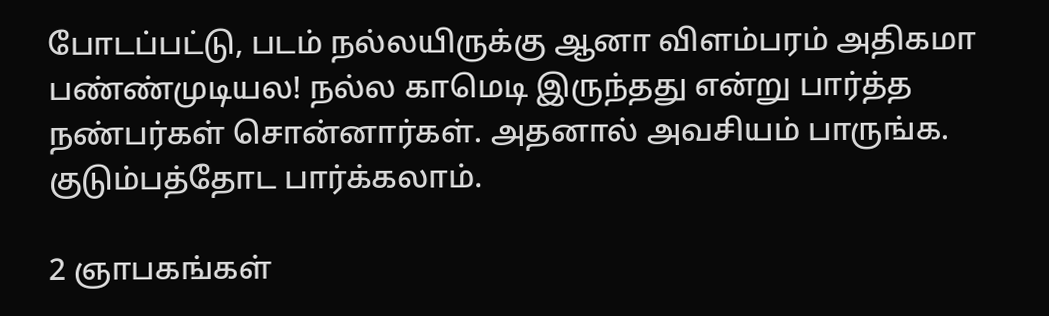போடப்பட்டு, படம் நல்லயிருக்கு ஆனா விளம்பரம் அதிகமா பண்ண்முடியல! நல்ல காமெடி இருந்தது என்று பார்த்த நண்பர்கள் சொன்னார்கள். அதனால் அவசியம் பாருங்க. குடும்பத்தோட பார்க்கலாம்.

2 ஞாபகங்கள்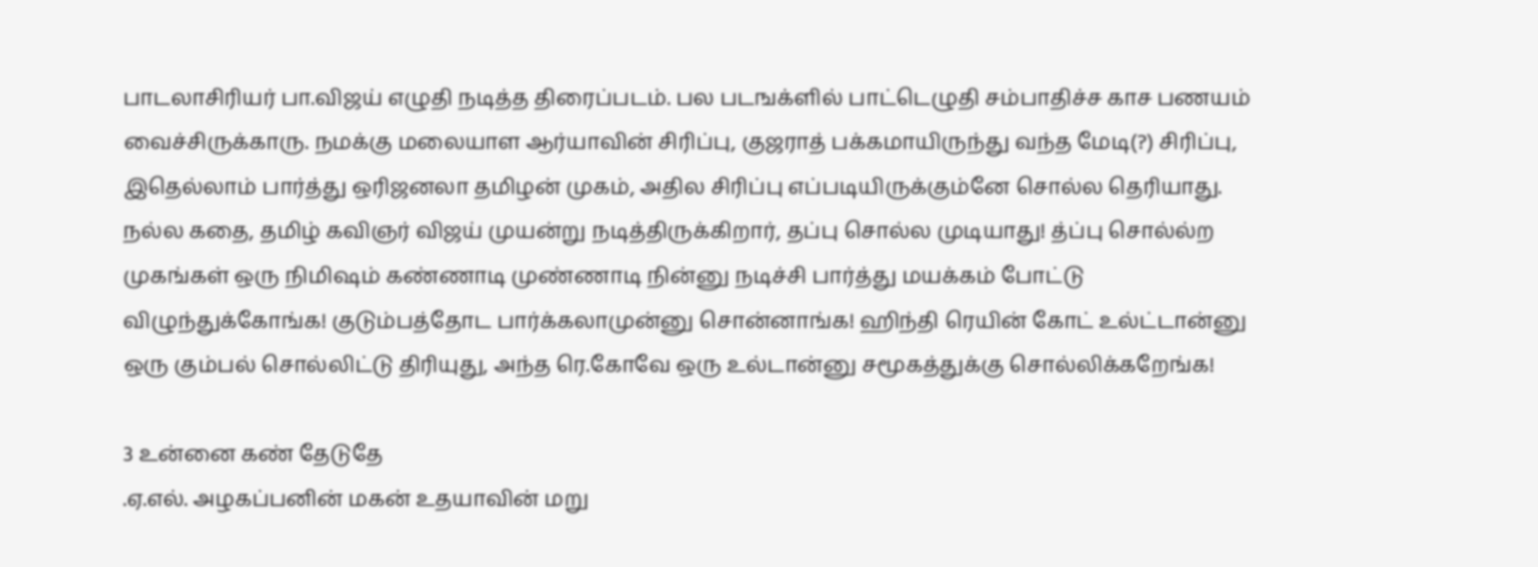பாடலாசிரியர் பா.விஜய் எழுதி நடித்த திரைப்படம். பல படஙக்ளில் பாட்டெழுதி சம்பாதிச்ச காச பணயம் வைச்சிருக்காரு. நமக்கு மலையாள ஆர்யாவின் சிரிப்பு, குஜராத் பக்கமாயிருந்து வந்த மேடி(?) சிரிப்பு, இதெல்லாம் பார்த்து ஒரிஜனலா தமிழன் முகம், அதில சிரிப்பு எப்படியிருக்கும்னே சொல்ல தெரியாது. நல்ல கதை, தமிழ் கவிஞர் விஜய் முயன்று நடித்திருக்கிறார், தப்பு சொல்ல முடியாது! த்ப்பு சொல்ல்ற முகங்கள் ஒரு நிமிஷம் கண்ணாடி முண்ணாடி நின்னு நடிச்சி பார்த்து மயக்கம் போட்டு விழுந்துக்கோங்க! குடும்பத்தோட பார்க்கலாமுன்னு சொன்னாங்க! ஹிந்தி ரெயின் கோட் உல்ட்டான்னு ஒரு கும்பல் சொல்லிட்டு திரியுது, அந்த ரெ.கோவே ஒரு உல்டான்னு சமூகத்துக்கு சொல்லிக்கறேங்க!

3 உன்னை கண் தேடுதே
.ஏ.எல். அழகப்பனின் மகன் உதயாவின் மறு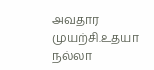அவதார முயற்சி.உதயா நல்லா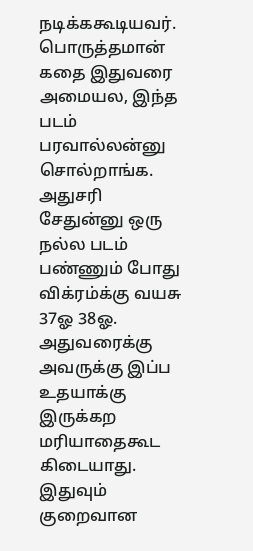நடிக்ககூடியவர். பொருத்தமான் கதை இதுவரை அமையல, இந்த படம் பரவால்லன்னு சொல்றாங்க. அதுசரி சேதுன்னு ஒரு நல்ல படம் பண்ணும் போது விக்ரம்க்கு வயசு 37ஓ 38ஓ. அதுவரைக்கு அவருக்கு இப்ப உதயாக்கு இருக்கற மரியாதைகூட கிடையாது. இதுவும் குறைவான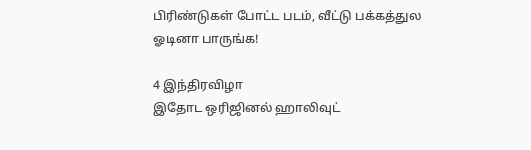பிரிண்டுகள் போட்ட படம், வீட்டு பக்கத்துல ஓடினா பாருங்க!

4 இந்திரவிழா
இதோட ஒரிஜினல் ஹாலிவுட்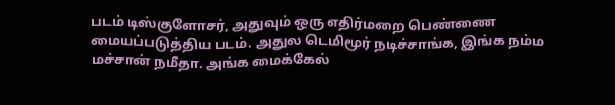படம் டிஸ்குளோசர், அதுவும் ஒரு எதிர்மறை பெண்ணை மையப்படுத்திய படம். அதுல டெமிமூர் நடிச்சாங்க, இங்க நம்ம மச்சான் நமீதா. அங்க மைக்கேல்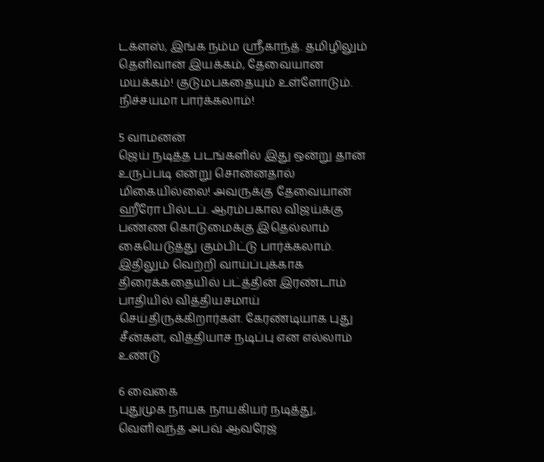டக்ளஸ், இங்க நம்ம ஸ்ரீகாந்த். தமிழிலும் தெளிவான் இயக்கம், தேவையான மயக்கம்! குடுமபகதையும் உள்ளோடும். நிச்சயமா பார்க்கலாம்!

5 வாமனன்
ஜெய் நடித்த படங்களில் இது ஒன்று தான் உருப்படி என்று சொன்னதால் மிகையில்லை! அவருக்கு தேவையான் ஹீரோ பில்டப். ஆரம்பகால விஜய்க்கு பண்ண கொடுமைக்கு இதெல்லாம் கையெடுத்து கும்பிட்டு பார்க்கலாம். இதிலும் வெற்றி வாய்ப்புக்காக திரைக்கதையில் பட்த்தின் இரண்டாம் பாதியில் வித்தியசமாய் செய்திருக்கிறார்கள். கேரண்டியாக புது சீன்கள், வித்தியாச நடிப்பு என எல்லாம் உண்டு

6 வைகை
புதுமுக நாயக நாயகியர் நடித்து, வெளிவந்த அபவ் ஆவரேஜ்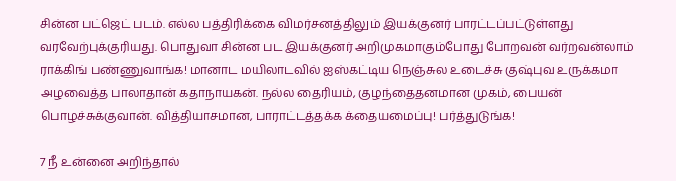சின்ன பட்ஜெட் படம். எல்ல பத்திரிக்கை விமர்சனத்திலும் இயக்குனர் பாரட்டப்பட்டுள்ளது வரவேற்புக்குரியது. பொதுவா சின்ன பட இயக்குனர் அறிமுகமாகும்போது போறவன் வர்றவன்லாம் ராக்கிங் பண்ணுவாங்க! மானாட மயிலாடவில் ஐஸ்கட்டிய நெஞ்சுல உடைச்சு குஷ்புவ உருக்கமா அழவைத்த பாலாதான் கதாநாயகன். நல்ல தைரியம், குழந்தைதனமான முகம், பையன் பொழச்சுக்குவான். வித்தியாசமான, பாராட்டத்தக்க க்தையமைப்பு! பர்த்துடுங்க!

7 நீ உன்னை அறிந்தால்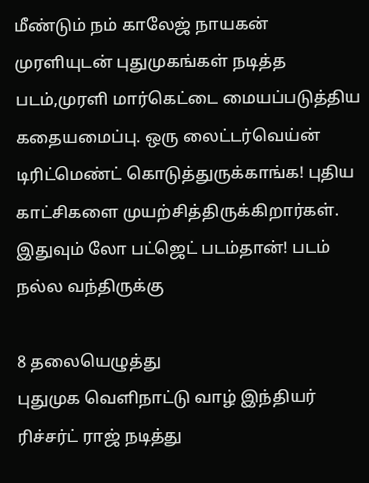மீண்டும் நம் காலேஜ் நாயகன் முரளியுடன் புதுமுகங்கள் நடித்த படம்,முரளி மார்கெட்டை மையப்படுத்திய கதையமைப்பு. ஒரு லைட்டர்வெய்ன் டிரிட்மெண்ட் கொடுத்துருக்காங்க! புதிய காட்சிகளை முயற்சித்திருக்கிறார்கள். இதுவும் லோ பட்ஜெட் படம்தான்! படம் நல்ல வந்திருக்கு

8 தலையெழுத்து
புதுமுக வெளிநாட்டு வாழ் இந்தியர் ரிச்சர்ட் ராஜ் நடித்து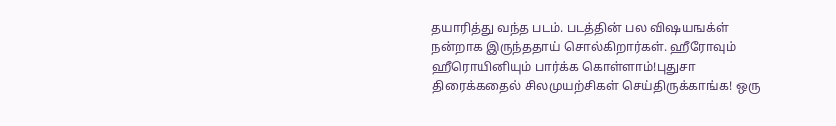தயாரித்து வந்த படம். படத்தின் பல விஷயஙக்ள் நன்றாக இருந்ததாய் சொல்கிறார்கள். ஹீரோவும் ஹீரொயினியும் பார்க்க கொள்ளாம்!புதுசா திரைக்கதைல் சிலமுயற்சிகள் செய்திருக்காங்க! ஒரு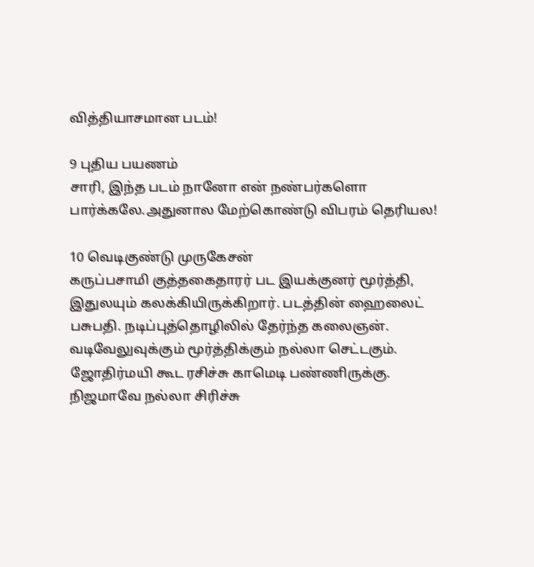வித்தியாசமான படம்!

9 புதிய பயணம்
சாரி, இந்த படம் நானோ என் நண்பர்களொ பார்க்கலே.அதுனால மேற்கொண்டு விபரம் தெரியல!

10 வெடிகுண்டு முருகேசன்
கருப்பசாமி குத்தகைதாரர் பட இயக்குனர் மூர்த்தி, இதுலயும் கலக்கியிருக்கிறார். படத்தின் ஹைலைட் பசுபதி. நடிப்புத்தொழிலில் தேர்ந்த கலைஞன். வடிவேலுவுக்கும் மூர்த்திக்கும் நல்லா செட்டகும். ஜோதிர்மயி கூட ரசிச்சு காமெடி பண்ணிருக்கு. நிஜமாவே நல்லா சிரிச்சு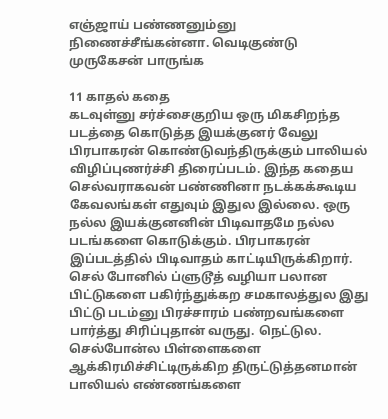எஞ்ஜாய் பண்ணனும்னு நிணைச்சீங்கன்னா. வெடிகுண்டு முருகேசன் பாருங்க

11 காதல் கதை
கடவுள்னு சர்ச்சைகுறிய ஒரு மிகசிறந்த படத்தை கொடுத்த இயக்குனர் வேலு பிரபாகரன் கொண்டுவந்திருக்கும் பாலியல் விழிப்புணர்ச்சி திரைப்படம். இந்த கதைய செல்வராகவன் பண்ணினா நடக்கக்கூடிய கேவலங்கள் எதுவும் இதுல இல்லை. ஒரு நல்ல இயக்குனனின் பிடிவாதமே நல்ல படங்களை கொடுக்கும். பிரபாகரன் இப்படத்தில் பிடிவாதம் காட்டியிருக்கிறார். செல் போனில் ப்ளுடூத் வழியா பலான பிட்டுகளை பகிர்ந்துக்கற சமகாலத்துல இது பிட்டு படம்னு பிரச்சாரம் பண்றவங்களை பார்த்து சிரிப்புதான் வருது. நெட்டுல. செல்போன்ல பிள்ளைகளை ஆக்கிரமிச்சிட்டிருக்கிற திருட்டுத்தனமான் பாலியல் எண்ணங்களை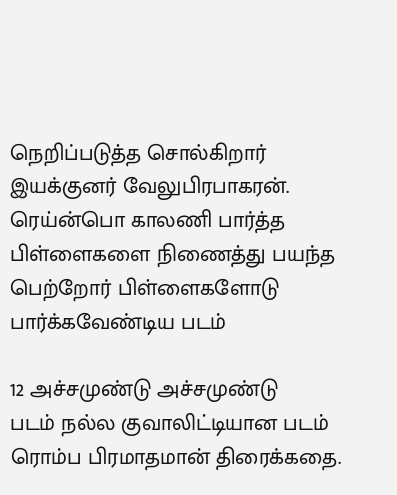நெறிப்படுத்த சொல்கிறார் இயக்குனர் வேலுபிரபாகரன். ரெய்ன்பொ காலணி பார்த்த பிள்ளைகளை நிணைத்து பயந்த பெற்றோர் பிள்ளைகளோடு பார்க்கவேண்டிய படம்

12 அச்சமுண்டு அச்சமுண்டு
படம் நல்ல குவாலிட்டியான படம் ரொம்ப பிரமாதமான் திரைக்கதை.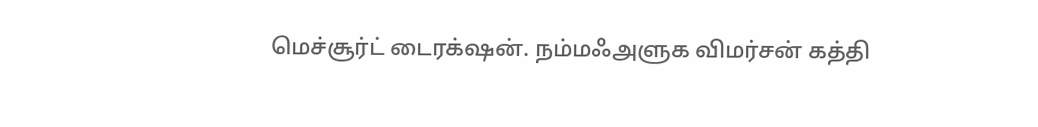மெச்சூர்ட் டைரக்‌ஷன். நம்மஃஅளுக விமர்சன் கத்தி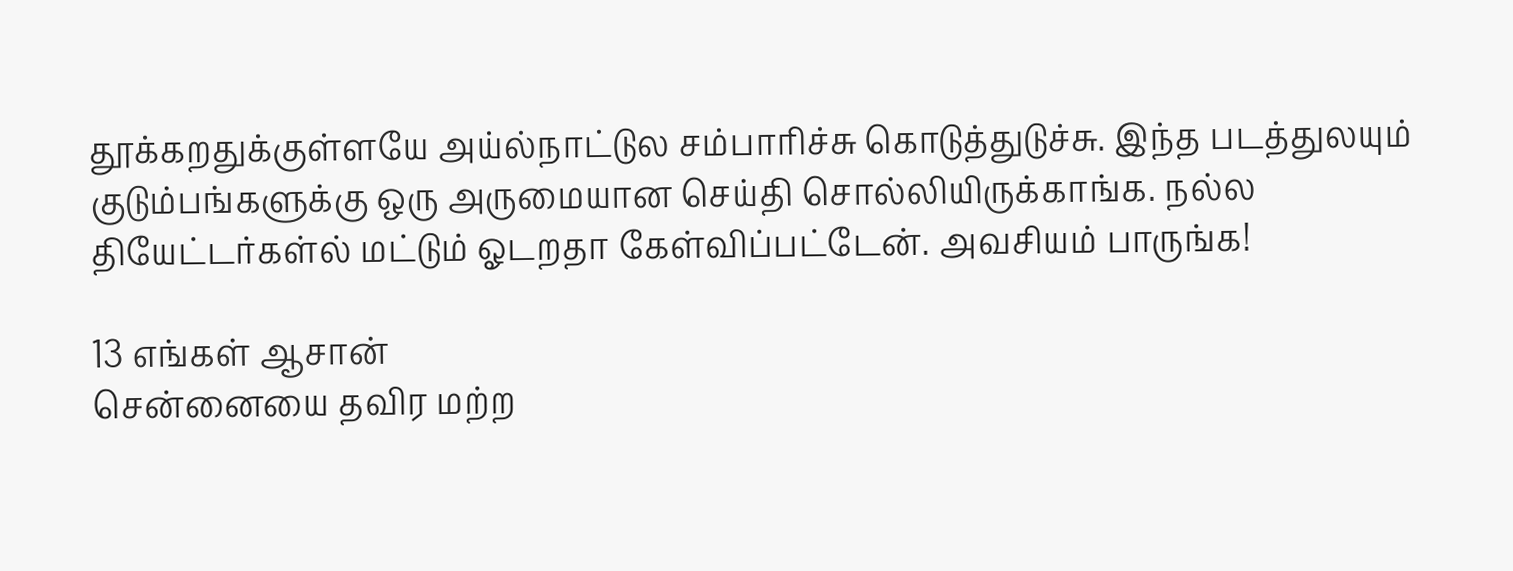தூக்கறதுக்குள்ளயே அய்ல்நாட்டுல சம்பாரிச்சு கொடுத்துடுச்சு. இந்த படத்துலயும் குடும்பங்களுக்கு ஒரு அருமையான செய்தி சொல்லியிருக்காங்க. நல்ல தியேட்டர்கள்ல் மட்டும் ஓடறதா கேள்விப்பட்டேன். அவசியம் பாருங்க!

13 எங்கள் ஆசான்
சென்னையை தவிர மற்ற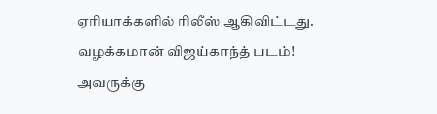ஏரியாக்களில் ரிலீஸ் ஆகிவிட்டது. வழக்கமான் விஜய்காந்த் படம்! அவருக்கு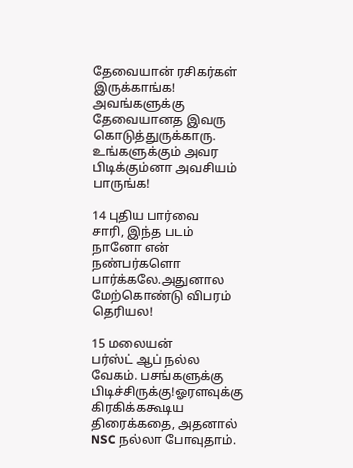தேவையான் ரசிகர்கள் இருக்காங்க! அவங்களுக்கு தேவையானத இவரு கொடுத்துருக்காரு. உங்களுக்கும் அவர பிடிக்கும்னா அவசியம் பாருங்க!

14 புதிய பார்வை
சாரி, இந்த படம் நானோ என் நண்பர்களொ பார்க்கலே.அதுனால மேற்கொண்டு விபரம் தெரியல!

15 மலையன்
பர்ஸ்ட் ஆப் நல்ல வேகம். பசங்களுக்கு பிடிச்சிருக்கு!ஓரளவுக்கு கிரகிக்ககூடிய திரைக்கதை, அதனால் NSC நல்லா போவுதாம்.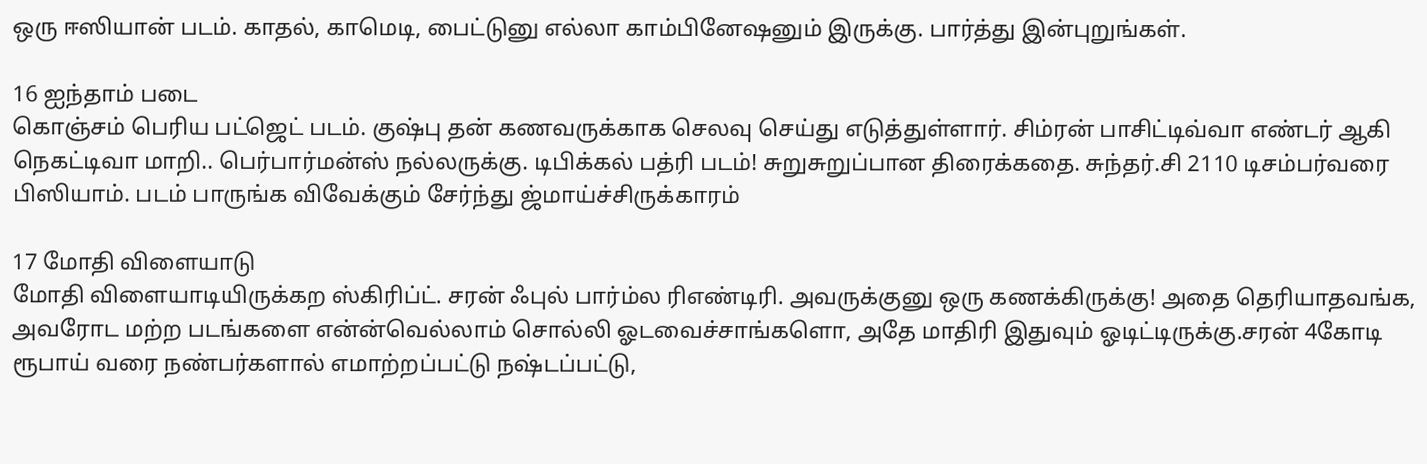ஒரு ஈஸியான் படம். காதல், காமெடி, பைட்டுனு எல்லா காம்பினேஷனும் இருக்கு. பார்த்து இன்புறுங்கள்.

16 ஐந்தாம் படை
கொஞ்சம் பெரிய பட்ஜெட் படம். குஷ்பு தன் கணவருக்காக செலவு செய்து எடுத்துள்ளார். சிம்ரன் பாசிட்டிவ்வா எண்டர் ஆகி நெகட்டிவா மாறி.. பெர்பார்மன்ஸ் நல்லருக்கு. டிபிக்கல் பத்ரி படம்! சுறுசுறுப்பான திரைக்கதை. சுந்தர்.சி 2110 டிசம்பர்வரை பிஸியாம். படம் பாருங்க விவேக்கும் சேர்ந்து ஜ்மாய்ச்சிருக்காரம்

17 மோதி விளையாடு
மோதி விளையாடியிருக்கற ஸ்கிரிப்ட். சரன் ஃபுல் பார்ம்ல ரிஎண்டிரி. அவருக்குனு ஒரு கணக்கிருக்கு! அதை தெரியாதவங்க, அவரோட மற்ற படங்களை என்ன்வெல்லாம் சொல்லி ஓடவைச்சாங்களொ, அதே மாதிரி இதுவும் ஓடிட்டிருக்கு.சரன் 4கோடி ரூபாய் வரை நண்பர்களால் எமாற்றப்பட்டு நஷ்டப்பட்டு,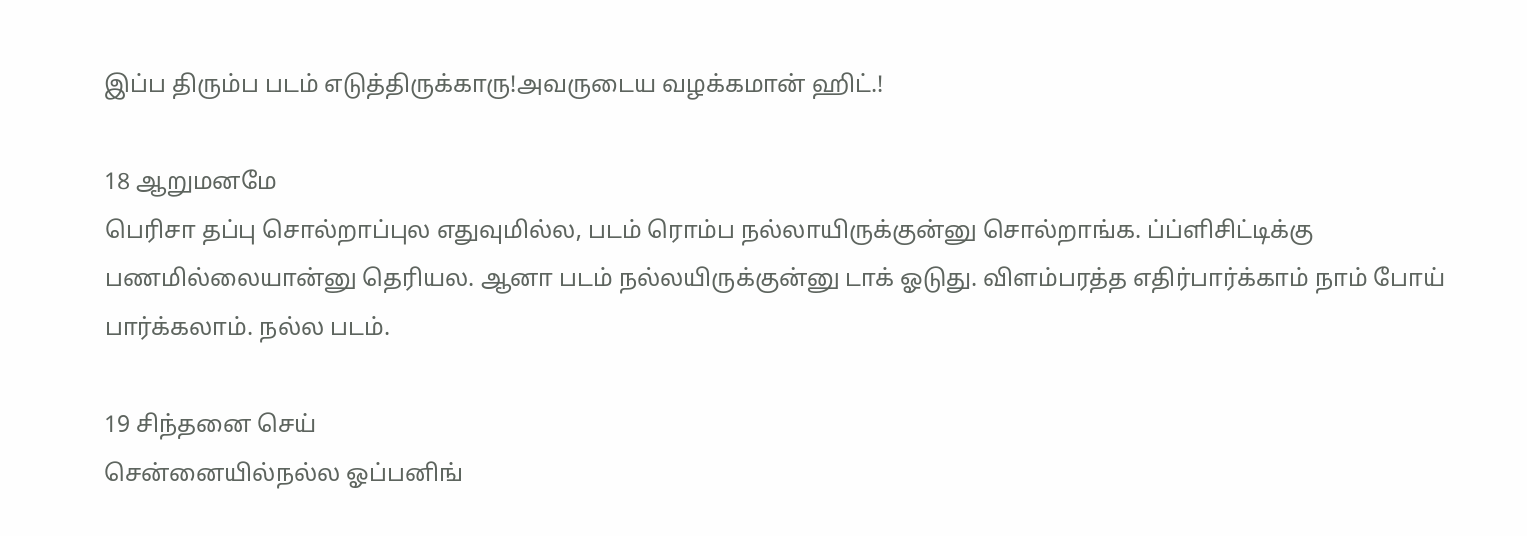இப்ப திரும்ப படம் எடுத்திருக்காரு!அவருடைய வழக்கமான் ஹிட்.!

18 ஆறுமனமே
பெரிசா தப்பு சொல்றாப்புல எதுவுமில்ல, படம் ரொம்ப நல்லாயிருக்குன்னு சொல்றாங்க. ப்ப்ளிசிட்டிக்கு பணமில்லையான்னு தெரியல. ஆனா படம் நல்லயிருக்குன்னு டாக் ஓடுது. விளம்பரத்த எதிர்பார்க்காம் நாம் போய் பார்க்கலாம். நல்ல படம்.

19 சிந்தனை செய்
சென்னையில்நல்ல ஓப்பனிங்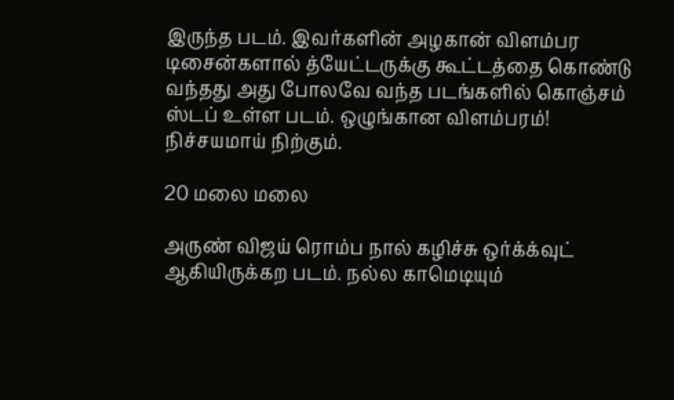இருந்த படம். இவர்களின் அழகான் விளம்பர டிசைன்களால் த்யேட்டருக்கு கூட்டத்தை கொண்டு வந்தது அது போலவே வந்த படங்களில் கொஞ்சம் ஸ்டப் உள்ள படம். ஒழுங்கான விளம்பரம்! நிச்சயமாய் நிற்கும்.

20 மலை மலை

அருண் விஜய் ரொம்ப நால் கழிச்சு ஒர்க்க்வுட் ஆகியிருக்கற படம். நல்ல காமெடியும்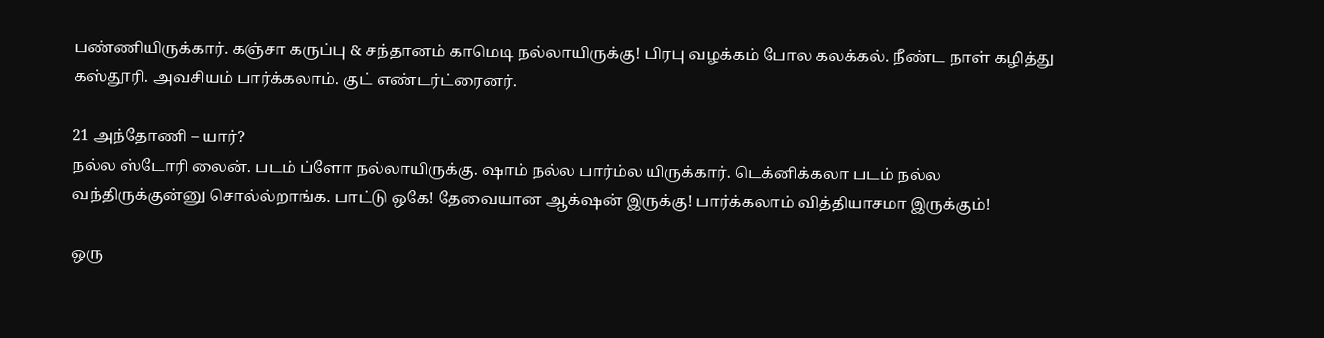பண்ணியிருக்கார். கஞ்சா கருப்பு & சந்தானம் காமெடி நல்லாயிருக்கு! பிரபு வழக்கம் போல கலக்கல். நீண்ட நாள் கழித்து கஸ்தூரி. அவசியம் பார்க்கலாம். குட் எண்டர்ட்ரைனர்.

21 அந்தோணி – யார்?
நல்ல ஸ்டோரி லைன். படம் ப்ளோ நல்லாயிருக்கு. ஷாம் நல்ல பார்ம்ல யிருக்கார். டெக்னிக்கலா படம் நல்ல வந்திருக்குன்னு சொல்ல்றாங்க. பாட்டு ஒகே! தேவையான ஆக்‌ஷன் இருக்கு! பார்க்கலாம் வித்தியாசமா இருக்கும்!

ஒரு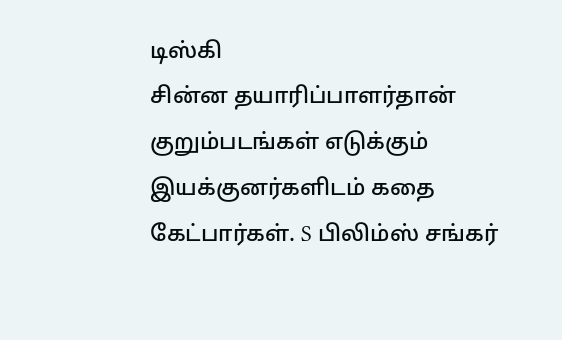டிஸ்கி
சின்ன தயாரிப்பாளர்தான் குறும்படங்கள் எடுக்கும் இயக்குனர்களிடம் கதை கேட்பார்கள். S பிலிம்ஸ் சங்கர்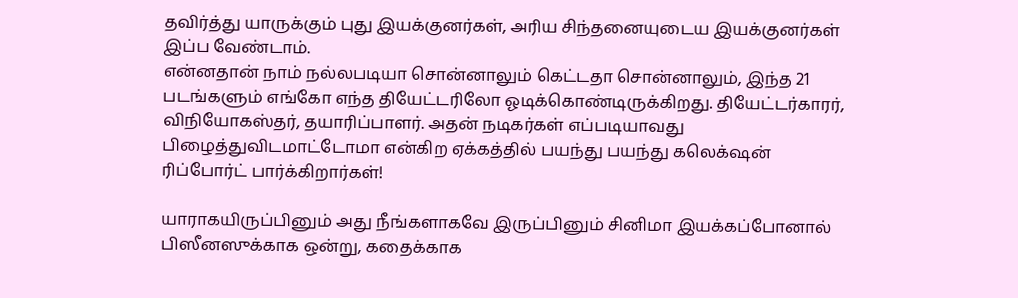தவிர்த்து யாருக்கும் புது இயக்குனர்கள், அரிய சிந்தனையுடைய இயக்குனர்கள் இப்ப வேண்டாம்.
என்னதான் நாம் நல்லபடியா சொன்னாலும் கெட்டதா சொன்னாலும், இந்த 21 படங்களும் எங்கோ எந்த தியேட்டரிலோ ஓடிக்கொண்டிருக்கிறது. தியேட்டர்காரர், விநியோகஸ்தர், தயாரிப்பாளர். அதன் நடிகர்கள் எப்படியாவது பிழைத்துவிடமாட்டோமா என்கிற ஏக்கத்தில் பயந்து பயந்து கலெக்‌ஷன் ரிப்போர்ட் பார்க்கிறார்கள்!

யாராகயிருப்பினும் அது நீங்களாகவே இருப்பினும் சினிமா இயக்கப்போனால் பிஸீனஸுக்காக ஒன்று, கதைக்காக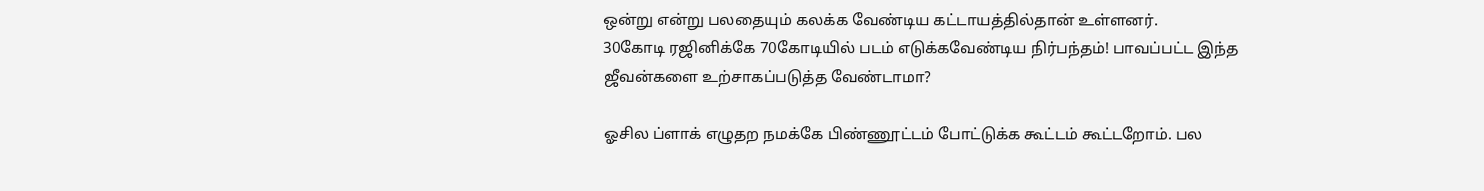ஒன்று என்று பலதையும் கலக்க வேண்டிய கட்டாயத்தில்தான் உள்ளனர்.
30கோடி ரஜினிக்கே 70கோடியில் படம் எடுக்கவேண்டிய நிர்பந்தம்! பாவப்பட்ட இந்த ஜீவன்களை உற்சாகப்படுத்த வேண்டாமா?

ஓசில ப்ளாக் எழுதற நமக்கே பிண்ணூட்டம் போட்டுக்க கூட்டம் கூட்டறோம். பல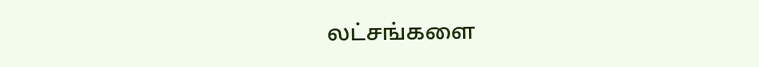லட்சங்களை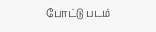போட்டு படம்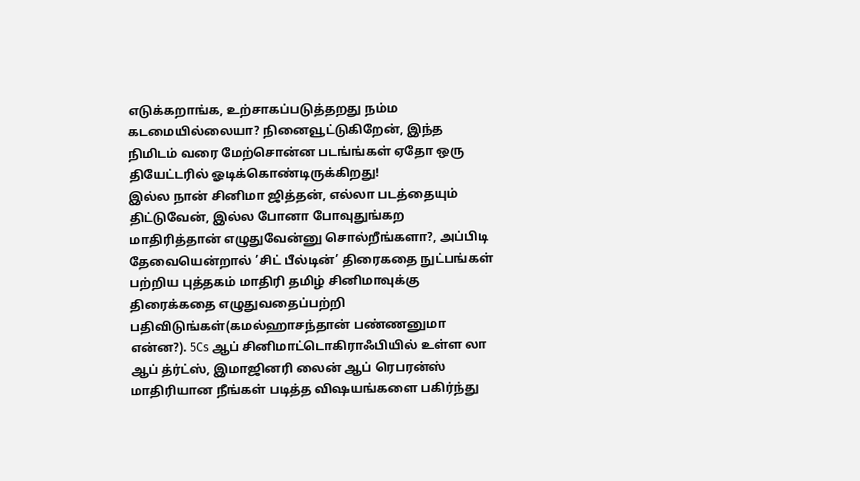எடுக்கறாங்க, உற்சாகப்படுத்தறது நம்ம கடமையில்லையா? நினைவூட்டுகிறேன், இந்த நிமிடம் வரை மேற்சொன்ன படங்ங்கள் ஏதோ ஒரு தியேட்டரில் ஓடிக்கொண்டிருக்கிறது!
இல்ல நான் சினிமா ஜித்தன், எல்லா படத்தையும் திட்டுவேன், இல்ல போனா போவுதுங்கற மாதிரித்தான் எழுதுவேன்னு சொல்றீங்களா?, அப்பிடி தேவையென்றால் ’சிட் பீல்டின்’ திரைகதை நுட்பங்கள் பற்றிய புத்தகம் மாதிரி தமிழ் சினிமாவுக்கு திரைக்கதை எழுதுவதைப்பற்றி பதிவிடுங்கள்(கமல்ஹாசந்தான் பண்ணனுமா என்ன?). 5Cs ஆப் சினிமாட்டொகிராஃபியில் உள்ள லா ஆப் த்ர்ட்ஸ், இமாஜினரி லைன் ஆப் ரெபரன்ஸ் மாதிரியான நீங்கள் படித்த விஷயங்களை பகிர்ந்து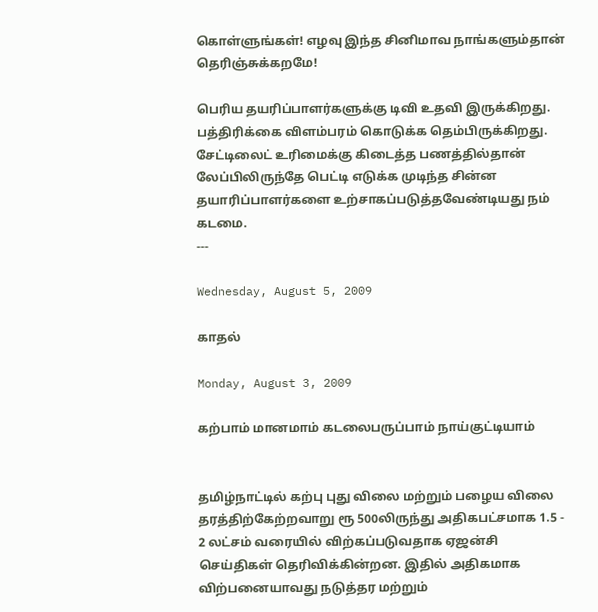கொள்ளுங்கள்! எழவு இந்த சினிமாவ நாங்களும்தான் தெரிஞ்சுக்கறமே!

பெரிய தயரிப்பாளர்களுக்கு டிவி உதவி இருக்கிறது. பத்திரிக்கை விளம்பரம் கொடுக்க தெம்பிருக்கிறது. சேட்டிலைட் உரிமைக்கு கிடைத்த பணத்தில்தான் லேப்பிலிருந்தே பெட்டி எடுக்க முடிந்த சின்ன தயாரிப்பாளர்களை உற்சாகப்படுத்தவேண்டியது நம் கடமை.
---

Wednesday, August 5, 2009

காதல்

Monday, August 3, 2009

கற்பாம் மானமாம் கடலைபருப்பாம் நாய்குட்டியாம்


தமிழ்நாட்டில் கற்பு புது விலை மற்றும் பழைய விலை தரத்திற்கேற்றவாறு ரூ 500லிருந்து அதிகபட்சமாக 1.5 - 2 லட்சம் வரையில் விற்கப்படுவதாக ஏஜன்சி செய்திகள் தெரிவிக்கின்றன. இதில் அதிகமாக விற்பனையாவது நடுத்தர மற்றும்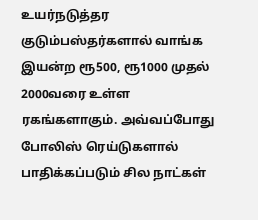உயர்நடுத்தர குடும்பஸ்தர்களால் வாங்க இயன்ற ரூ500, ரூ1000 முதல் 2000வரை உள்ள ரகங்களாகும். அவ்வப்போது போலிஸ் ரெய்டுகளால் பாதிக்கப்படும் சில நாட்கள்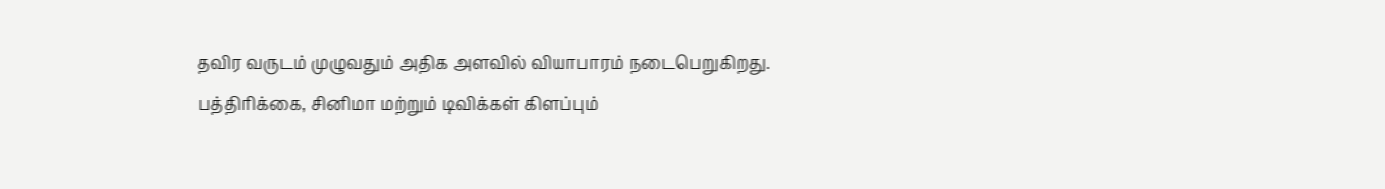தவிர வருடம் முழுவதும் அதிக அளவில் வியாபாரம் நடைபெறுகிறது. பத்திரிக்கை, சினிமா மற்றும் டிவிக்கள் கிளப்பும்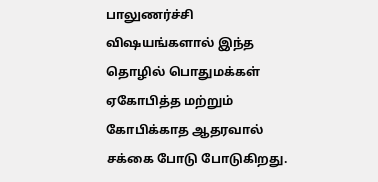பாலுணர்ச்சி விஷயங்களால் இந்த தொழில் பொதுமக்கள் ஏகோபித்த மற்றும் கோபிக்காத ஆதரவால் சக்கை போடு போடுகிறது.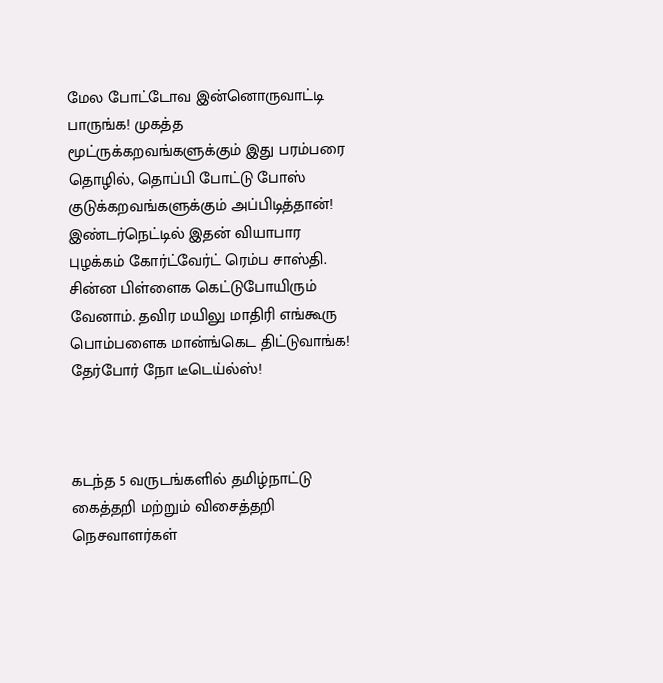மேல போட்டோவ இன்னொருவாட்டி பாருங்க! முகத்த மூட்ருக்கறவங்களுக்கும் இது பரம்பரை தொழில், தொப்பி போட்டு போஸ் குடுக்கறவங்களுக்கும் அப்பிடித்தான்! இண்டர்நெட்டில் இதன் வியாபார புழக்கம் கோர்ட்வேர்ட் ரெம்ப சாஸ்தி. சின்ன பிள்ளைக கெட்டுபோயிரும் வேனாம். தவிர மயிலு மாதிரி எங்கூரு பொம்பளைக மான்ங்கெட திட்டுவாங்க! தேர்போர் நோ டீடெய்ல்ஸ்!



கடந்த 5 வருடங்களில் தமிழ்நாட்டு கைத்தறி மற்றும் விசைத்தறி நெசவாளர்கள்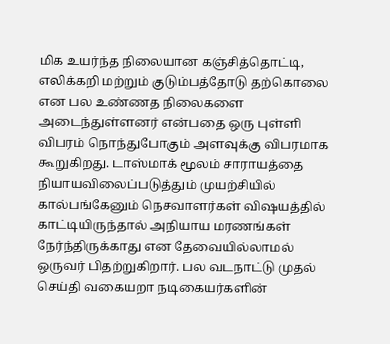மிக உயர்ந்த நிலையான கஞ்சித்தொட்டி, எலிக்கறி மற்றும் குடும்பத்தோடு தற்கொலை என பல உண்ணத நிலைகளை அடைந்துள்ளனர் என்பதை ஒரு புள்ளி விபரம் நொந்துபோகும் அளவுக்கு விபரமாக கூறுகிறது. டாஸ்மாக் மூலம் சாராயத்தை நியாயவிலைப்படுத்தும் முயற்சியில் கால்பங்கேனும் நெசவாளர்கள் விஷயத்தில் காட்டியிருந்தால் அநியாய மரணங்கள் நேர்ந்திருக்காது என தேவையில்லாமல் ஒருவர் பிதற்றுகிறார். பல வடநாட்டு முதல் செய்தி வகையறா நடிகையர்களின்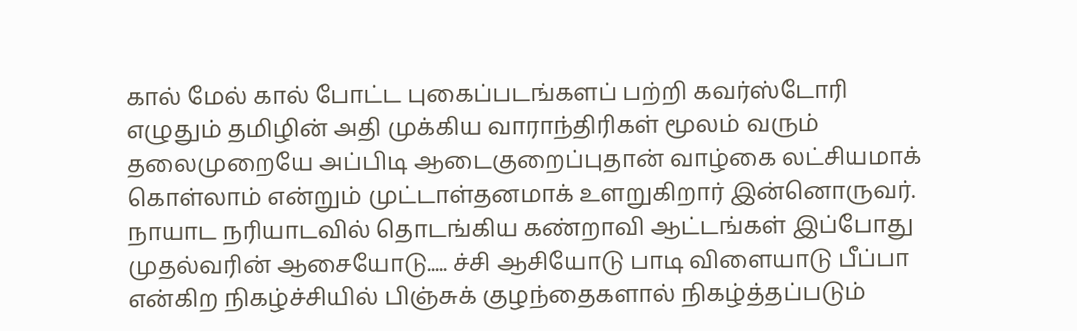கால் மேல் கால் போட்ட புகைப்படங்களப் பற்றி கவர்ஸ்டோரி எழுதும் தமிழின் அதி முக்கிய வாராந்திரிகள் மூலம் வரும் தலைமுறையே அப்பிடி ஆடைகுறைப்புதான் வாழ்கை லட்சியமாக் கொள்லாம் என்றும் முட்டாள்தனமாக் உளறுகிறார் இன்னொருவர். நாயாட நரியாடவில் தொடங்கிய கண்றாவி ஆட்டங்கள் இப்போது முதல்வரின் ஆசையோடு..... ச்சி ஆசியோடு பாடி விளையாடு பீப்பா என்கிற நிகழ்ச்சியில் பிஞ்சுக் குழந்தைகளால் நிகழ்த்தப்படும்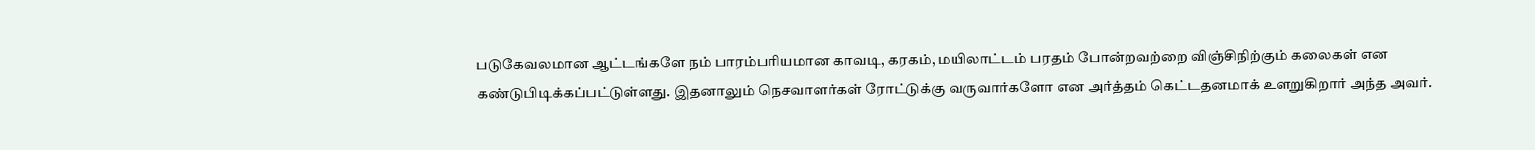படுகேவலமான ஆட்டங்களே நம் பாரம்பரியமான காவடி, கரகம், மயிலாட்டம் பரதம் போன்றவற்றை விஞ்சிநிற்கும் கலைகள் என கண்டுபிடிக்கப்பட்டுள்ளது. இதனாலும் நெசவாளர்கள் ரோட்டுக்கு வருவார்களோ என அர்த்தம் கெட்டதனமாக் உளறுகிறார் அந்த அவர்.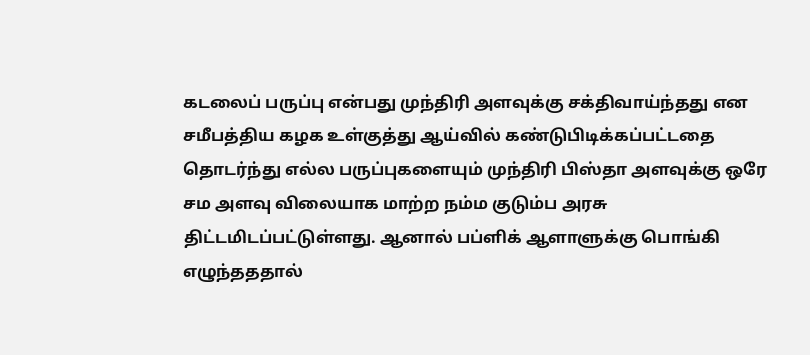கடலைப் பருப்பு என்பது முந்திரி அளவுக்கு சக்திவாய்ந்தது என சமீபத்திய கழக உள்குத்து ஆய்வில் கண்டுபிடிக்கப்பட்டதை தொடர்ந்து எல்ல பருப்புகளையும் முந்திரி பிஸ்தா அளவுக்கு ஒரே சம அளவு விலையாக மாற்ற நம்ம குடும்ப அரசு திட்டமிடப்பட்டுள்ளது. ஆனால் பப்ளிக் ஆளாளுக்கு பொங்கி எழுந்தததால்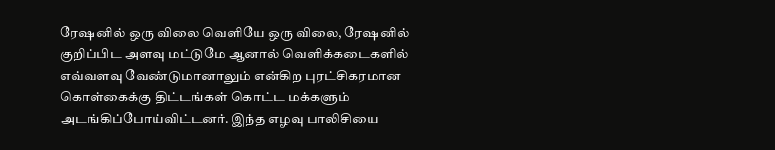ரேஷனில் ஒரு விலை வெளியே ஒரு விலை, ரேஷனில் குறிப்பிட அளவு மட்டுமே ஆனால் வெளிக்கடைகளில் எவ்வளவு வேண்டுமானாலும் என்கிற புரட்சிகரமான கொள்கைக்கு திட்டங்கள் கொட்ட மக்களும் அடங்கிப்போய்விட்டனர். இந்த எழவு பாலிசியை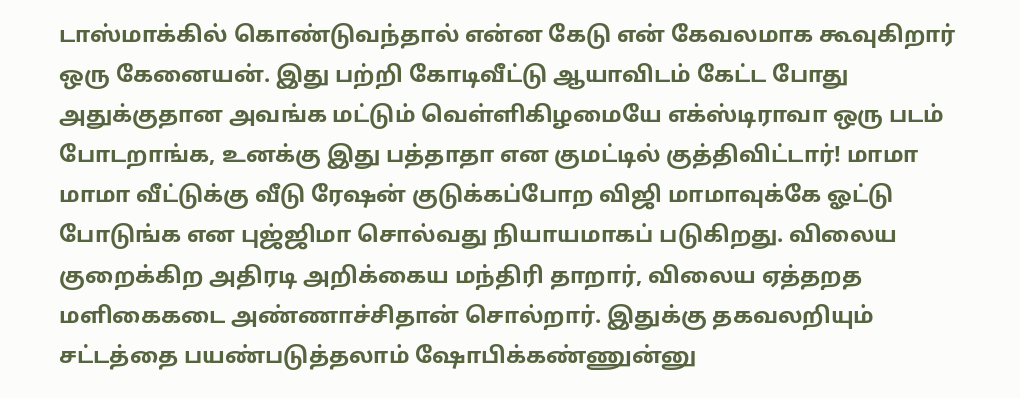டாஸ்மாக்கில் கொண்டுவந்தால் என்ன கேடு என் கேவலமாக கூவுகிறார் ஒரு கேனையன். இது பற்றி கோடிவீட்டு ஆயாவிடம் கேட்ட போது அதுக்குதான அவங்க மட்டும் வெள்ளிகிழமையே எக்ஸ்டிராவா ஒரு படம் போடறாங்க, உனக்கு இது பத்தாதா என குமட்டில் குத்திவிட்டார்! மாமா மாமா வீட்டுக்கு வீடு ரேஷன் குடுக்கப்போற விஜி மாமாவுக்கே ஓட்டு போடுங்க என புஜ்ஜிமா சொல்வது நியாயமாகப் படுகிறது. விலைய குறைக்கிற அதிரடி அறிக்கைய மந்திரி தாறார், விலைய ஏத்தறத மளிகைகடை அண்ணாச்சிதான் சொல்றார். இதுக்கு தகவலறியும் சட்டத்தை பயண்படுத்தலாம் ஷோபிக்கண்ணுன்னு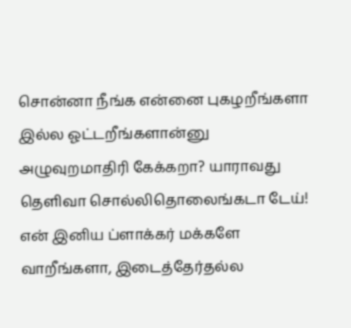சொன்னா நீங்க என்னை புகழறீங்களா இல்ல ஓட்டறீங்களான்னு அழுவுறமாதிரி கேக்கறா? யாராவது தெளிவா சொல்லிதொலைங்கடா டேய்! என் இனிய ப்ளாக்கர் மக்களே வாறீங்களா, இடைத்தேர்தல்ல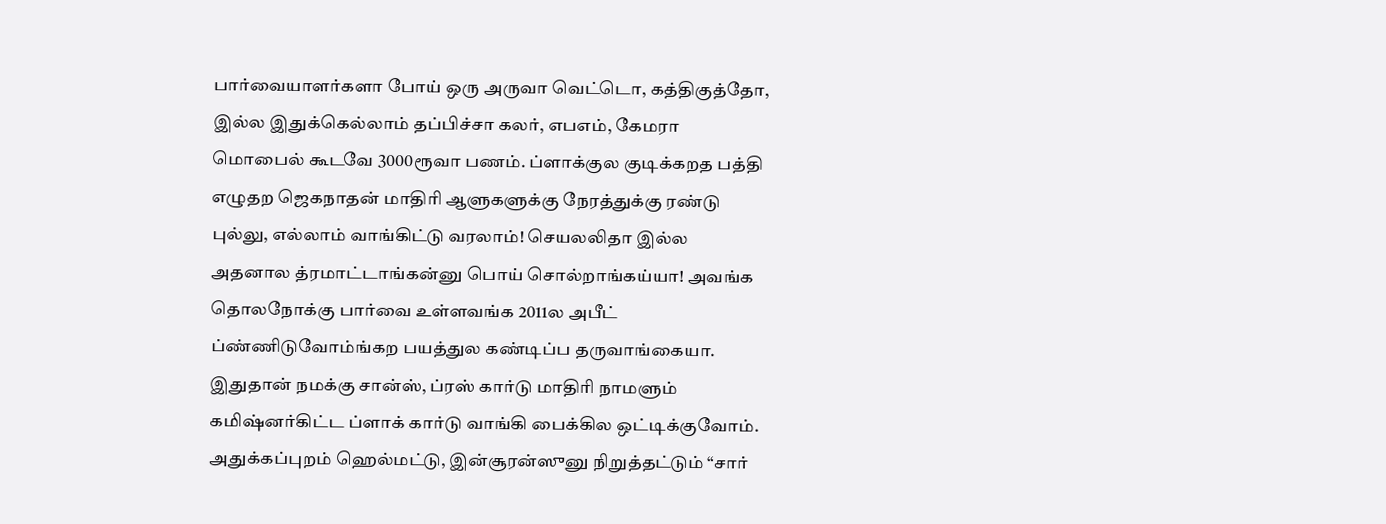பார்வையாளர்களா போய் ஒரு அருவா வெட்டொ, கத்திகுத்தோ, இல்ல இதுக்கெல்லாம் தப்பிச்சா கலர், எபஎம், கேமரா மொபைல் கூடவே 3000ரூவா பணம். ப்ளாக்குல குடிக்கறத பத்தி எழுதற ஜெகநாதன் மாதிரி ஆளுகளுக்கு நேரத்துக்கு ரண்டு புல்லு, எல்லாம் வாங்கிட்டு வரலாம்! செயலலிதா இல்ல அதனால த்ரமாட்டாங்கன்னு பொய் சொல்றாங்கய்யா! அவங்க தொலநோக்கு பார்வை உள்ளவங்க 2011ல அபீட் ப்ண்ணிடுவோம்ங்கற பயத்துல கண்டிப்ப தருவாங்கையா. இதுதான் நமக்கு சான்ஸ், ப்ரஸ் கார்டு மாதிரி நாமளும் கமிஷ்னர்கிட்ட ப்ளாக் கார்டு வாங்கி பைக்கில ஒட்டிக்குவோம். அதுக்கப்புறம் ஹெல்மட்டு, இன்சூரன்ஸுனு நிறுத்தட்டும் “சார்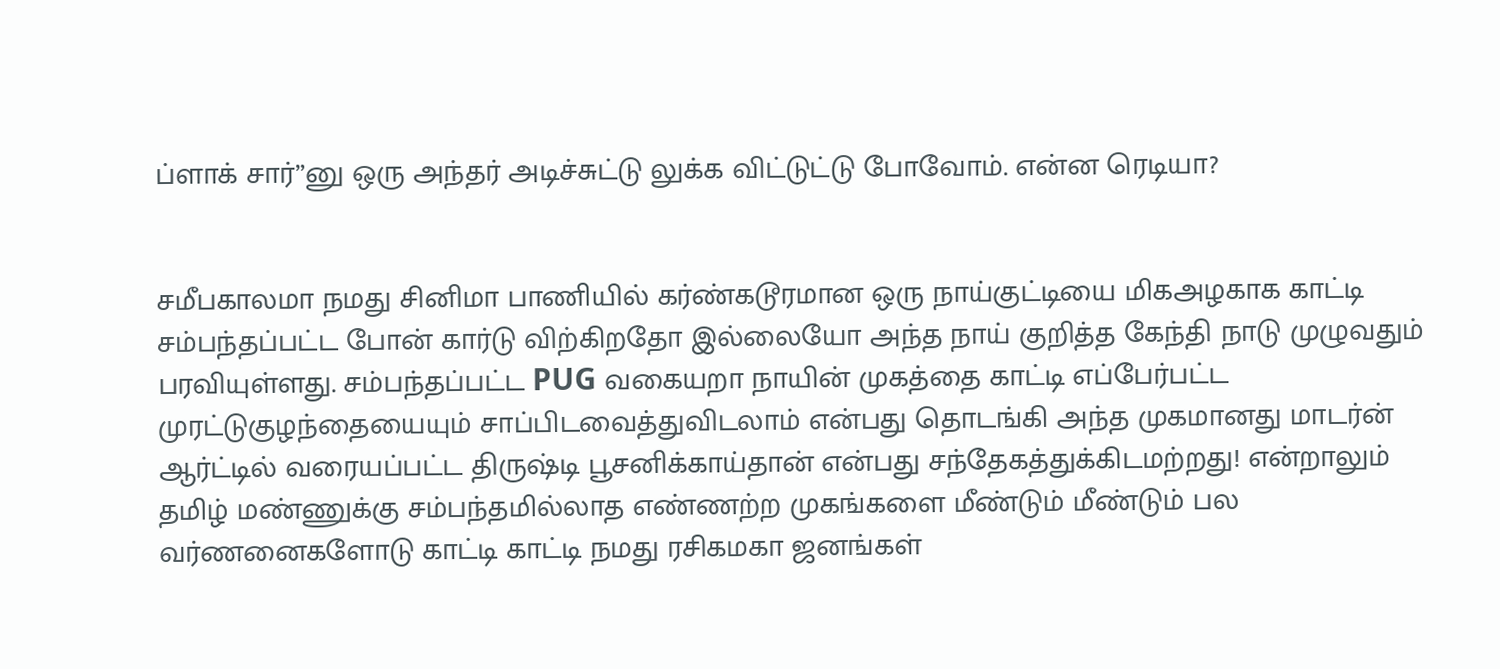ப்ளாக் சார்”னு ஒரு அந்தர் அடிச்சுட்டு லுக்க விட்டுட்டு போவோம். என்ன ரெடியா?


சமீபகாலமா நமது சினிமா பாணியில் கர்ண்கடூரமான ஒரு நாய்குட்டியை மிகஅழகாக காட்டி சம்பந்தப்பட்ட போன் கார்டு விற்கிறதோ இல்லையோ அந்த நாய் குறித்த கேந்தி நாடு முழுவதும் பரவியுள்ளது. சம்பந்தப்பட்ட PUG வகையறா நாயின் முகத்தை காட்டி எப்பேர்பட்ட முரட்டுகுழந்தையையும் சாப்பிடவைத்துவிடலாம் என்பது தொடங்கி அந்த முகமானது மாடர்ன் ஆர்ட்டில் வரையப்பட்ட திருஷ்டி பூசனிக்காய்தான் என்பது சந்தேகத்துக்கிடமற்றது! என்றாலும் தமிழ் மண்ணுக்கு சம்பந்தமில்லாத எண்ணற்ற முகங்களை மீண்டும் மீண்டும் பல வர்ணனைகளோடு காட்டி காட்டி நமது ரசிகமகா ஜனங்கள்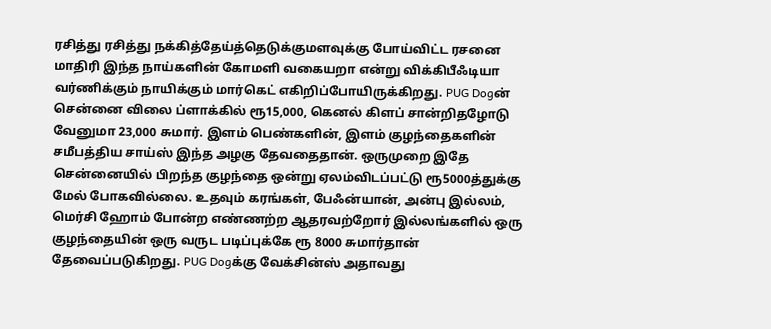ரசித்து ரசித்து நக்கித்தேய்த்தெடுக்குமளவுக்கு போய்விட்ட ரசனை மாதிரி இந்த நாய்களின் கோமளி வகையறா என்று விக்கிபீஃடியா வர்ணிக்கும் நாயிக்கும் மார்கெட் எகிறிப்போயிருக்கிறது. PUG Dogன் சென்னை விலை ப்ளாக்கில் ரூ15,000, கெனல் கிளப் சான்றிதழோடு வேனுமா 23,000 சுமார். இளம் பெண்களின், இளம் குழந்தைகளின் சமீபத்திய சாய்ஸ் இந்த அழகு தேவதைதான். ஒருமுறை இதே சென்னையில் பிறந்த குழந்தை ஒன்று ஏலம்விடப்பட்டு ரூ5000த்துக்கு மேல் போகவில்லை. உதவும் கரங்கள், பேஃன்யான், அன்பு இல்லம், மெர்சி ஹோம் போன்ற எண்ணற்ற ஆதரவற்றோர் இல்லங்களில் ஒரு குழந்தையின் ஒரு வருட படிப்புக்கே ரூ 8000 சுமார்தான் தேவைப்படுகிறது. PUG Dogக்கு வேக்சின்ஸ் அதாவது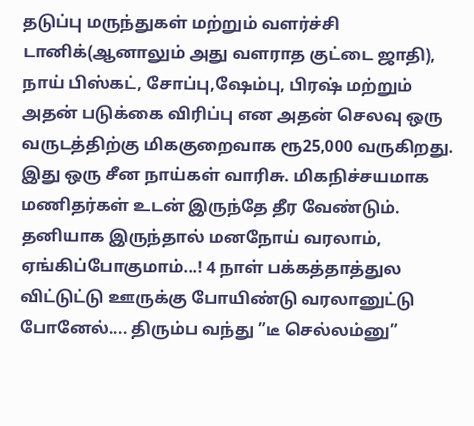தடுப்பு மருந்துகள் மற்றும் வளர்ச்சி டானிக்(ஆனாலும் அது வளராத குட்டை ஜாதி), நாய் பிஸ்கட், சோப்பு,ஷேம்பு, பிரஷ் மற்றும் அதன் படுக்கை விரிப்பு என அதன் செலவு ஒரு வருடத்திற்கு மிககுறைவாக ரூ25,000 வருகிறது. இது ஒரு சீன நாய்கள் வாரிசு. மிகநிச்சயமாக மணிதர்கள் உடன் இருந்தே தீர வேண்டும். தனியாக இருந்தால் மனநோய் வரலாம், ஏங்கிப்போகுமாம்...! 4 நாள் பக்கத்தாத்துல விட்டுட்டு ஊருக்கு போயிண்டு வரலானுட்டு போனேல்.... திரும்ப வந்து ”டீ செல்லம்னு”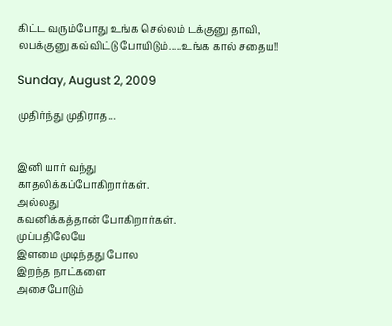கிட்ட வரும்போது உங்க செல்லம் டக்குனு தாவி, லபக்குனு கவ்விட்டு போயிடும்.....உங்க கால் சதைய!!

Sunday, August 2, 2009

முதிர்ந்து முதிராத...


இனி யார் வந்து
காதலிக்கப்போகிறார்கள்.
அல்லது
கவனிக்கத்தான் போகிறார்கள்.
முப்பதிலேயே
இளமை முடிந்தது போல
இறந்த நாட்களை
அசைபோடும்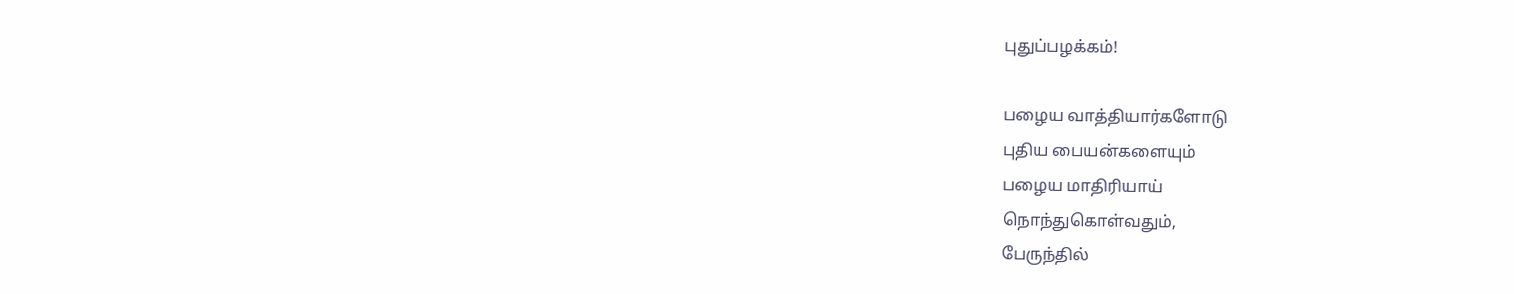புதுப்பழக்கம்!

பழைய வாத்தியார்களோடு
புதிய பையன்களையும்
பழைய மாதிரியாய்
நொந்துகொள்வதும்,
பேருந்தில்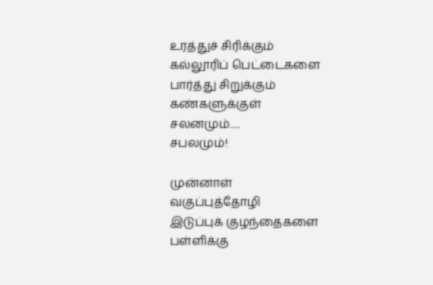உரத்துச் சிரிக்கும்
கல்லூரிப் பெட்டைகளை
பார்த்து சிறுக்கும்
கண்களுக்குள்
சலனமும்.....
சபலமும்!

முன்னாள்
வகுப்புத்தோழி
இடுப்புக் குழந்தைகளை
பள்ளிக்கு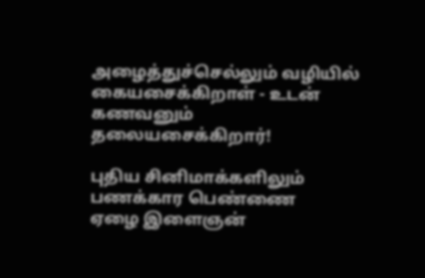அழைத்துச்செல்லும் வழியில்
கையசைக்கிறாள் - உடன்
கணவனும்
தலையசைக்கிறார்!

புதிய சினிமாக்களிலும்
பணக்கார பெண்ணை
ஏழை இளைஞன்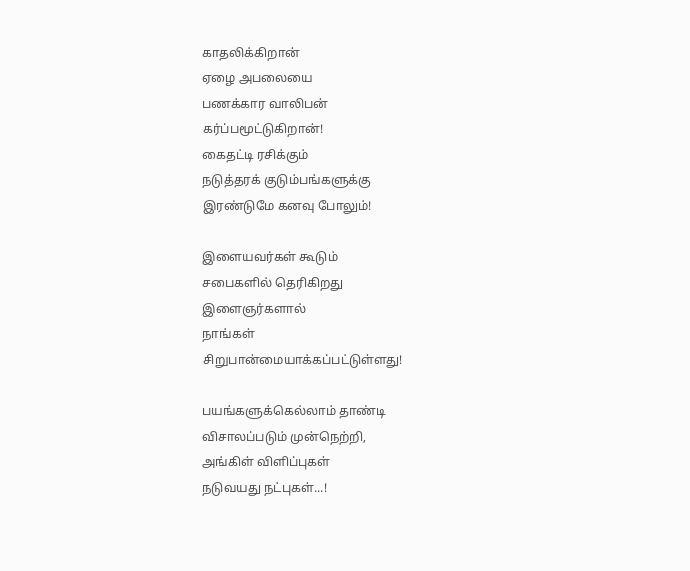காதலிக்கிறான்
ஏழை அபலையை
பணக்கார வாலிபன்
கர்ப்பமூட்டுகிறான்!
கைதட்டி ரசிக்கும்
நடுத்தரக் குடும்பங்களுக்கு
இரண்டுமே கனவு போலும்!

இளையவர்கள் கூடும்
சபைகளில் தெரிகிறது
இளைஞர்களால்
நாங்கள்
சிறுபான்மையாக்கப்பட்டுள்ளது!

பயங்களுக்கெல்லாம் தாண்டி
விசாலப்படும் முன்நெற்றி,
அங்கிள் விளிப்புகள்
நடுவயது நட்புகள்...!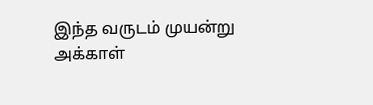இந்த வருடம் முயன்று
அக்காள்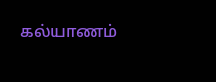கல்யாணம்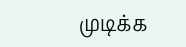முடிக்க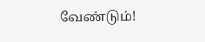வேண்டும்!